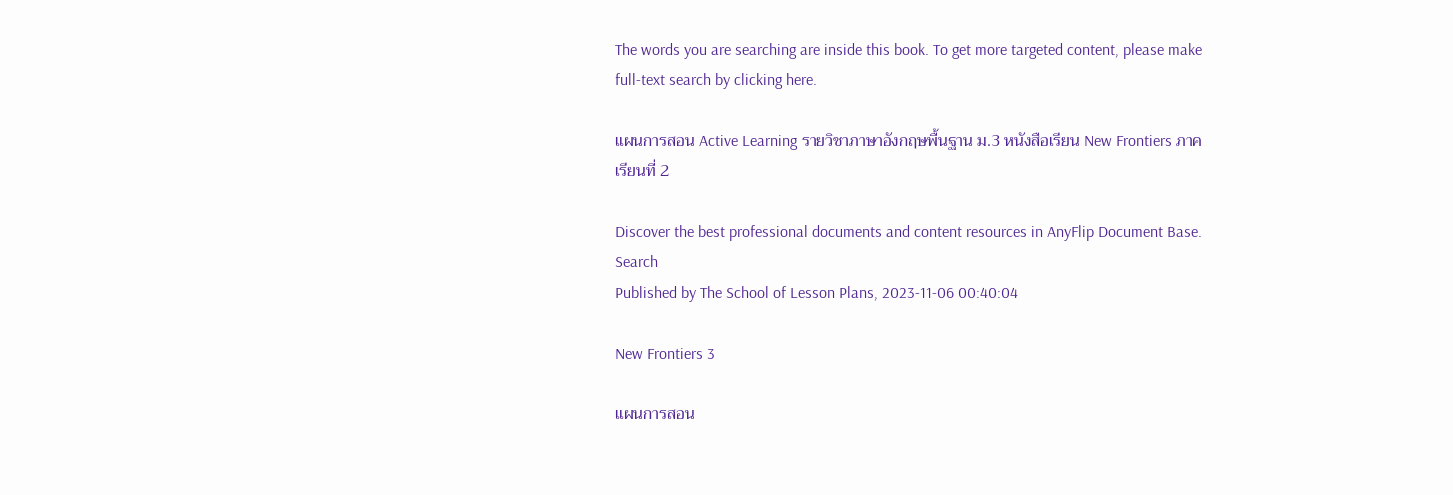The words you are searching are inside this book. To get more targeted content, please make full-text search by clicking here.

แผนการสอน Active Learning รายวิชาภาษาอังกฤษพื้นฐาน ม.3 หนังสือเรียน New Frontiers ภาคเรียนที่ 2

Discover the best professional documents and content resources in AnyFlip Document Base.
Search
Published by The School of Lesson Plans, 2023-11-06 00:40:04

New Frontiers 3

แผนการสอน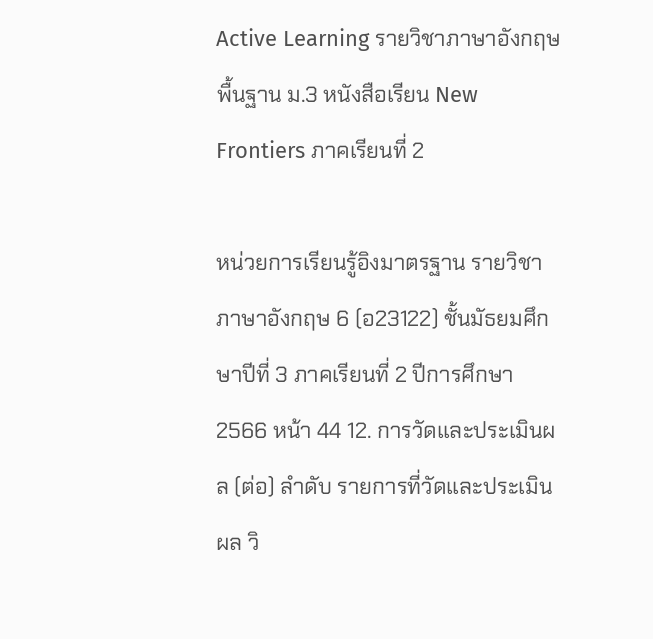Active Learning รายวิชาภาษาอังกฤษพื้นฐาน ม.3 หนังสือเรียน New Frontiers ภาคเรียนที่ 2

หน่วยการเรียนรู้อิงมาตรฐาน รายวิชาภาษาอังกฤษ 6 (อ23122) ชั้นมัธยมศึกษาปีที่ 3 ภาคเรียนที่ 2 ปีการศึกษา 2566 หน้า 44 12. การวัดและประเมินผล (ต่อ) ลำดับ รายการที่วัดและประเมินผล วิ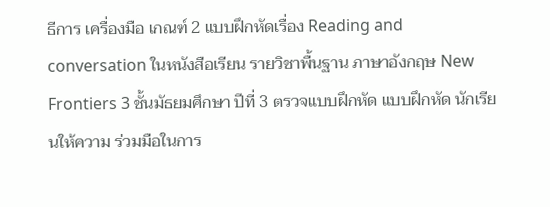ธีการ เครื่องมือ เกณฑ์ 2 แบบฝึกหัดเรื่อง Reading and conversation ในหนังสือเรียน รายวิชาพื้นฐาน ภาษาอังกฤษ New Frontiers 3 ชั้นมัธยมศึกษา ปีที่ 3 ตรวจแบบฝึกหัด แบบฝึกหัด นักเรียนให้ความ ร่วมมือในการ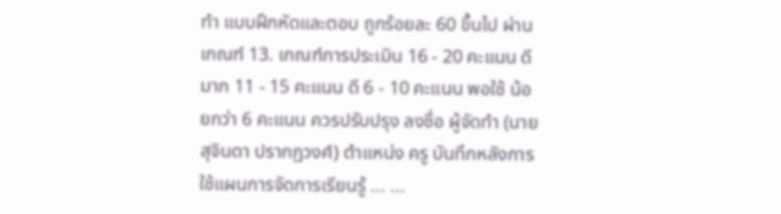ทำ แบบฝึกหัดและตอบ ถูกร้อยละ 60 ขึ้นไป ผ่านเกณฑ์ 13. เกณฑ์การประเมิน 16 - 20 คะแนน ดีมาก 11 - 15 คะแนน ดี 6 - 10 คะแนน พอใช้ น้อยกว่า 6 คะแนน ควรปรับปรุง ลงชื่อ ผู้จัดทำ (นายสุจินดา ปรากฏวงศ์) ตำแหน่ง ครู บันทึกหลังการใช้แผนการจัดการเรียนรู้ ... ...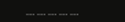... ... ... ... ...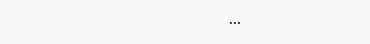...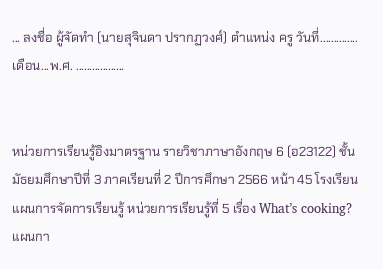... ลงชื่อ ผู้จัดทำ (นายสุจินดา ปรากฏวงศ์) ตำแหน่ง ครู วันที่..............เดือน...พ.ศ. ..................


หน่วยการเรียนรู้อิงมาตรฐาน รายวิชาภาษาอังกฤษ 6 (อ23122) ชั้นมัธยมศึกษาปีที่ 3 ภาคเรียนที่ 2 ปีการศึกษา 2566 หน้า 45 โรงเรียนแผนการจัดการเรียนรู้ หน่วยการเรียนรู้ที่ 5 เรื่อง What’s cooking? แผนกา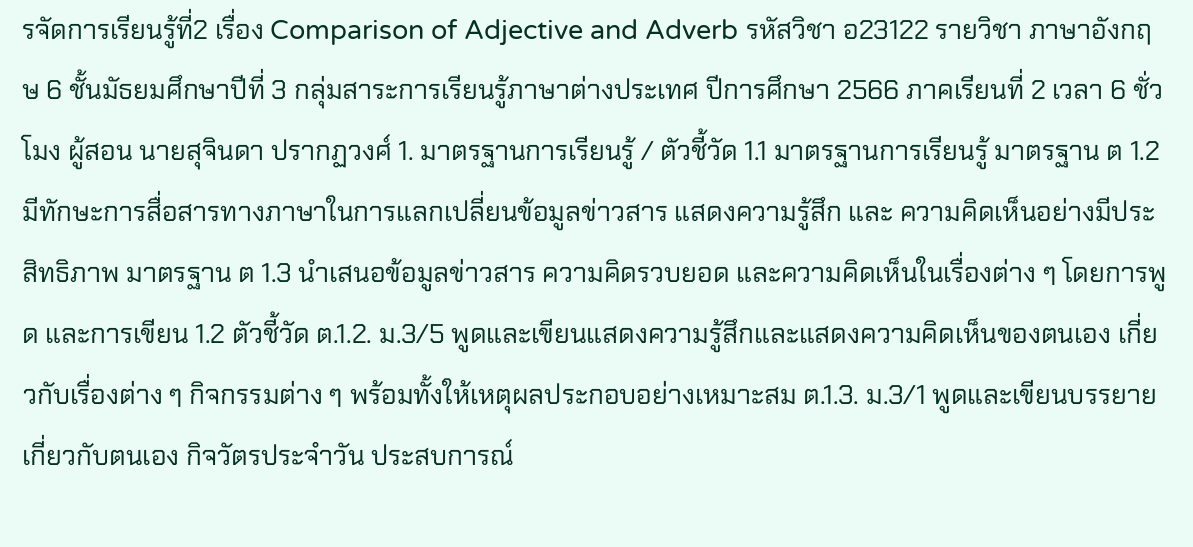รจัดการเรียนรู้ที่2 เรื่อง Comparison of Adjective and Adverb รหัสวิชา อ23122 รายวิชา ภาษาอังกฤษ 6 ชั้นมัธยมศึกษาปีที่ 3 กลุ่มสาระการเรียนรู้ภาษาต่างประเทศ ปีการศึกษา 2566 ภาคเรียนที่ 2 เวลา 6 ชั่วโมง ผู้สอน นายสุจินดา ปรากฏวงศ์ 1. มาตรฐานการเรียนรู้ / ตัวชี้วัด 1.1 มาตรฐานการเรียนรู้ มาตรฐาน ต 1.2 มีทักษะการสื่อสารทางภาษาในการแลกเปลี่ยนข้อมูลข่าวสาร แสดงความรู้สึก และ ความคิดเห็นอย่างมีประสิทธิภาพ มาตรฐาน ต 1.3 นำเสนอข้อมูลข่าวสาร ความคิดรวบยอด และความคิดเห็นในเรื่องต่าง ๆ โดยการพูด และการเขียน 1.2 ตัวชี้วัด ต.1.2. ม.3/5 พูดและเขียนแสดงความรู้สึกและแสดงความคิดเห็นของตนเอง เกี่ยวกับเรื่องต่าง ๆ กิจกรรมต่าง ๆ พร้อมทั้งให้เหตุผลประกอบอย่างเหมาะสม ต.1.3. ม.3/1 พูดและเขียนบรรยายเกี่ยวกับตนเอง กิจวัตรประจำวัน ประสบการณ์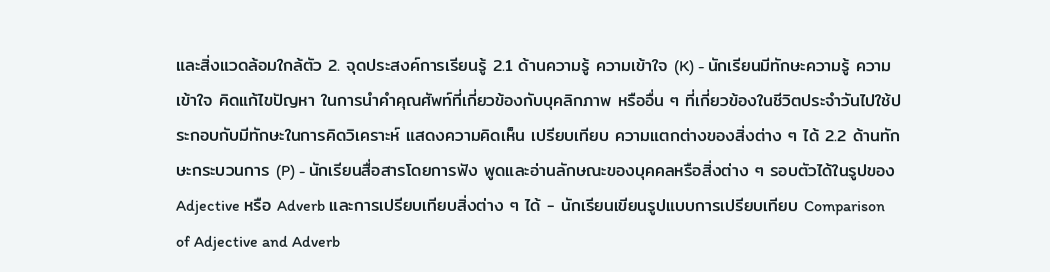และสิ่งแวดล้อมใกล้ตัว 2. จุดประสงค์การเรียนรู้ 2.1 ด้านความรู้ ความเข้าใจ (K) - นักเรียนมีทักษะความรู้ ความเข้าใจ คิดแก้ไขปัญหา ในการนำคำคุณศัพท์ที่เกี่ยวข้องกับบุคลิกภาพ หรืออื่น ๆ ที่เกี่ยวข้องในชีวิตประจำวันไปใช้ประกอบกับมีทักษะในการคิดวิเคราะห์ แสดงความคิดเห็น เปรียบเทียบ ความแตกต่างของสิ่งต่าง ๆ ได้ 2.2 ด้านทักษะกระบวนการ (P) - นักเรียนสื่อสารโดยการฟัง พูดและอ่านลักษณะของบุคคลหรือสิ่งต่าง ๆ รอบตัวได้ในรูปของ Adjective หรือ Adverb และการเปรียบเทียบสิ่งต่าง ๆ ได้ - นักเรียนเขียนรูปแบบการเปรียบเทียบ Comparison of Adjective and Adverb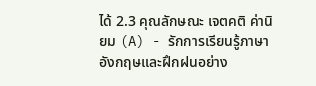ได้ 2.3 คุณลักษณะ เจตคติ ค่านิยม (A) - รักการเรียนรู้ภาษาอังกฤษและฝึกฝนอย่าง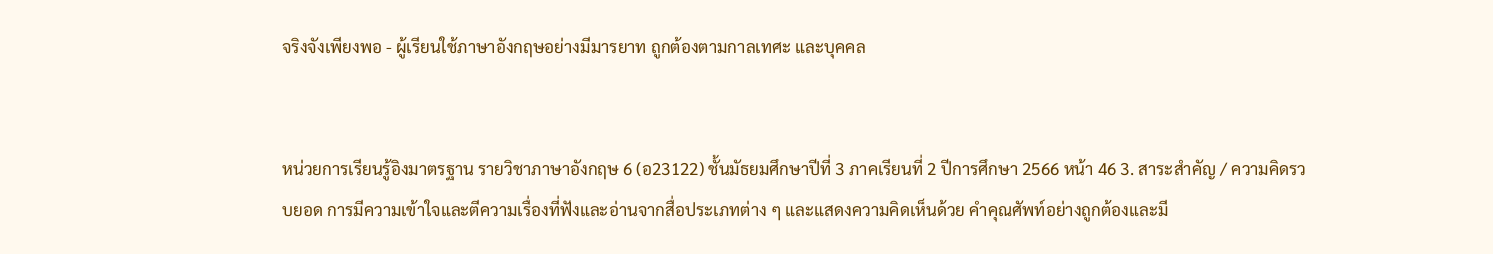จริงจังเพียงพอ - ผู้เรียนใช้ภาษาอังกฤษอย่างมีมารยาท ถูกต้องตามกาลเทศะ และบุคคล


หน่วยการเรียนรู้อิงมาตรฐาน รายวิชาภาษาอังกฤษ 6 (อ23122) ชั้นมัธยมศึกษาปีที่ 3 ภาคเรียนที่ 2 ปีการศึกษา 2566 หน้า 46 3. สาระสำคัญ / ความคิดรวบยอด การมีความเข้าใจและตีความเรื่องที่ฟังและอ่านจากสื่อประเภทต่าง ๆ และแสดงความคิดเห็นด้วย คำคุณศัพท์อย่างถูกต้องและมี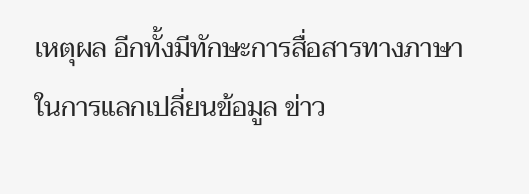เหตุผล อีกทั้งมีทักษะการสื่อสารทางภาษาในการแลกเปลี่ยนข้อมูล ข่าว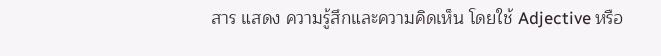สาร แสดง ความรู้สึกและความคิดเห็น โดยใช้ Adjective หรือ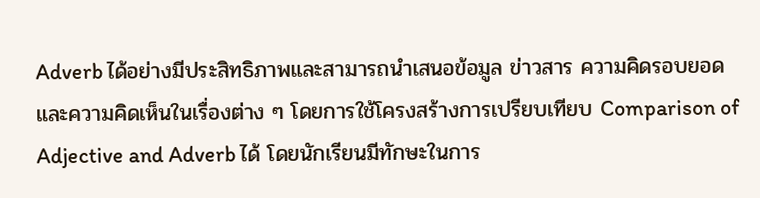Adverb ได้อย่างมีประสิทธิภาพและสามารถนำเสนอข้อมูล ข่าวสาร ความคิดรอบยอดและความคิดเห็นในเรื่องต่าง ๆ โดยการใช้โครงสร้างการเปรียบเทียบ Comparison of Adjective and Adverb ได้ โดยนักเรียนมีทักษะในการ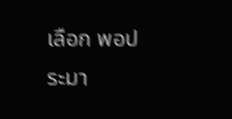เลือก พอประมา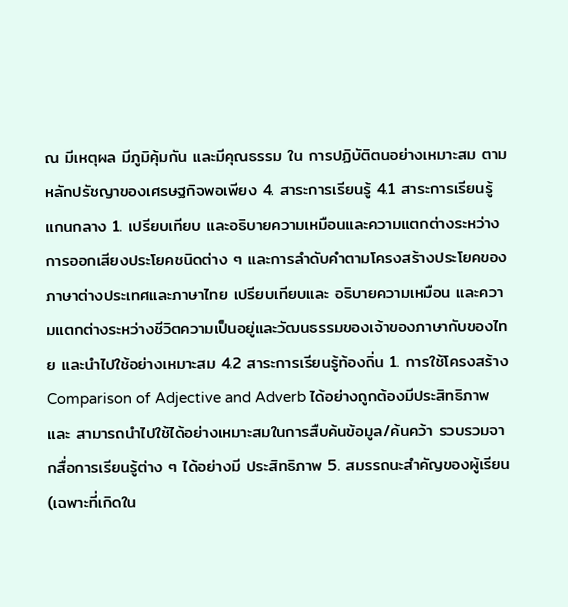ณ มีเหตุผล มีภูมิคุ้มกัน และมีคุณธรรม ใน การปฏิบัติตนอย่างเหมาะสม ตามหลักปรัชญาของเศรษฐกิจพอเพียง 4. สาระการเรียนรู้ 4.1 สาระการเรียนรู้แกนกลาง 1. เปรียบเทียบ และอธิบายความเหมือนและความแตกต่างระหว่างการออกเสียงประโยคชนิดต่าง ๆ และการลำดับคำตามโครงสร้างประโยคของภาษาต่างประเทศและภาษาไทย เปรียบเทียบและ อธิบายความเหมือน และความแตกต่างระหว่างชีวิตความเป็นอยู่และวัฒนธรรมของเจ้าของภาษากับของไทย และนำไปใช้อย่างเหมาะสม 4.2 สาระการเรียนรู้ท้องถิ่น 1. การใช้โครงสร้าง Comparison of Adjective and Adverb ได้อย่างถูกต้องมีประสิทธิภาพและ สามารถนำไปใช้ได้อย่างเหมาะสมในการสืบค้นข้อมูล/ค้นคว้า รวบรวมจากสื่อการเรียนรู้ต่าง ๆ ได้อย่างมี ประสิทธิภาพ 5. สมรรถนะสำคัญของผู้เรียน (เฉพาะที่เกิดใน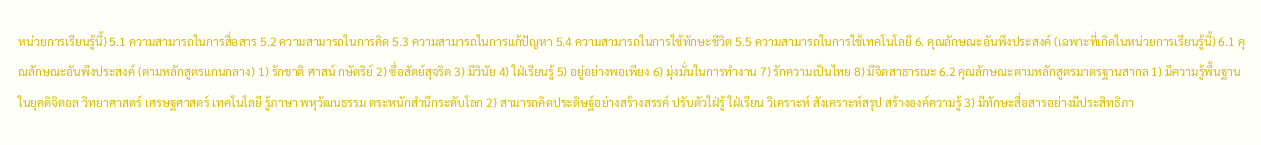หน่วยการเรียนรู้นี้) 5.1 ความสามารถในการสื่อสาร 5.2 ความสามารถในการคิด 5.3 ความสามารถในการแก้ปัญหา 5.4 ความสามารถในการใช้ทักษะชีวิต 5.5 ความสามารถในการใช้เทคโนโลยี 6. คุณลักษณะอันพึงประสงค์ (เฉพาะที่เกิดในหน่วยการเรียนรู้นี้) 6.1 คุณลักษณะอันพึงประสงค์ (ตามหลักสูตรแกนกลาง) 1) รักชาติ ศาสน์ กษัตริย์ 2) ซื่อสัตย์สุจริต 3) มีวินัย 4) ใฝ่เรียนรู้ 5) อยู่อย่างพอเพียง 6) มุ่งมั่นในการทำงาน 7) รักความเป็นไทย 8) มีจิตสาธารณะ 6.2 คุณลักษณะตามหลักสูตรมาตรฐานสากล 1) มีความรู้พื้นฐานในยุคดิจิตอล วิทยาศาสตร์ เศรษฐศาสตร์ เทคโนโลยี รู้ภาษา พหุวัฒนธรรม ตระหนักสำนึกระดับโลก 2) สามารถคิดประดิษฐ์อย่างสร้างสรรค์ ปรับตัวใฝ่รู้ ใฝ่เรียน วิเคราะห์ สังเคราะห์สรุป สร้างองค์ความรู้ 3) มีทักษะสื่อสารอย่างมีประสิทธิภา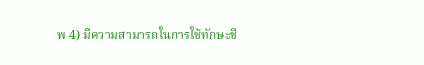พ 4) มีความสามารถในการใช้ทักษะชี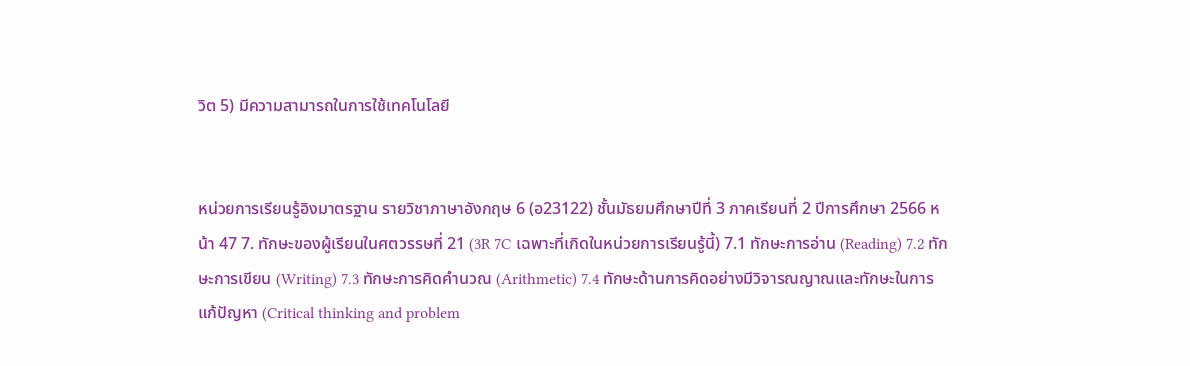วิต 5) มีความสามารถในการใช้เทคโนโลยี


หน่วยการเรียนรู้อิงมาตรฐาน รายวิชาภาษาอังกฤษ 6 (อ23122) ชั้นมัธยมศึกษาปีที่ 3 ภาคเรียนที่ 2 ปีการศึกษา 2566 หน้า 47 7. ทักษะของผู้เรียนในศตวรรษที่ 21 (3R 7C เฉพาะที่เกิดในหน่วยการเรียนรู้นี้) 7.1 ทักษะการอ่าน (Reading) 7.2 ทักษะการเขียน (Writing) 7.3 ทักษะการคิดคำนวณ (Arithmetic) 7.4 ทักษะด้านการคิดอย่างมีวิจารณญาณและทักษะในการแก้ปัญหา (Critical thinking and problem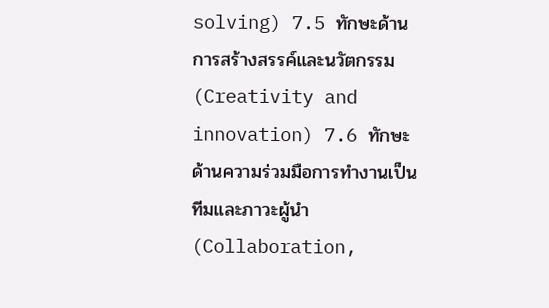solving) 7.5 ทักษะด้านการสร้างสรรค์และนวัตกรรม (Creativity and innovation) 7.6 ทักษะด้านความร่วมมือการทำงานเป็นทีมและภาวะผู้นำ (Collaboration,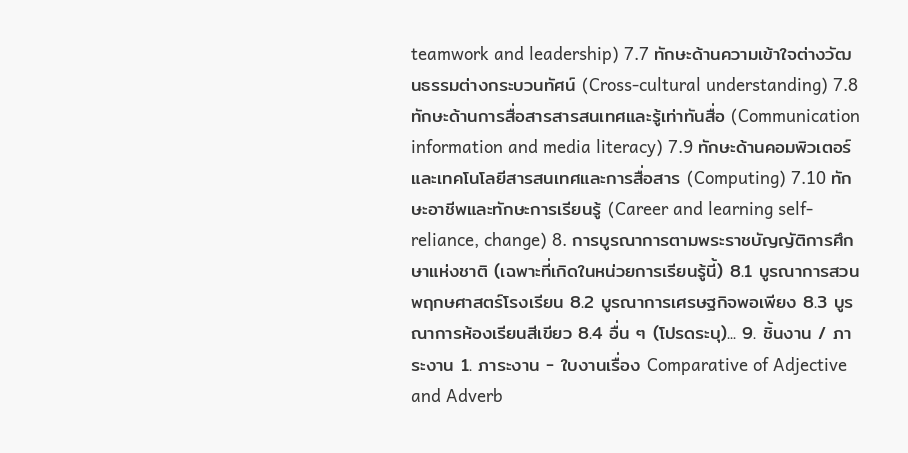teamwork and leadership) 7.7 ทักษะด้านความเข้าใจต่างวัฒนธรรมต่างกระบวนทัศน์ (Cross-cultural understanding) 7.8 ทักษะด้านการสื่อสารสารสนเทศและรู้เท่าทันสื่อ (Communication information and media literacy) 7.9 ทักษะด้านคอมพิวเตอร์และเทคโนโลยีสารสนเทศและการสื่อสาร (Computing) 7.10 ทักษะอาชีพและทักษะการเรียนรู้ (Career and learning self-reliance, change) 8. การบูรณาการตามพระราชบัญญัติการศึกษาแห่งชาติ (เฉพาะที่เกิดในหน่วยการเรียนรู้นี้) 8.1 บูรณาการสวนพฤกษศาสตร์โรงเรียน 8.2 บูรณาการเศรษฐกิจพอเพียง 8.3 บูรณาการห้องเรียนสีเขียว 8.4 อื่น ๆ (โปรดระบุ)... 9. ชิ้นงาน / ภาระงาน 1. ภาระงาน - ใบงานเรื่อง Comparative of Adjective and Adverb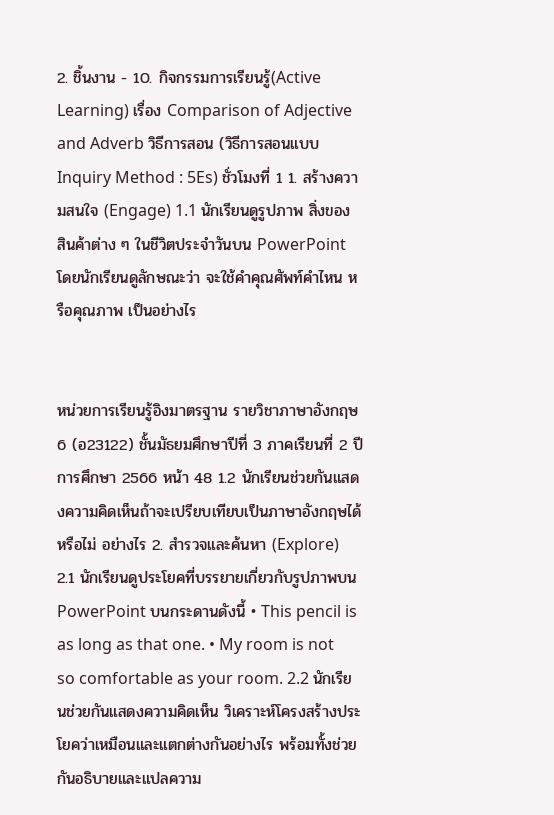2. ชิ้นงาน - 10. กิจกรรมการเรียนรู้(Active Learning) เรื่อง Comparison of Adjective and Adverb วิธีการสอน (วิธีการสอนแบบ Inquiry Method : 5Es) ชั่วโมงที่ 1 1. สร้างความสนใจ (Engage) 1.1 นักเรียนดูรูปภาพ สิ่งของ สินค้าต่าง ๆ ในชีวิตประจำวันบน PowerPoint โดยนักเรียนดูลักษณะว่า จะใช้คำคุณศัพท์คำไหน หรือคุณภาพ เป็นอย่างไร


หน่วยการเรียนรู้อิงมาตรฐาน รายวิชาภาษาอังกฤษ 6 (อ23122) ชั้นมัธยมศึกษาปีที่ 3 ภาคเรียนที่ 2 ปีการศึกษา 2566 หน้า 48 1.2 นักเรียนช่วยกันแสดงความคิดเห็นถ้าจะเปรียบเทียบเป็นภาษาอังกฤษได้หรือไม่ อย่างไร 2. สำรวจและค้นหา (Explore) 2.1 นักเรียนดูประโยคที่บรรยายเกี่ยวกับรูปภาพบน PowerPoint บนกระดานดังนี้ • This pencil is as long as that one. • My room is not so comfortable as your room. 2.2 นักเรียนช่วยกันแสดงความคิดเห็น วิเคราะห์โครงสร้างประโยคว่าเหมือนและแตกต่างกันอย่างไร พร้อมทั้งช่วยกันอธิบายและแปลความ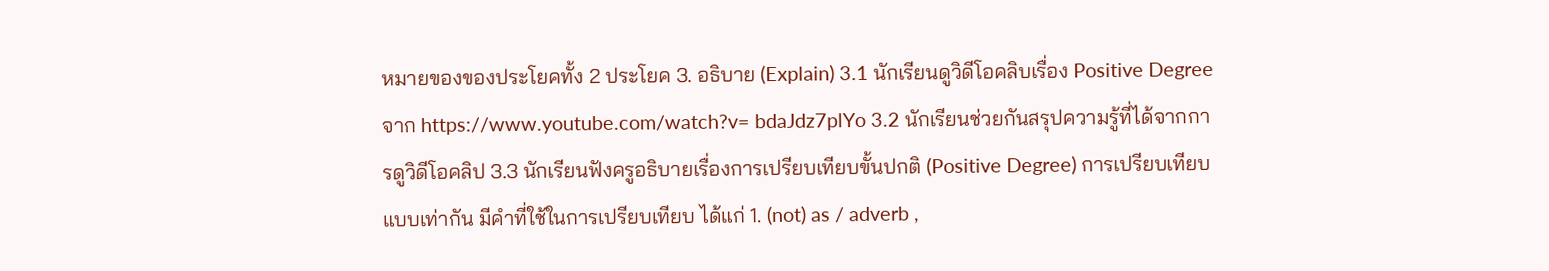หมายของของประโยคทั้ง 2 ประโยค 3. อธิบาย (Explain) 3.1 นักเรียนดูวิดีโอคลิบเรื่อง Positive Degree จาก https://www.youtube.com/watch?v= bdaJdz7plYo 3.2 นักเรียนช่วยกันสรุปความรู้ที่ได้จากการดูวิดีโอคลิป 3.3 นักเรียนฟังครูอธิบายเรื่องการเปรียบเทียบขั้นปกติ (Positive Degree) การเปรียบเทียบแบบเท่ากัน มีคำที่ใช้ในการเปรียบเทียบ ได้แก่ 1. (not) as / adverb ,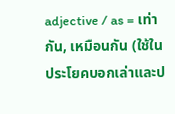adjective / as = เท่ากัน, เหมือนกัน (ใช้ในประโยคบอกเล่าและป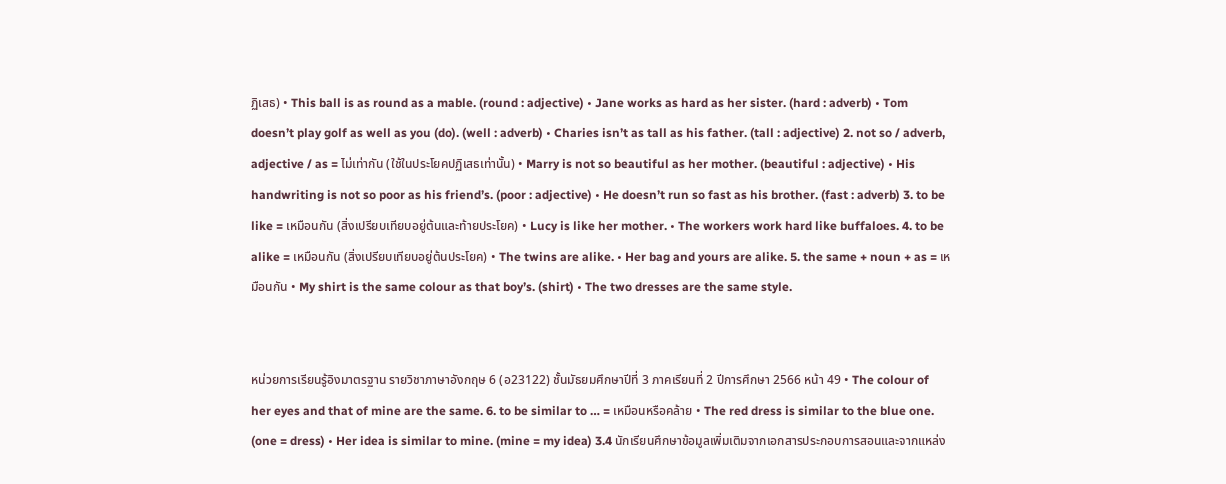ฏิเสธ) • This ball is as round as a mable. (round : adjective) • Jane works as hard as her sister. (hard : adverb) • Tom doesn’t play golf as well as you (do). (well : adverb) • Charies isn’t as tall as his father. (tall : adjective) 2. not so / adverb, adjective / as = ไม่เท่ากัน (ใช้ในประโยคปฏิเสธเท่านั้น) • Marry is not so beautiful as her mother. (beautiful : adjective) • His handwriting is not so poor as his friend’s. (poor : adjective) • He doesn’t run so fast as his brother. (fast : adverb) 3. to be like = เหมือนกัน (สิ่งเปรียบเทียบอยู่ต้นและท้ายประโยค) • Lucy is like her mother. • The workers work hard like buffaloes. 4. to be alike = เหมือนกัน (สิ่งเปรียบเทียบอยู่ต้นประโยค) • The twins are alike. • Her bag and yours are alike. 5. the same + noun + as = เหมือนกัน • My shirt is the same colour as that boy’s. (shirt) • The two dresses are the same style.


หน่วยการเรียนรู้อิงมาตรฐาน รายวิชาภาษาอังกฤษ 6 (อ23122) ชั้นมัธยมศึกษาปีที่ 3 ภาคเรียนที่ 2 ปีการศึกษา 2566 หน้า 49 • The colour of her eyes and that of mine are the same. 6. to be similar to … = เหมือนหรือคล้าย • The red dress is similar to the blue one. (one = dress) • Her idea is similar to mine. (mine = my idea) 3.4 นักเรียนศึกษาข้อมูลเพิ่มเติมจากเอกสารประกอบการสอนและจากแหล่ง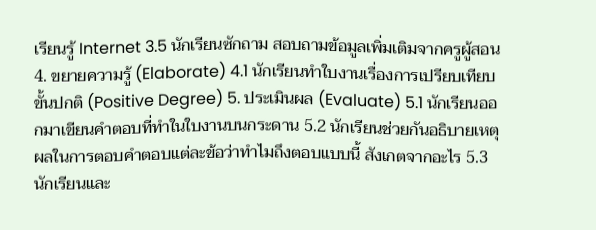เรียนรู้ Internet 3.5 นักเรียนซักถาม สอบถามข้อมูลเพิ่มเติมจากครูผู้สอน 4. ขยายความรู้ (Elaborate) 4.1 นักเรียนทำใบงานเรื่องการเปรียบเทียบขั้นปกติ (Positive Degree) 5. ประเมินผล (Evaluate) 5.1 นักเรียนออกมาเขียนคำตอบที่ทำในใบงานบนกระดาน 5.2 นักเรียนช่วยกันอธิบายเหตุผลในการตอบคำตอบแต่ละข้อว่าทำไมถึงตอบแบบนี้ สังเกตจากอะไร 5.3 นักเรียนและ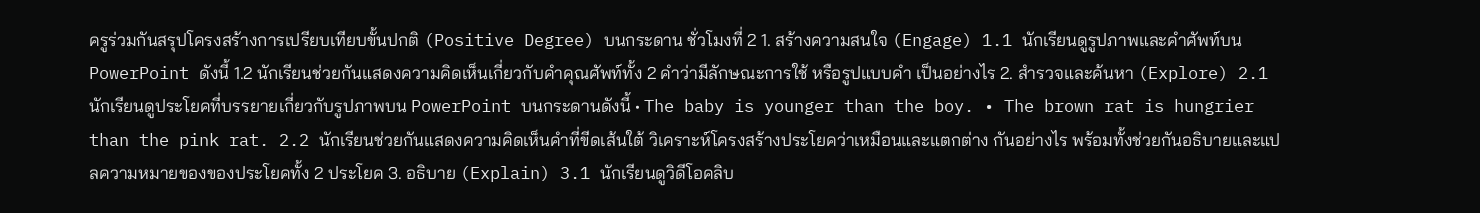ครูร่วมกันสรุปโครงสร้างการเปรียบเทียบขั้นปกติ (Positive Degree) บนกระดาน ชั่วโมงที่ 2 1. สร้างความสนใจ (Engage) 1.1 นักเรียนดูรูปภาพและคำศัพท์บน PowerPoint ดังนี้ 1.2 นักเรียนช่วยกันแสดงความคิดเห็นเกี่ยวกับคำคุณศัพท์ทั้ง 2 คำว่ามีลักษณะการใช้ หรือรูปแบบคำ เป็นอย่างไร 2. สำรวจและค้นหา (Explore) 2.1 นักเรียนดูประโยคที่บรรยายเกี่ยวกับรูปภาพบน PowerPoint บนกระดานดังนี้ • The baby is younger than the boy. • The brown rat is hungrier than the pink rat. 2.2 นักเรียนช่วยกันแสดงความคิดเห็นคำที่ขีดเส้นใต้ วิเคราะห์โครงสร้างประโยคว่าเหมือนและแตกต่าง กันอย่างไร พร้อมทั้งช่วยกันอธิบายและแปลความหมายของของประโยคทั้ง 2 ประโยค 3. อธิบาย (Explain) 3.1 นักเรียนดูวิดีโอคลิบ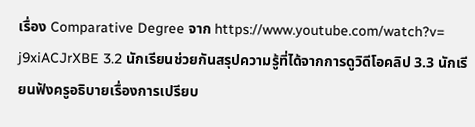เรื่อง Comparative Degree จาก https://www.youtube.com/watch?v= j9xiACJrXBE 3.2 นักเรียนช่วยกันสรุปความรู้ที่ได้จากการดูวิดีโอคลิป 3.3 นักเรียนฟังครูอธิบายเรื่องการเปรียบ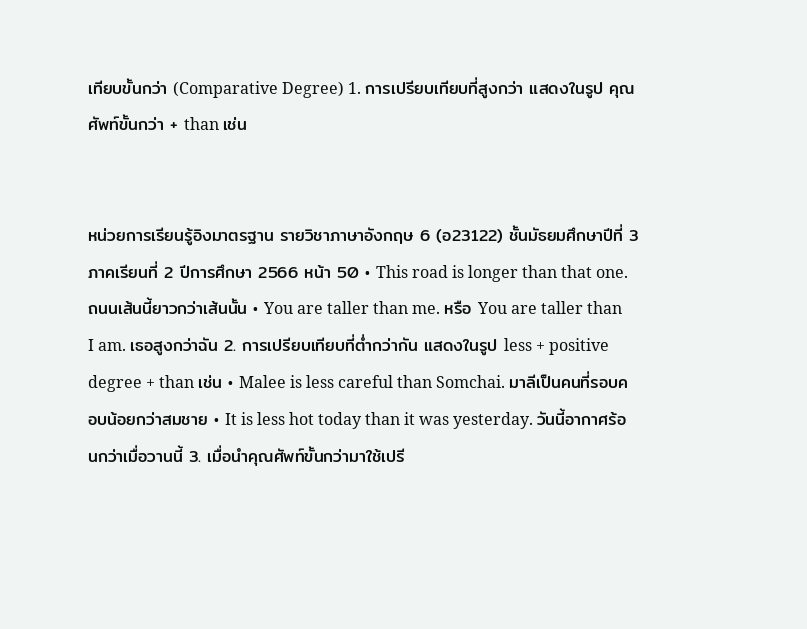เทียบขั้นกว่า (Comparative Degree) 1. การเปรียบเทียบที่สูงกว่า แสดงในรูป คุณศัพท์ขั้นกว่า + than เช่น


หน่วยการเรียนรู้อิงมาตรฐาน รายวิชาภาษาอังกฤษ 6 (อ23122) ชั้นมัธยมศึกษาปีที่ 3 ภาคเรียนที่ 2 ปีการศึกษา 2566 หน้า 50 • This road is longer than that one. ถนนเส้นนี้ยาวกว่าเส้นนั้น • You are taller than me. หรือ You are taller than I am. เธอสูงกว่าฉัน 2. การเปรียบเทียบที่ต่ำกว่ากัน แสดงในรูป less + positive degree + than เช่น • Malee is less careful than Somchai. มาลีเป็นคนที่รอบคอบน้อยกว่าสมชาย • It is less hot today than it was yesterday. วันนี้อากาศร้อนกว่าเมื่อวานนี้ 3. เมื่อนำคุณศัพท์ขั้นกว่ามาใช้เปรี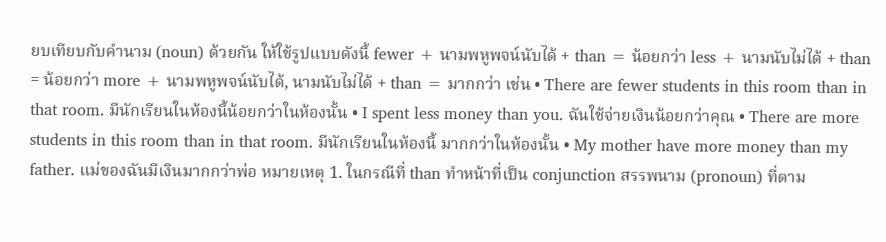ยบเทียบกับคำนาม (noun) ด้วยกัน ให้ใช้รูปแบบดังนี้ fewer + นามพหูพจน์นับได้ + than = น้อยกว่า less + นามนับไม่ได้ + than = น้อยกว่า more + นามพหูพจน์นับได้, นามนับไม่ได้ + than = มากกว่า เช่น • There are fewer students in this room than in that room. มีนักเรียนในห้องนี้น้อยกว่าในห้องนั้น • I spent less money than you. ฉันใช้จ่ายเงินน้อยกว่าคุณ • There are more students in this room than in that room. มีนักเรียนในห้องนี้ มากกว่าในห้องนั้น • My mother have more money than my father. แม่ของฉันมีเงินมากกว่าพ่อ หมายเหตุ 1. ในกรณีที่ than ทำหน้าที่เป็น conjunction สรรพนาม (pronoun) ที่ตาม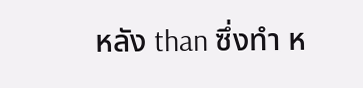หลัง than ซึ่งทำ ห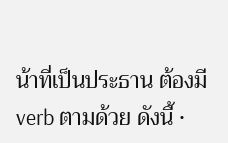น้าที่เป็นประธาน ต้องมี verb ตามด้วย ดังนี้ •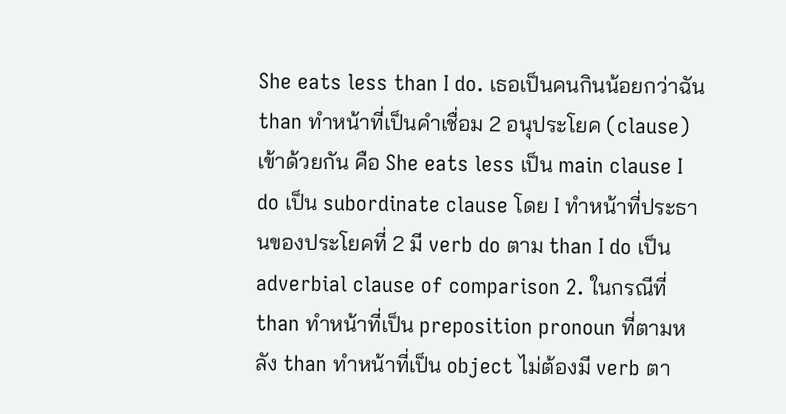She eats less than I do. เธอเป็นคนกินน้อยกว่าฉัน than ทำหน้าที่เป็นคำเชื่อม 2 อนุประโยค (clause) เข้าด้วยกัน คือ She eats less เป็น main clause I do เป็น subordinate clause โดย I ทำหน้าที่ประธานของประโยคที่ 2 มี verb do ตาม than I do เป็น adverbial clause of comparison 2. ในกรณีที่ than ทำหน้าที่เป็น preposition pronoun ที่ตามหลัง than ทำหน้าที่เป็น object ไม่ต้องมี verb ตา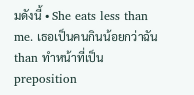มดังนี้ • She eats less than me. เธอเป็นคนกินน้อยกว่าฉัน than ทำหน้าที่เป็น preposition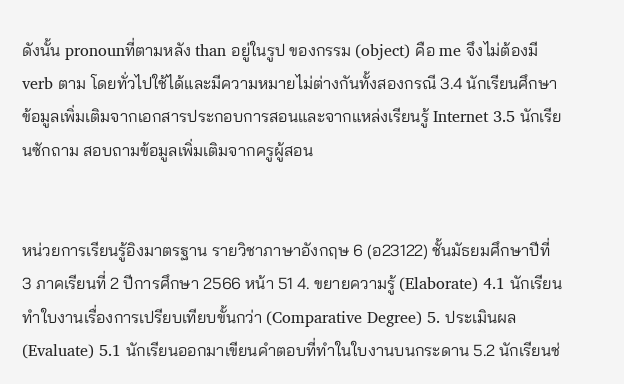ดังนั้น pronounที่ตามหลัง than อยู่ในรูป ของกรรม (object) คือ me จึงไม่ต้องมี verb ตาม โดยทั่วไปใช้ได้และมีความหมายไม่ต่างกันทั้งสองกรณี 3.4 นักเรียนศึกษาข้อมูลเพิ่มเติมจากเอกสารประกอบการสอนและจากแหล่งเรียนรู้ Internet 3.5 นักเรียนซักถาม สอบถามข้อมูลเพิ่มเติมจากครูผู้สอน


หน่วยการเรียนรู้อิงมาตรฐาน รายวิชาภาษาอังกฤษ 6 (อ23122) ชั้นมัธยมศึกษาปีที่ 3 ภาคเรียนที่ 2 ปีการศึกษา 2566 หน้า 51 4. ขยายความรู้ (Elaborate) 4.1 นักเรียนทำใบงานเรื่องการเปรียบเทียบขั้นกว่า (Comparative Degree) 5. ประเมินผล (Evaluate) 5.1 นักเรียนออกมาเขียนคำตอบที่ทำในใบงานบนกระดาน 5.2 นักเรียนช่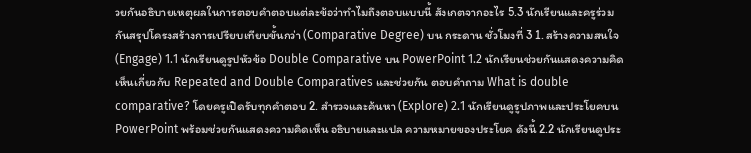วยกันอธิบายเหตุผลในการตอบคำตอบแต่ละข้อว่าทำไมถึงตอบแบบนี้ สังเกตจากอะไร 5.3 นักเรียนและครูร่วมกันสรุปโครงสร้างการเปรียบเทียบขั้นกว่า (Comparative Degree) บน กระดาน ชั่วโมงที่ 3 1. สร้างความสนใจ (Engage) 1.1 นักเรียนดูรูปหัวข้อ Double Comparative บน PowerPoint 1.2 นักเรียนช่วยกันแสดงความคิดเห็นเกี่ยวกับ Repeated and Double Comparatives และช่วยกัน ตอบคำถาม What is double comparative? โดยครูเปิดรับทุกคำตอบ 2. สำรวจและค้นหา (Explore) 2.1 นักเรียนดูรูปภาพและประโยคบน PowerPoint พร้อมช่วยกันแสดงความคิดเห็น อธิบายและแปล ความหมายของประโยค ดังนี้ 2.2 นักเรียนดูประ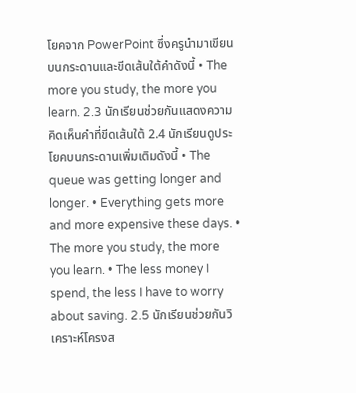โยคจาก PowerPoint ซึ่งครูนำมาเขียนบนกระดานและขีดเส้นใต้คำดังนี้ • The more you study, the more you learn. 2.3 นักเรียนช่วยกันแสดงความคิดเห็นคำที่ขีดเส้นใต้ 2.4 นักเรียนดูประโยคบนกระดานเพิ่มเติมดังนี้ • The queue was getting longer and longer. • Everything gets more and more expensive these days. • The more you study, the more you learn. • The less money I spend, the less I have to worry about saving. 2.5 นักเรียนช่วยกันวิเคราะห์โครงส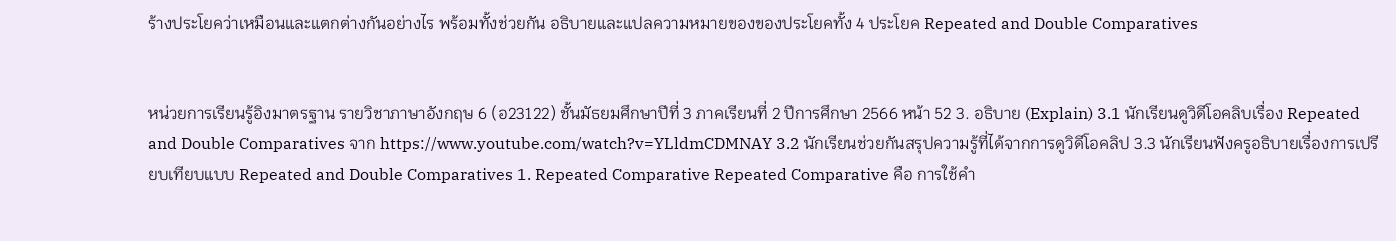ร้างประโยคว่าเหมือนและแตกต่างกันอย่างไร พร้อมทั้งช่วยกัน อธิบายและแปลความหมายของของประโยคทั้ง 4 ประโยค Repeated and Double Comparatives


หน่วยการเรียนรู้อิงมาตรฐาน รายวิชาภาษาอังกฤษ 6 (อ23122) ชั้นมัธยมศึกษาปีที่ 3 ภาคเรียนที่ 2 ปีการศึกษา 2566 หน้า 52 3. อธิบาย (Explain) 3.1 นักเรียนดูวิดีโอคลิบเรื่อง Repeated and Double Comparatives จาก https://www.youtube.com/watch?v=YLldmCDMNAY 3.2 นักเรียนช่วยกันสรุปความรู้ที่ได้จากการดูวิดีโอคลิป 3.3 นักเรียนฟังครูอธิบายเรื่องการเปรียบเทียบแบบ Repeated and Double Comparatives 1. Repeated Comparative Repeated Comparative คือ การใช้คำ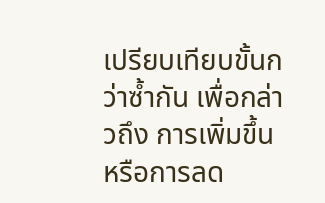เปรียบเทียบขั้นกว่าซ้ำกัน เพื่อกล่าวถึง การเพิ่มขึ้น หรือการลด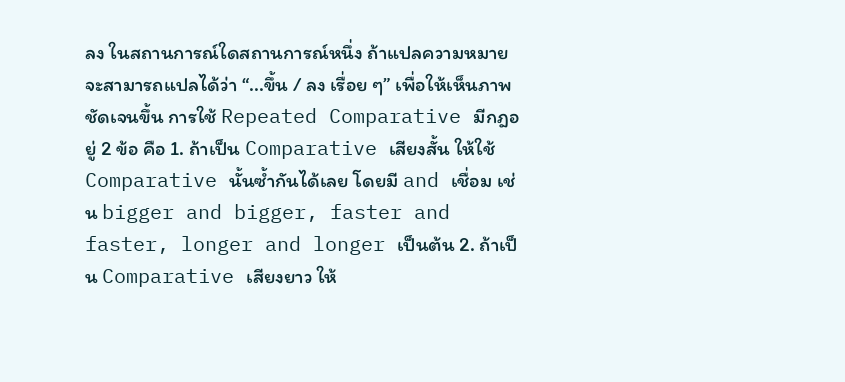ลง ในสถานการณ์ใดสถานการณ์หนึ่ง ถ้าแปลความหมาย จะสามารถแปลได้ว่า “...ขึ้น / ลง เรื่อย ๆ” เพื่อให้เห็นภาพชัดเจนขึ้น การใช้ Repeated Comparative มีกฎอยู่ 2 ข้อ คือ 1. ถ้าเป็น Comparative เสียงสั้น ให้ใช้ Comparative นั้นซ้ำกันได้เลย โดยมี and เชื่อม เช่น bigger and bigger, faster and faster, longer and longer เป็นต้น 2. ถ้าเป็น Comparative เสียงยาว ให้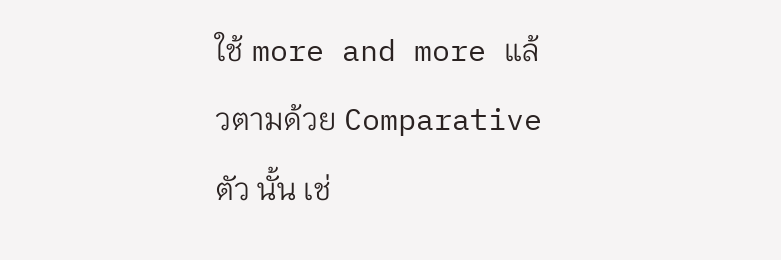ใช้ more and more แล้วตามด้วย Comparative ตัว นั้น เช่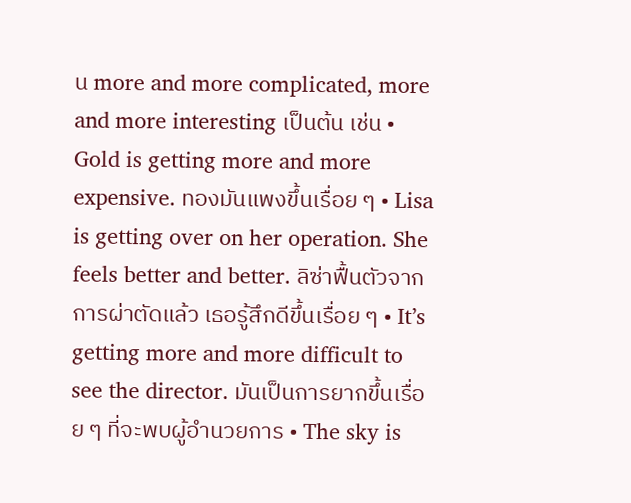น more and more complicated, more and more interesting เป็นต้น เช่น • Gold is getting more and more expensive. ทองมันแพงขึ้นเรื่อย ๆ • Lisa is getting over on her operation. She feels better and better. ลิซ่าฟื้นตัวจากการผ่าตัดแล้ว เธอรู้สึกดีขึ้นเรื่อย ๆ • It’s getting more and more difficult to see the director. มันเป็นการยากขึ้นเรื่อย ๆ ที่จะพบผู้อำนวยการ • The sky is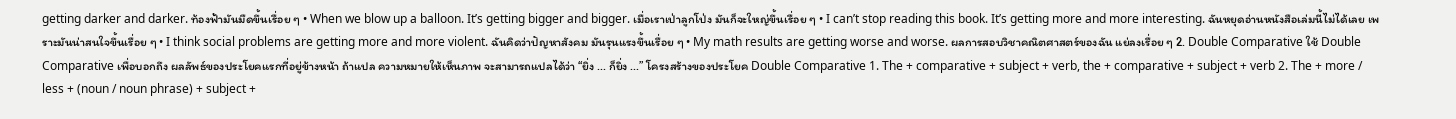getting darker and darker. ท้องฟ้ามันมืดขึ้นเรื่อย ๆ • When we blow up a balloon. It’s getting bigger and bigger. เมื่อเราเป่าลูกโป่ง มันก็จะใหญ่ขึ้นเรื่อย ๆ • I can’t stop reading this book. It’s getting more and more interesting. ฉันหยุดอ่านหนังสือเล่มนี้ไม่ได้เลย เพราะมันน่าสนใจขึ้นเรื่อย ๆ • I think social problems are getting more and more violent. ฉันคิดว่าปัญหาสังคม มันรุนแรงขึ้นเรื่อย ๆ • My math results are getting worse and worse. ผลการสอบวิชาคณิตศาสตร์ของฉัน แย่ลงเรื่อย ๆ 2. Double Comparative ใช้ Double Comparative เพื่อบอกถึง ผลลัพธ์ของประโยคแรกที่อยู่ข้างหน้า ถ้าแปล ความหมายให้เห็นภาพ จะสามารถแปลได้ว่า “ยิ่ง ... ก็ยิ่ง ...” โครงสร้างของประโยค Double Comparative 1. The + comparative + subject + verb, the + comparative + subject + verb 2. The + more / less + (noun / noun phrase) + subject +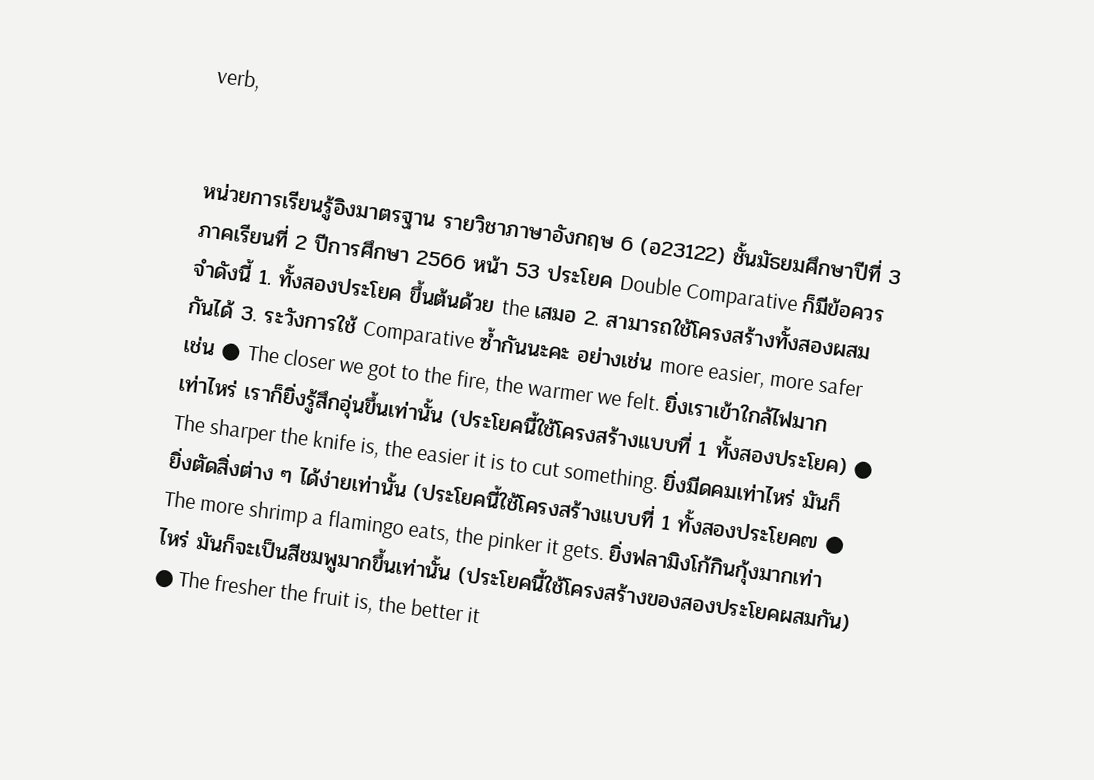verb,


หน่วยการเรียนรู้อิงมาตรฐาน รายวิชาภาษาอังกฤษ 6 (อ23122) ชั้นมัธยมศึกษาปีที่ 3 ภาคเรียนที่ 2 ปีการศึกษา 2566 หน้า 53 ประโยค Double Comparative ก็มีข้อควรจำดังนี้ 1. ทั้งสองประโยค ขึ้นต้นด้วย the เสมอ 2. สามารถใช้โครงสร้างทั้งสองผสมกันได้ 3. ระวังการใช้ Comparative ซ้ำกันนะคะ อย่างเช่น more easier, more safer เช่น ● The closer we got to the fire, the warmer we felt. ยิ่งเราเข้าใกล้ไฟมากเท่าไหร่ เราก็ยิ่งรู้สึกอุ่นขึ้นเท่านั้น (ประโยคนี้ใช้โครงสร้างแบบที่ 1 ทั้งสองประโยค) ● The sharper the knife is, the easier it is to cut something. ยิ่งมีดคมเท่าไหร่ มันก็ยิ่งตัดสิ่งต่าง ๆ ได้ง่ายเท่านั้น (ประโยคนี้ใช้โครงสร้างแบบที่ 1 ทั้งสองประโยค๗ ● The more shrimp a flamingo eats, the pinker it gets. ยิ่งฟลามิงโก้กินกุ้งมากเท่าไหร่ มันก็จะเป็นสีชมพูมากขึ้นเท่านั้น (ประโยคนี้ใช้โครงสร้างของสองประโยคผสมกัน) ● The fresher the fruit is, the better it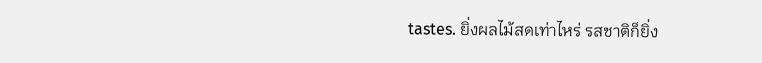tastes. ยิ่งผลไม้สดเท่าไหร่ รสชาติก็ยิ่ง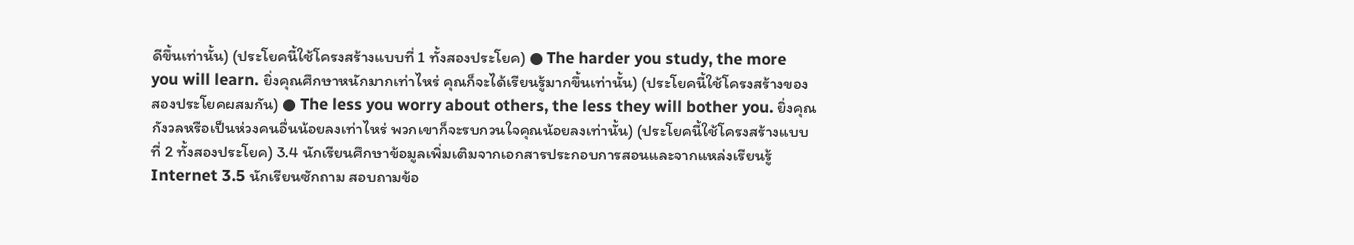ดีขึ้นเท่านั้น) (ประโยคนี้ใช้โครงสร้างแบบที่ 1 ทั้งสองประโยค) ● The harder you study, the more you will learn. ยิ่งคุณศึกษาหนักมากเท่าไหร่ คุณก็จะได้เรียนรู้มากขึ้นเท่านั้น) (ประโยคนี้ใช้โครงสร้างของสองประโยคผสมกัน) ● The less you worry about others, the less they will bother you. ยิ่งคุณกังวลหรือเป็นห่วงคนอื่นน้อยลงเท่าไหร่ พวกเขาก็จะรบกวนใจคุณน้อยลงเท่านั้น) (ประโยคนี้ใช้โครงสร้างแบบที่ 2 ทั้งสองประโยค) 3.4 นักเรียนศึกษาข้อมูลเพิ่มเติมจากเอกสารประกอบการสอนและจากแหล่งเรียนรู้ Internet 3.5 นักเรียนซักถาม สอบถามข้อ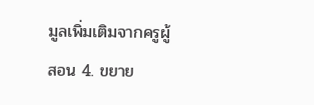มูลเพิ่มเติมจากครูผู้สอน 4. ขยาย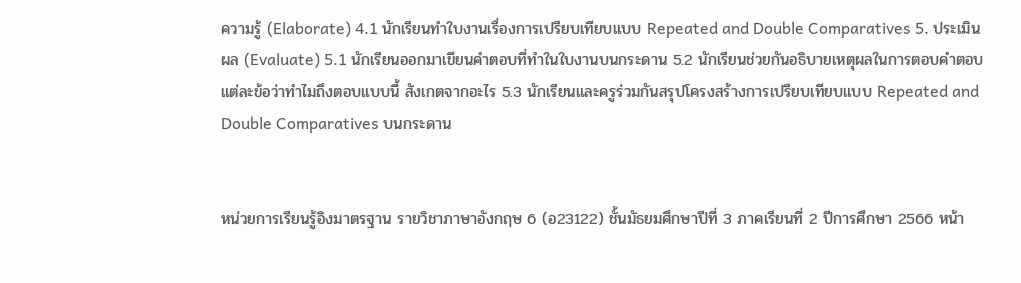ความรู้ (Elaborate) 4.1 นักเรียนทำใบงานเรื่องการเปรียบเทียบแบบ Repeated and Double Comparatives 5. ประเมินผล (Evaluate) 5.1 นักเรียนออกมาเขียนคำตอบที่ทำในใบงานบนกระดาน 5.2 นักเรียนช่วยกันอธิบายเหตุผลในการตอบคำตอบแต่ละข้อว่าทำไมถึงตอบแบบนี้ สังเกตจากอะไร 5.3 นักเรียนและครูร่วมกันสรุปโครงสร้างการเปรียบเทียบแบบ Repeated and Double Comparatives บนกระดาน


หน่วยการเรียนรู้อิงมาตรฐาน รายวิชาภาษาอังกฤษ 6 (อ23122) ชั้นมัธยมศึกษาปีที่ 3 ภาคเรียนที่ 2 ปีการศึกษา 2566 หน้า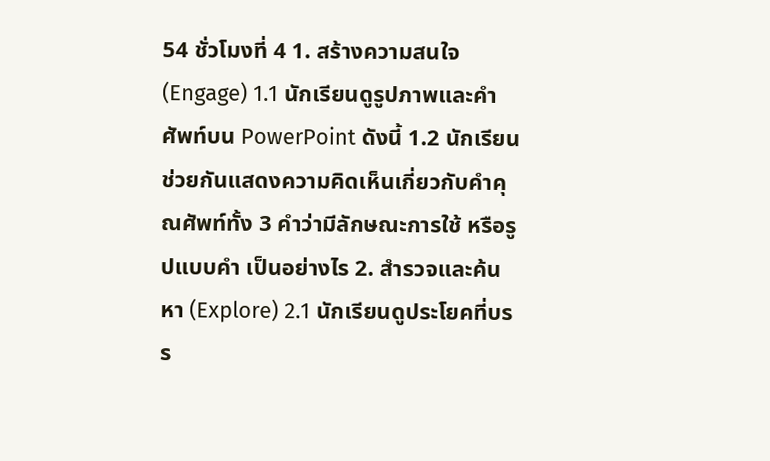54 ชั่วโมงที่ 4 1. สร้างความสนใจ (Engage) 1.1 นักเรียนดูรูปภาพและคำศัพท์บน PowerPoint ดังนี้ 1.2 นักเรียนช่วยกันแสดงความคิดเห็นเกี่ยวกับคำคุณศัพท์ทั้ง 3 คำว่ามีลักษณะการใช้ หรือรูปแบบคำ เป็นอย่างไร 2. สำรวจและค้นหา (Explore) 2.1 นักเรียนดูประโยคที่บรร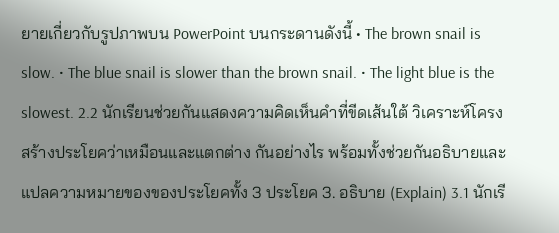ยายเกี่ยวกับรูปภาพบน PowerPoint บนกระดานดังนี้ • The brown snail is slow. • The blue snail is slower than the brown snail. • The light blue is the slowest. 2.2 นักเรียนช่วยกันแสดงความคิดเห็นคำที่ขีดเส้นใต้ วิเคราะห์โครงสร้างประโยคว่าเหมือนและแตกต่าง กันอย่างไร พร้อมทั้งช่วยกันอธิบายและแปลความหมายของของประโยคทั้ง 3 ประโยค 3. อธิบาย (Explain) 3.1 นักเรี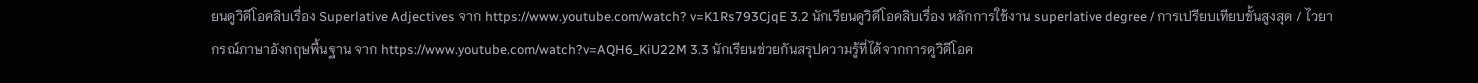ยนดูวิดีโอคลิบเรื่อง Superlative Adjectives จาก https://www.youtube.com/watch? v=K1Rs793CjqE 3.2 นักเรียนดูวิดีโอคลิบเรื่อง หลักการใช้งาน superlative degree / การเปรียบเทียบขั้นสูงสุด / ไวยากรณ์ภาษาอังกฤษพื้นฐาน จาก https://www.youtube.com/watch?v=AQH6_KiU22M 3.3 นักเรียนช่วยกันสรุปความรู้ที่ได้จากการดูวิดีโอค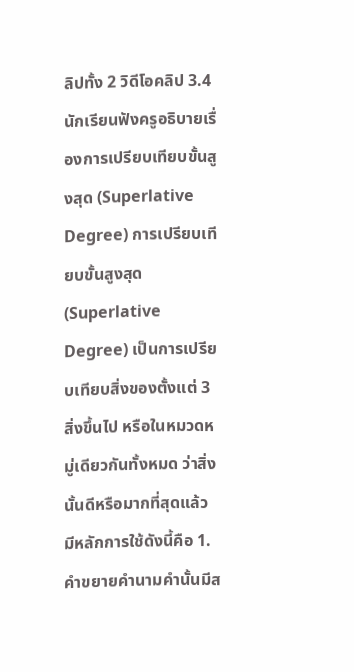ลิปทั้ง 2 วิดีโอคลิป 3.4 นักเรียนฟังครูอธิบายเรื่องการเปรียบเทียบขั้นสูงสุด (Superlative Degree) การเปรียบเทียบขั้นสูงสุด (Superlative Degree) เป็นการเปรียบเทียบสิ่งของตั้งแต่ 3 สิ่งขึ้นไป หรือในหมวดหมู่เดียวกันทั้งหมด ว่าสิ่งนั้นดีหรือมากที่สุดแล้ว มีหลักการใช้ดังนี้คือ 1. คำขยายคำนามคำนั้นมีส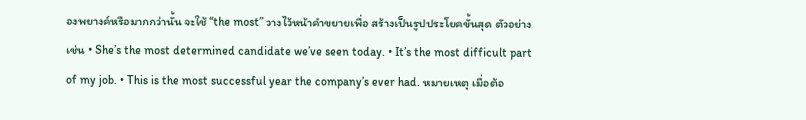องพยางค์หรือมากกว่านั้น จะใช้ “the most” วางไว้หน้าคำขยายเพื่อ สร้างเป็นรูปประโยคขั้นสุด ตัวอย่างเช่น • She’s the most determined candidate we’ve seen today. • It’s the most difficult part of my job. • This is the most successful year the company’s ever had. หมายเหตุ เมื่อต้อ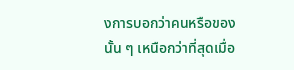งการบอกว่าคนหรือของนั้น ๆ เหนือกว่าที่สุดเมื่อ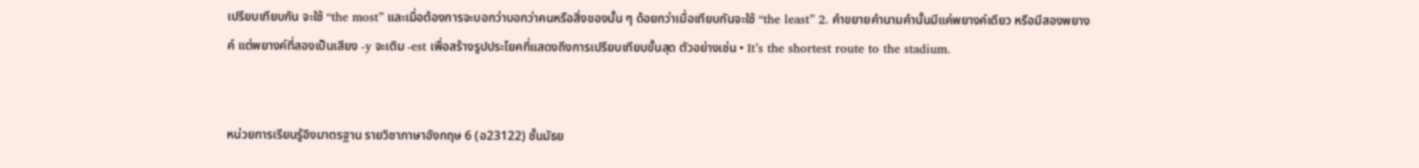เปรียบเทียบกัน จะใช้ “the most” และเมื่อต้องการจะบอกว่าบอกว่าคนหรือสิ่งของนั้น ๆ ด้อยกว่าเมื่อเทียบกันจะใช้ “the least” 2. คำขยายคำนามคำนั้นมีแค่พยางค์เดียว หรือมีสองพยางค์ แต่พยางค์ที่สองเป็นเสียง -y จะเติม -est เพื่อสร้างรูปประโยคที่แสดงถึงการเปรียบเทียบขั้นสุด ตัวอย่างเช่น • It’s the shortest route to the stadium.


หน่วยการเรียนรู้อิงมาตรฐาน รายวิชาภาษาอังกฤษ 6 (อ23122) ชั้นมัธย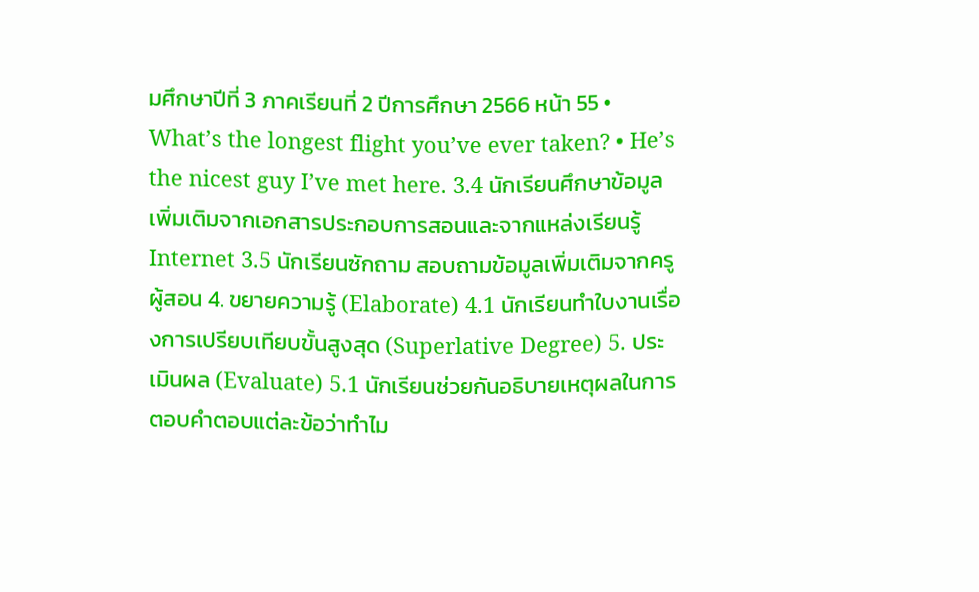มศึกษาปีที่ 3 ภาคเรียนที่ 2 ปีการศึกษา 2566 หน้า 55 • What’s the longest flight you’ve ever taken? • He’s the nicest guy I’ve met here. 3.4 นักเรียนศึกษาข้อมูลเพิ่มเติมจากเอกสารประกอบการสอนและจากแหล่งเรียนรู้ Internet 3.5 นักเรียนซักถาม สอบถามข้อมูลเพิ่มเติมจากครูผู้สอน 4. ขยายความรู้ (Elaborate) 4.1 นักเรียนทำใบงานเรื่องการเปรียบเทียบขั้นสูงสุด (Superlative Degree) 5. ประเมินผล (Evaluate) 5.1 นักเรียนช่วยกันอธิบายเหตุผลในการตอบคำตอบแต่ละข้อว่าทำไม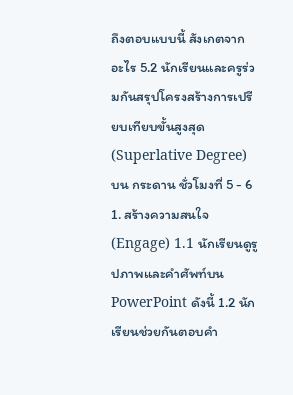ถึงตอบแบบนี้ สังเกตจากอะไร 5.2 นักเรียนและครูร่วมกันสรุปโครงสร้างการเปรียบเทียบขั้นสูงสุด (Superlative Degree) บน กระดาน ชั่วโมงที่ 5 - 6 1. สร้างความสนใจ (Engage) 1.1 นักเรียนดูรูปภาพและคำศัพท์บน PowerPoint ดังนี้ 1.2 นักเรียนช่วยกันตอบคำ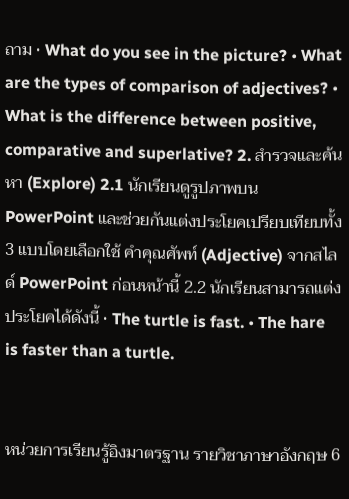ถาม • What do you see in the picture? • What are the types of comparison of adjectives? • What is the difference between positive, comparative and superlative? 2. สำรวจและค้นหา (Explore) 2.1 นักเรียนดูรูปภาพบน PowerPoint และช่วยกันแต่งประโยคเปรียบเทียบทั้ง 3 แบบโดยเลือกใช้ คำคุณศัพท์ (Adjective) จากสไลด์ PowerPoint ก่อนหน้านี้ 2.2 นักเรียนสามารถแต่งประโยคได้ดังนี้ • The turtle is fast. • The hare is faster than a turtle.


หน่วยการเรียนรู้อิงมาตรฐาน รายวิชาภาษาอังกฤษ 6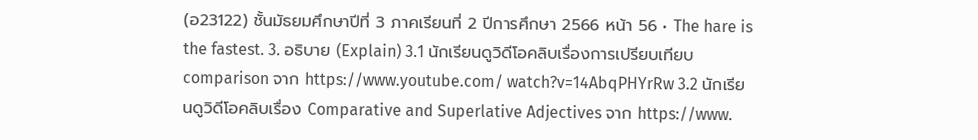(อ23122) ชั้นมัธยมศึกษาปีที่ 3 ภาคเรียนที่ 2 ปีการศึกษา 2566 หน้า 56 • The hare is the fastest. 3. อธิบาย (Explain) 3.1 นักเรียนดูวิดีโอคลิบเรื่องการเปรียบเทียบ comparison จาก https://www.youtube.com/ watch?v=14AbqPHYrRw 3.2 นักเรียนดูวิดีโอคลิบเรื่อง Comparative and Superlative Adjectives จาก https://www.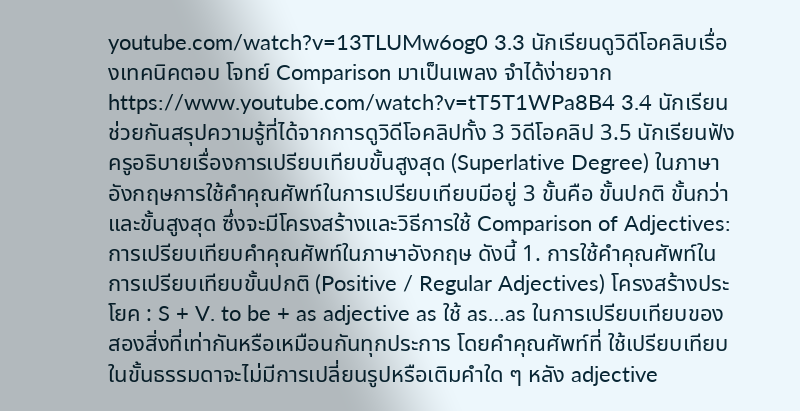youtube.com/watch?v=13TLUMw6og0 3.3 นักเรียนดูวิดีโอคลิบเรื่องเทคนิคตอบ โจทย์ Comparison มาเป็นเพลง จำได้ง่ายจาก https://www.youtube.com/watch?v=tT5T1WPa8B4 3.4 นักเรียนช่วยกันสรุปความรู้ที่ได้จากการดูวิดีโอคลิปทั้ง 3 วิดีโอคลิป 3.5 นักเรียนฟังครูอธิบายเรื่องการเปรียบเทียบขั้นสูงสุด (Superlative Degree) ในภาษาอังกฤษการใช้คำคุณศัพท์ในการเปรียบเทียบมีอยู่ 3 ขั้นคือ ขั้นปกติ ขั้นกว่า และขั้นสูงสุด ซึ่งจะมีโครงสร้างและวิธีการใช้ Comparison of Adjectives: การเปรียบเทียบคำคุณศัพท์ในภาษาอังกฤษ ดังนี้ 1. การใช้คำคุณศัพท์ในการเปรียบเทียบขั้นปกติ (Positive / Regular Adjectives) โครงสร้างประโยค : S + V. to be + as adjective as ใช้ as…as ในการเปรียบเทียบของสองสิ่งที่เท่ากันหรือเหมือนกันทุกประการ โดยคำคุณศัพท์ที่ ใช้เปรียบเทียบในขั้นธรรมดาจะไม่มีการเปลี่ยนรูปหรือเติมคำใด ๆ หลัง adjective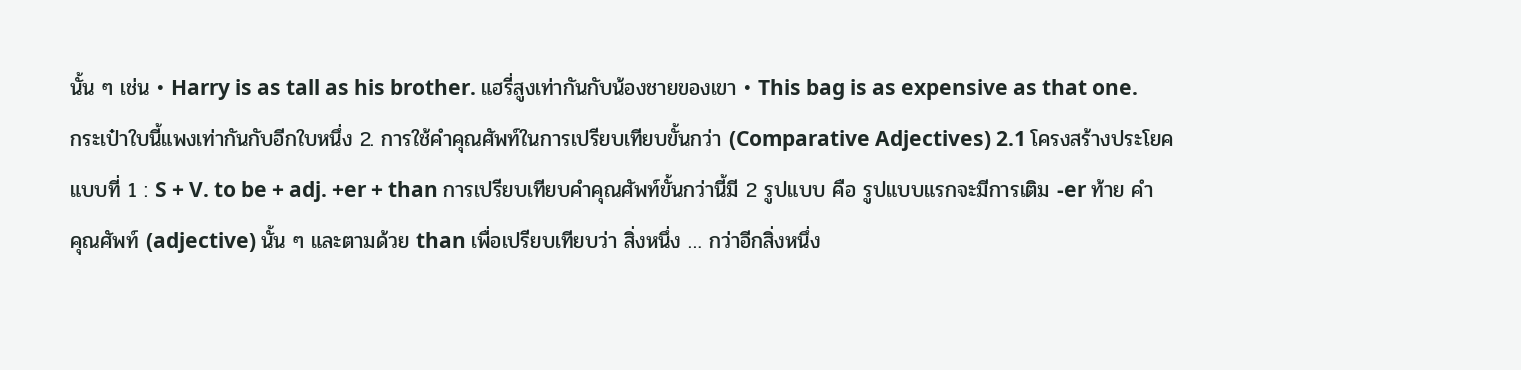นั้น ๆ เช่น • Harry is as tall as his brother. แฮรี่สูงเท่ากันกับน้องชายของเขา • This bag is as expensive as that one. กระเป๋าใบนี้แพงเท่ากันกับอีกใบหนึ่ง 2. การใช้คำคุณศัพท์ในการเปรียบเทียบขั้นกว่า (Comparative Adjectives) 2.1 โครงสร้างประโยคแบบที่ 1 : S + V. to be + adj. +er + than การเปรียบเทียบคำคุณศัพท์ขั้นกว่านี้มี 2 รูปแบบ คือ รูปแบบแรกจะมีการเติม -er ท้าย คำคุณศัพท์ (adjective) นั้น ๆ และตามด้วย than เพื่อเปรียบเทียบว่า สิ่งหนึ่ง … กว่าอีกสิ่งหนึ่ง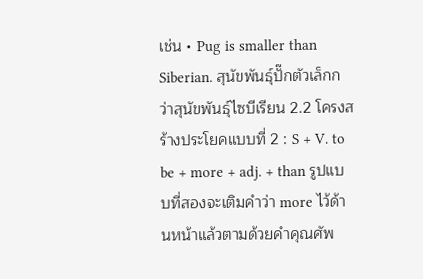เช่น • Pug is smaller than Siberian. สุนัขพันธุ์ปั๊กตัวเล็กกว่าสุนัขพันธุ์ไซบีเรียน 2.2 โครงสร้างประโยคแบบที่ 2 : S + V. to be + more + adj. + than รูปแบบที่สองจะเติมคำว่า more ไว้ด้านหน้าแล้วตามด้วยคำคุณศัพ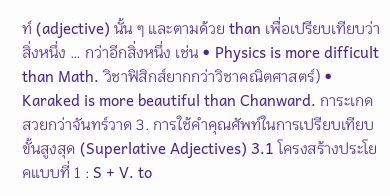ท์ (adjective) นั้น ๆ และตามด้วย than เพื่อเปรียบเทียบว่า สิ่งหนึ่ง … กว่าอีกสิ่งหนึ่ง เช่น • Physics is more difficult than Math. วิชาฟิสิกส์ยากกว่าวิชาคณิตศาสตร์) • Karaked is more beautiful than Chanward. การะเกดสวยกว่าจันทร์วาด 3. การใช้คำคุณศัพท์ในการเปรียบเทียบขั้นสูงสุด (Superlative Adjectives) 3.1 โครงสร้างประโยคแบบที่ 1 : S + V. to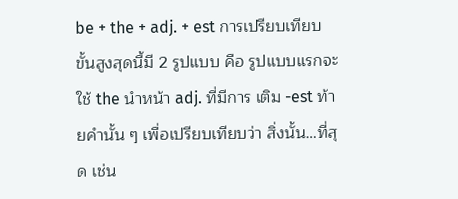be + the + adj. + est การเปรียบเทียบขั้นสูงสุดนี้มี 2 รูปแบบ คือ รูปแบบแรกจะใช้ the นำหน้า adj. ที่มีการ เติม -est ท้ายคำนั้น ๆ เพื่อเปรียบเทียบว่า สิ่งนั้น…ที่สุด เช่น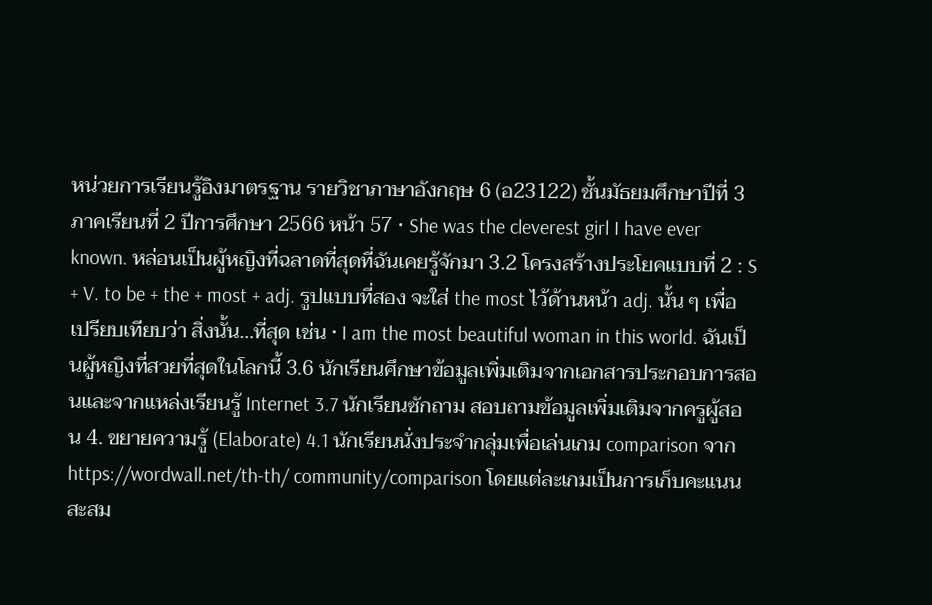หน่วยการเรียนรู้อิงมาตรฐาน รายวิชาภาษาอังกฤษ 6 (อ23122) ชั้นมัธยมศึกษาปีที่ 3 ภาคเรียนที่ 2 ปีการศึกษา 2566 หน้า 57 • She was the cleverest girl I have ever known. หล่อนเป็นผู้หญิงที่ฉลาดที่สุดที่ฉันเคยรู้จักมา 3.2 โครงสร้างประโยคแบบที่ 2 : S + V. to be + the + most + adj. รูปแบบที่สอง จะใส่ the most ไว้ด้านหน้า adj. นั้น ๆ เพื่อเปรียบเทียบว่า สิ่งนั้น…ที่สุด เช่น • I am the most beautiful woman in this world. ฉันเป็นผู้หญิงที่สวยที่สุดในโลกนี้ 3.6 นักเรียนศึกษาข้อมูลเพิ่มเติมจากเอกสารประกอบการสอนและจากแหล่งเรียนรู้ Internet 3.7 นักเรียนซักถาม สอบถามข้อมูลเพิ่มเติมจากครูผู้สอน 4. ขยายความรู้ (Elaborate) 4.1 นักเรียนนั่งประจำกลุ่มเพื่อเล่นเกม comparison จาก https://wordwall.net/th-th/ community/comparison โดยแต่ละเกมเป็นการเก็บคะแนนสะสม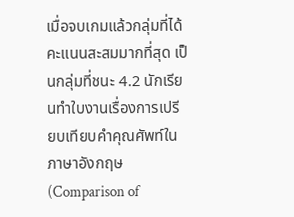เมื่อจบเกมแล้วกลุ่มที่ได้คะแนนสะสมมากที่สุด เป็นกลุ่มที่ชนะ 4.2 นักเรียนทำใบงานเรื่องการเปรียบเทียบคำคุณศัพท์ในภาษาอังกฤษ (Comparison of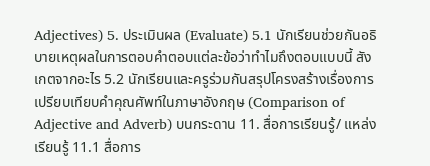Adjectives) 5. ประเมินผล (Evaluate) 5.1 นักเรียนช่วยกันอธิบายเหตุผลในการตอบคำตอบแต่ละข้อว่าทำไมถึงตอบแบบนี้ สังเกตจากอะไร 5.2 นักเรียนและครูร่วมกันสรุปโครงสร้างเรื่องการเปรียบเทียบคำคุณศัพท์ในภาษาอังกฤษ (Comparison of Adjective and Adverb) บนกระดาน 11. สื่อการเรียนรู้/ แหล่งเรียนรู้ 11.1 สื่อการ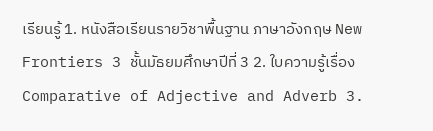เรียนรู้ 1. หนังสือเรียนรายวิชาพื้นฐาน ภาษาอังกฤษ New Frontiers 3 ชั้นมัธยมศึกษาปีที่ 3 2. ใบความรู้เรื่อง Comparative of Adjective and Adverb 3.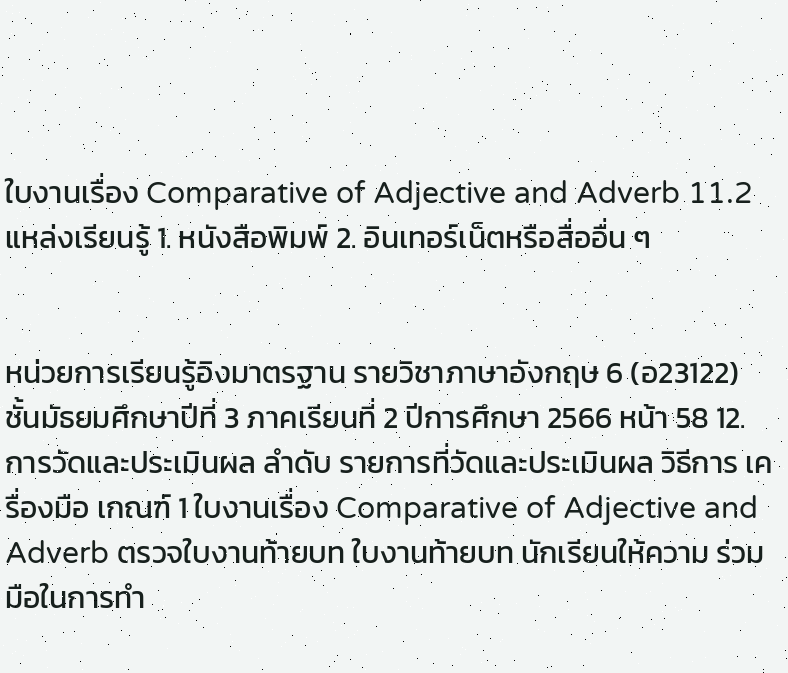ใบงานเรื่อง Comparative of Adjective and Adverb 11.2 แหล่งเรียนรู้ 1. หนังสือพิมพ์ 2. อินเทอร์เน็ตหรือสื่ออื่น ๆ


หน่วยการเรียนรู้อิงมาตรฐาน รายวิชาภาษาอังกฤษ 6 (อ23122) ชั้นมัธยมศึกษาปีที่ 3 ภาคเรียนที่ 2 ปีการศึกษา 2566 หน้า 58 12. การวัดและประเมินผล ลำดับ รายการที่วัดและประเมินผล วิธีการ เครื่องมือ เกณฑ์ 1 ใบงานเรื่อง Comparative of Adjective and Adverb ตรวจใบงานท้ายบท ใบงานท้ายบท นักเรียนให้ความ ร่วมมือในการทำ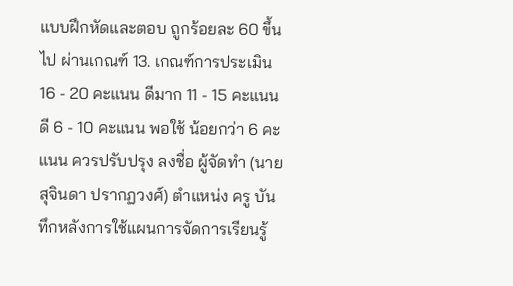แบบฝึกหัดและตอบ ถูกร้อยละ 60 ขึ้นไป ผ่านเกณฑ์ 13. เกณฑ์การประเมิน 16 - 20 คะแนน ดีมาก 11 - 15 คะแนน ดี 6 - 10 คะแนน พอใช้ น้อยกว่า 6 คะแนน ควรปรับปรุง ลงชื่อ ผู้จัดทำ (นายสุจินดา ปรากฏวงศ์) ตำแหน่ง ครู บันทึกหลังการใช้แผนการจัดการเรียนรู้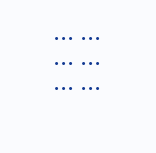... ... ... ... ... ...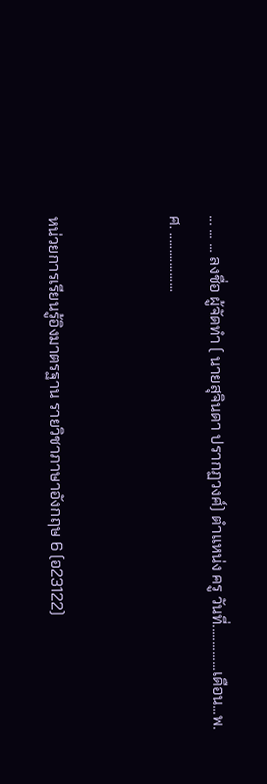... ... ... ลงชื่อ ผู้จัดทำ ( นายสุจินดา ปรากฏวงศ์) ตำแหน่ง ครู วันที่..............เดือน...พ.ศ. ..................


หน่วยการเรียนรู้อิงมาตรฐาน รายวิชาภาษาอังกฤษ 6 (อ23122)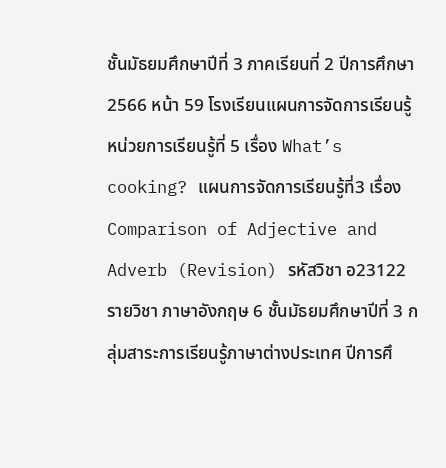ชั้นมัธยมศึกษาปีที่ 3 ภาคเรียนที่ 2 ปีการศึกษา 2566 หน้า 59 โรงเรียนแผนการจัดการเรียนรู้ หน่วยการเรียนรู้ที่ 5 เรื่อง What’s cooking? แผนการจัดการเรียนรู้ที่3 เรื่อง Comparison of Adjective and Adverb (Revision) รหัสวิชา อ23122 รายวิชา ภาษาอังกฤษ 6 ชั้นมัธยมศึกษาปีที่ 3 กลุ่มสาระการเรียนรู้ภาษาต่างประเทศ ปีการศึ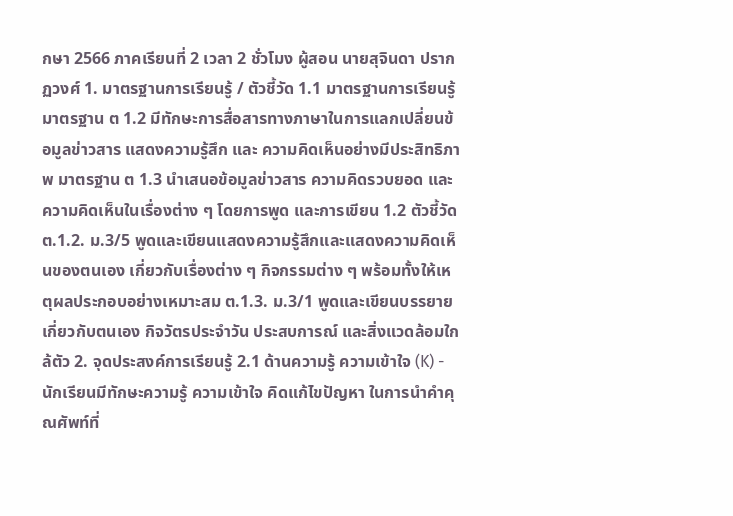กษา 2566 ภาคเรียนที่ 2 เวลา 2 ชั่วโมง ผู้สอน นายสุจินดา ปรากฏวงศ์ 1. มาตรฐานการเรียนรู้ / ตัวชี้วัด 1.1 มาตรฐานการเรียนรู้ มาตรฐาน ต 1.2 มีทักษะการสื่อสารทางภาษาในการแลกเปลี่ยนข้อมูลข่าวสาร แสดงความรู้สึก และ ความคิดเห็นอย่างมีประสิทธิภาพ มาตรฐาน ต 1.3 นำเสนอข้อมูลข่าวสาร ความคิดรวบยอด และความคิดเห็นในเรื่องต่าง ๆ โดยการพูด และการเขียน 1.2 ตัวชี้วัด ต.1.2. ม.3/5 พูดและเขียนแสดงความรู้สึกและแสดงความคิดเห็นของตนเอง เกี่ยวกับเรื่องต่าง ๆ กิจกรรมต่าง ๆ พร้อมทั้งให้เหตุผลประกอบอย่างเหมาะสม ต.1.3. ม.3/1 พูดและเขียนบรรยายเกี่ยวกับตนเอง กิจวัตรประจำวัน ประสบการณ์ และสิ่งแวดล้อมใกล้ตัว 2. จุดประสงค์การเรียนรู้ 2.1 ด้านความรู้ ความเข้าใจ (K) - นักเรียนมีทักษะความรู้ ความเข้าใจ คิดแก้ไขปัญหา ในการนำคำคุณศัพท์ที่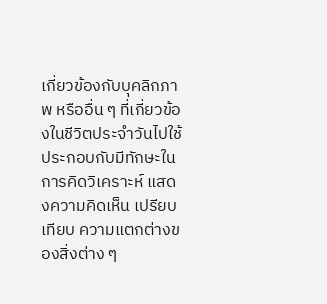เกี่ยวข้องกับบุคลิกภาพ หรืออื่น ๆ ที่เกี่ยวข้องในชีวิตประจำวันไปใช้ประกอบกับมีทักษะในการคิดวิเคราะห์ แสดงความคิดเห็น เปรียบเทียบ ความแตกต่างของสิ่งต่าง ๆ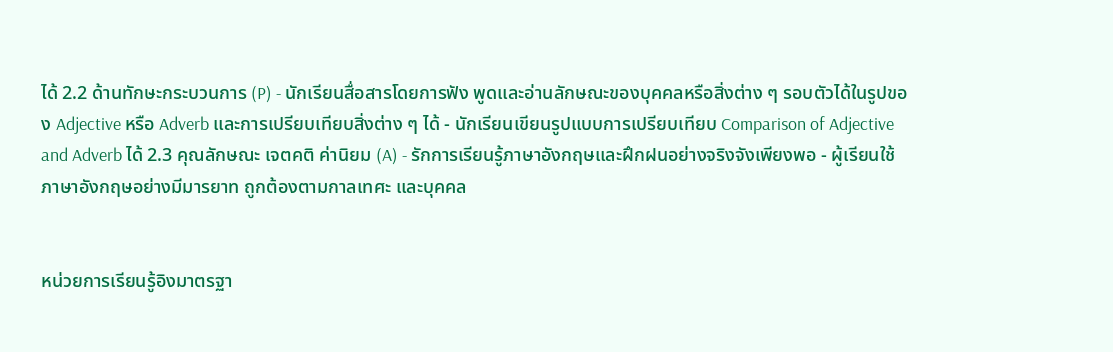ได้ 2.2 ด้านทักษะกระบวนการ (P) - นักเรียนสื่อสารโดยการฟัง พูดและอ่านลักษณะของบุคคลหรือสิ่งต่าง ๆ รอบตัวได้ในรูปของ Adjective หรือ Adverb และการเปรียบเทียบสิ่งต่าง ๆ ได้ - นักเรียนเขียนรูปแบบการเปรียบเทียบ Comparison of Adjective and Adverb ได้ 2.3 คุณลักษณะ เจตคติ ค่านิยม (A) - รักการเรียนรู้ภาษาอังกฤษและฝึกฝนอย่างจริงจังเพียงพอ - ผู้เรียนใช้ภาษาอังกฤษอย่างมีมารยาท ถูกต้องตามกาลเทศะ และบุคคล


หน่วยการเรียนรู้อิงมาตรฐา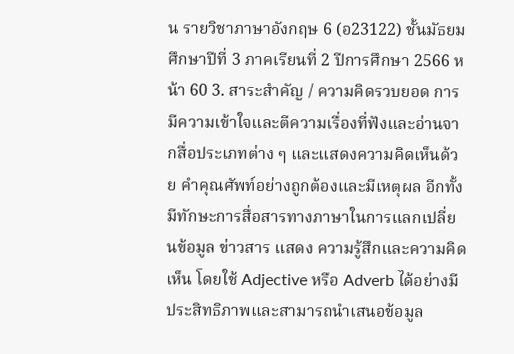น รายวิชาภาษาอังกฤษ 6 (อ23122) ชั้นมัธยมศึกษาปีที่ 3 ภาคเรียนที่ 2 ปีการศึกษา 2566 หน้า 60 3. สาระสำคัญ / ความคิดรวบยอด การมีความเข้าใจและตีความเรื่องที่ฟังและอ่านจากสื่อประเภทต่าง ๆ และแสดงความคิดเห็นด้วย คำคุณศัพท์อย่างถูกต้องและมีเหตุผล อีกทั้งมีทักษะการสื่อสารทางภาษาในการแลกเปลี่ยนข้อมูล ข่าวสาร แสดง ความรู้สึกและความคิดเห็น โดยใช้ Adjective หรือ Adverb ได้อย่างมีประสิทธิภาพและสามารถนำเสนอข้อมูล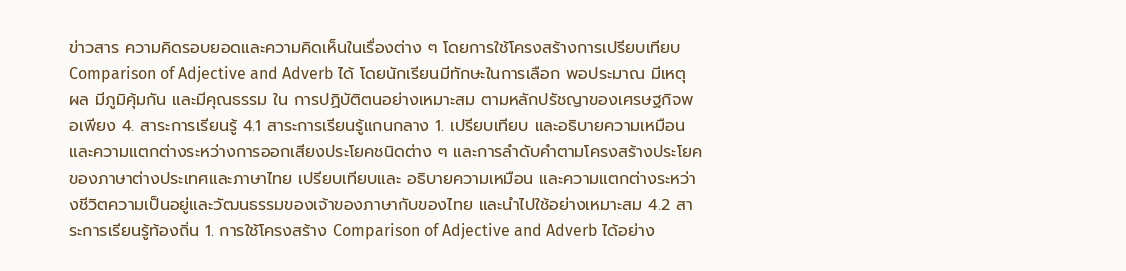ข่าวสาร ความคิดรอบยอดและความคิดเห็นในเรื่องต่าง ๆ โดยการใช้โครงสร้างการเปรียบเทียบ Comparison of Adjective and Adverb ได้ โดยนักเรียนมีทักษะในการเลือก พอประมาณ มีเหตุผล มีภูมิคุ้มกัน และมีคุณธรรม ใน การปฏิบัติตนอย่างเหมาะสม ตามหลักปรัชญาของเศรษฐกิจพอเพียง 4. สาระการเรียนรู้ 4.1 สาระการเรียนรู้แกนกลาง 1. เปรียบเทียบ และอธิบายความเหมือนและความแตกต่างระหว่างการออกเสียงประโยคชนิดต่าง ๆ และการลำดับคำตามโครงสร้างประโยคของภาษาต่างประเทศและภาษาไทย เปรียบเทียบและ อธิบายความเหมือน และความแตกต่างระหว่างชีวิตความเป็นอยู่และวัฒนธรรมของเจ้าของภาษากับของไทย และนำไปใช้อย่างเหมาะสม 4.2 สาระการเรียนรู้ท้องถิ่น 1. การใช้โครงสร้าง Comparison of Adjective and Adverb ได้อย่าง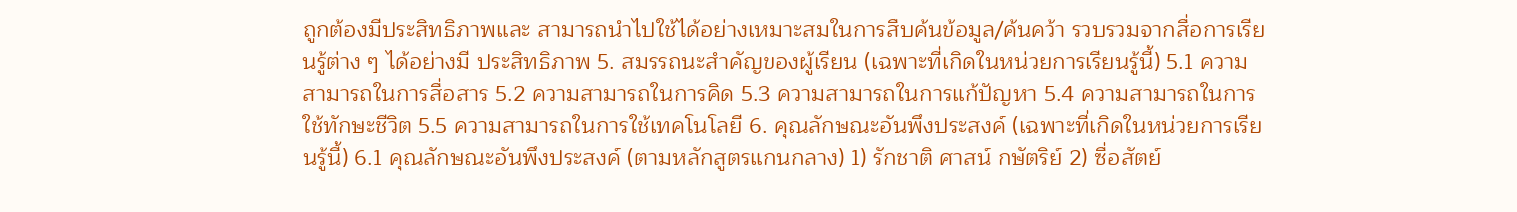ถูกต้องมีประสิทธิภาพและ สามารถนำไปใช้ได้อย่างเหมาะสมในการสืบค้นข้อมูล/ค้นคว้า รวบรวมจากสื่อการเรียนรู้ต่าง ๆ ได้อย่างมี ประสิทธิภาพ 5. สมรรถนะสำคัญของผู้เรียน (เฉพาะที่เกิดในหน่วยการเรียนรู้นี้) 5.1 ความสามารถในการสื่อสาร 5.2 ความสามารถในการคิด 5.3 ความสามารถในการแก้ปัญหา 5.4 ความสามารถในการใช้ทักษะชีวิต 5.5 ความสามารถในการใช้เทคโนโลยี 6. คุณลักษณะอันพึงประสงค์ (เฉพาะที่เกิดในหน่วยการเรียนรู้นี้) 6.1 คุณลักษณะอันพึงประสงค์ (ตามหลักสูตรแกนกลาง) 1) รักชาติ ศาสน์ กษัตริย์ 2) ซื่อสัตย์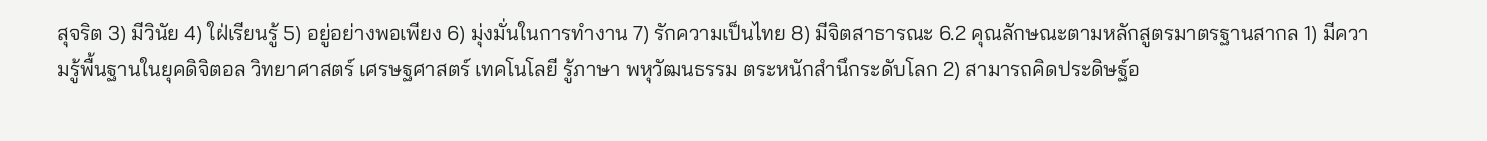สุจริต 3) มีวินัย 4) ใฝ่เรียนรู้ 5) อยู่อย่างพอเพียง 6) มุ่งมั่นในการทำงาน 7) รักความเป็นไทย 8) มีจิตสาธารณะ 6.2 คุณลักษณะตามหลักสูตรมาตรฐานสากล 1) มีความรู้พื้นฐานในยุคดิจิตอล วิทยาศาสตร์ เศรษฐศาสตร์ เทคโนโลยี รู้ภาษา พหุวัฒนธรรม ตระหนักสำนึกระดับโลก 2) สามารถคิดประดิษฐ์อ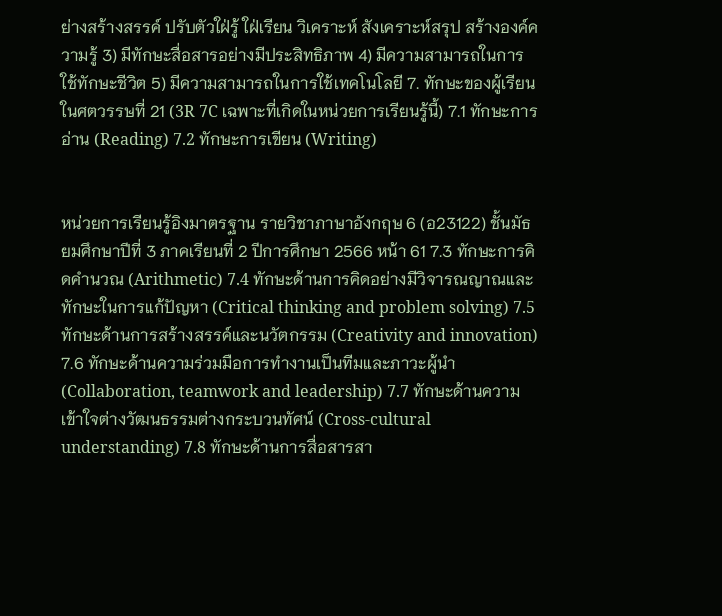ย่างสร้างสรรค์ ปรับตัวใฝ่รู้ ใฝ่เรียน วิเคราะห์ สังเคราะห์สรุป สร้างองค์ความรู้ 3) มีทักษะสื่อสารอย่างมีประสิทธิภาพ 4) มีความสามารถในการใช้ทักษะชีวิต 5) มีความสามารถในการใช้เทคโนโลยี 7. ทักษะของผู้เรียนในศตวรรษที่ 21 (3R 7C เฉพาะที่เกิดในหน่วยการเรียนรู้นี้) 7.1 ทักษะการอ่าน (Reading) 7.2 ทักษะการเขียน (Writing)


หน่วยการเรียนรู้อิงมาตรฐาน รายวิชาภาษาอังกฤษ 6 (อ23122) ชั้นมัธยมศึกษาปีที่ 3 ภาคเรียนที่ 2 ปีการศึกษา 2566 หน้า 61 7.3 ทักษะการคิดคำนวณ (Arithmetic) 7.4 ทักษะด้านการคิดอย่างมีวิจารณญาณและทักษะในการแก้ปัญหา (Critical thinking and problem solving) 7.5 ทักษะด้านการสร้างสรรค์และนวัตกรรม (Creativity and innovation) 7.6 ทักษะด้านความร่วมมือการทำงานเป็นทีมและภาวะผู้นำ (Collaboration, teamwork and leadership) 7.7 ทักษะด้านความเข้าใจต่างวัฒนธรรมต่างกระบวนทัศน์ (Cross-cultural understanding) 7.8 ทักษะด้านการสื่อสารสา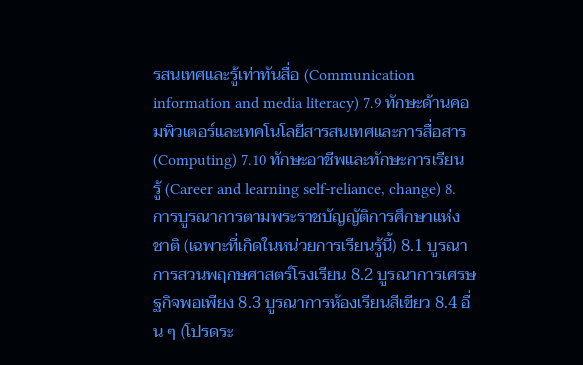รสนเทศและรู้เท่าทันสื่อ (Communication information and media literacy) 7.9 ทักษะด้านคอมพิวเตอร์และเทคโนโลยีสารสนเทศและการสื่อสาร (Computing) 7.10 ทักษะอาชีพและทักษะการเรียนรู้ (Career and learning self-reliance, change) 8. การบูรณาการตามพระราชบัญญัติการศึกษาแห่งชาติ (เฉพาะที่เกิดในหน่วยการเรียนรู้นี้) 8.1 บูรณาการสวนพฤกษศาสตร์โรงเรียน 8.2 บูรณาการเศรษฐกิจพอเพียง 8.3 บูรณาการห้องเรียนสีเขียว 8.4 อื่น ๆ (โปรดระ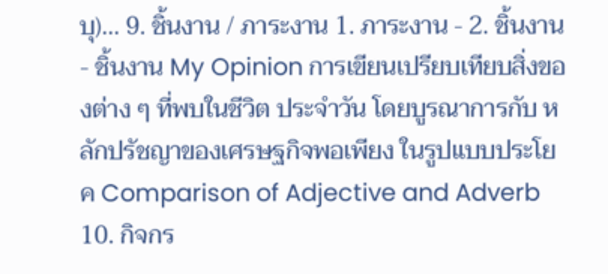บุ)... 9. ชิ้นงาน / ภาระงาน 1. ภาระงาน - 2. ชิ้นงาน - ชิ้นงาน My Opinion การเขียนเปรียบเทียบสิ่งของต่าง ๆ ที่พบในชีวิต ประจำวัน โดยบูรณาการกับ หลักปรัชญาของเศรษฐกิจพอเพียง ในรูปแบบประโยค Comparison of Adjective and Adverb 10. กิจกร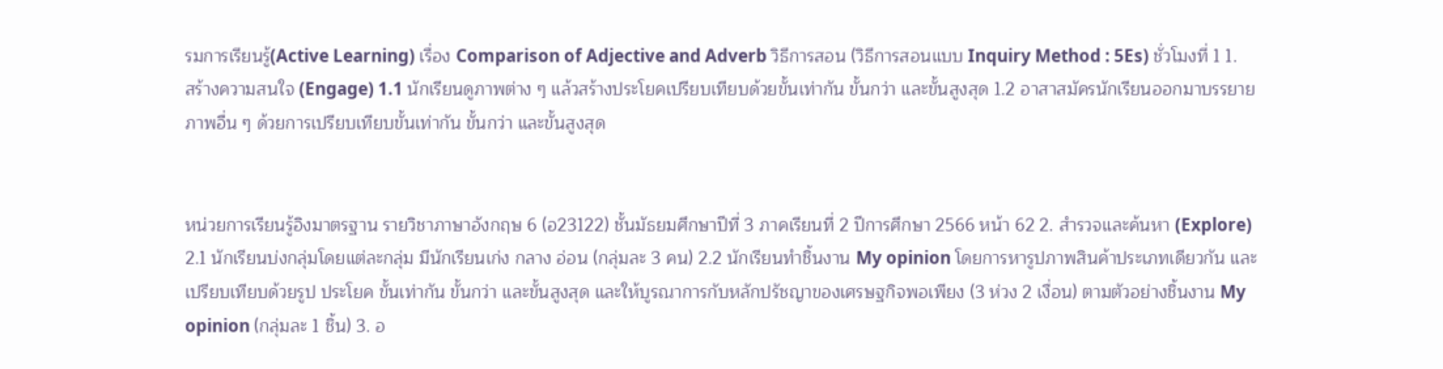รมการเรียนรู้(Active Learning) เรื่อง Comparison of Adjective and Adverb วิธีการสอน (วิธีการสอนแบบ Inquiry Method : 5Es) ชั่วโมงที่ 1 1. สร้างความสนใจ (Engage) 1.1 นักเรียนดูภาพต่าง ๆ แล้วสร้างประโยคเปรียบเทียบด้วยขั้นเท่ากัน ขั้นกว่า และขั้นสูงสุด 1.2 อาสาสมัครนักเรียนออกมาบรรยายภาพอื่น ๆ ด้วยการเปรียบเทียบขั้นเท่ากัน ขั้นกว่า และขั้นสูงสุด


หน่วยการเรียนรู้อิงมาตรฐาน รายวิชาภาษาอังกฤษ 6 (อ23122) ชั้นมัธยมศึกษาปีที่ 3 ภาคเรียนที่ 2 ปีการศึกษา 2566 หน้า 62 2. สำรวจและค้นหา (Explore) 2.1 นักเรียนบ่งกลุ่มโดยแต่ละกลุ่ม มีนักเรียนเก่ง กลาง อ่อน (กลุ่มละ 3 คน) 2.2 นักเรียนทำชิ้นงาน My opinion โดยการหารูปภาพสินค้าประเภทเดียวกัน และเปรียบเทียบด้วยรูป ประโยค ขั้นเท่ากัน ขั้นกว่า และขั้นสูงสุด และให้บูรณาการกับหลักปรัชญาของเศรษฐกิจพอเพียง (3 ห่วง 2 เงื่อน) ตามตัวอย่างชิ้นงาน My opinion (กลุ่มละ 1 ชิ้น) 3. อ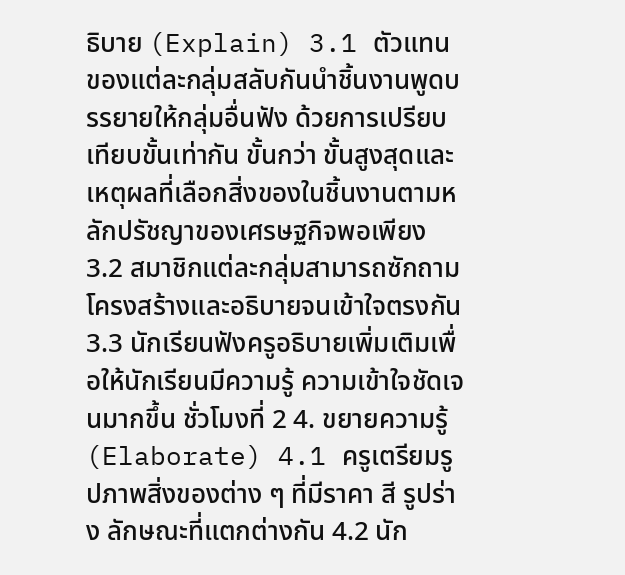ธิบาย (Explain) 3.1 ตัวแทนของแต่ละกลุ่มสลับกันนำชิ้นงานพูดบรรยายให้กลุ่มอื่นฟัง ด้วยการเปรียบเทียบขั้นเท่ากัน ขั้นกว่า ขั้นสูงสุดและเหตุผลที่เลือกสิ่งของในชิ้นงานตามหลักปรัชญาของเศรษฐกิจพอเพียง 3.2 สมาชิกแต่ละกลุ่มสามารถซักถามโครงสร้างและอธิบายจนเข้าใจตรงกัน 3.3 นักเรียนฟังครูอธิบายเพิ่มเติมเพื่อให้นักเรียนมีความรู้ ความเข้าใจชัดเจนมากขึ้น ชั่วโมงที่ 2 4. ขยายความรู้ (Elaborate) 4.1 ครูเตรียมรูปภาพสิ่งของต่าง ๆ ที่มีราคา สี รูปร่าง ลักษณะที่แตกต่างกัน 4.2 นัก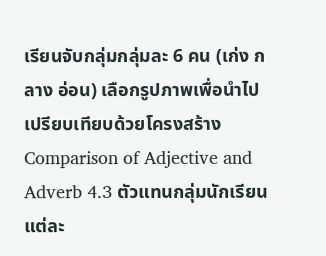เรียนจับกลุ่มกลุ่มละ 6 คน (เก่ง กลาง อ่อน) เลือกรูปภาพเพื่อนำไปเปรียบเทียบด้วยโครงสร้าง Comparison of Adjective and Adverb 4.3 ตัวแทนกลุ่มนักเรียนแต่ละ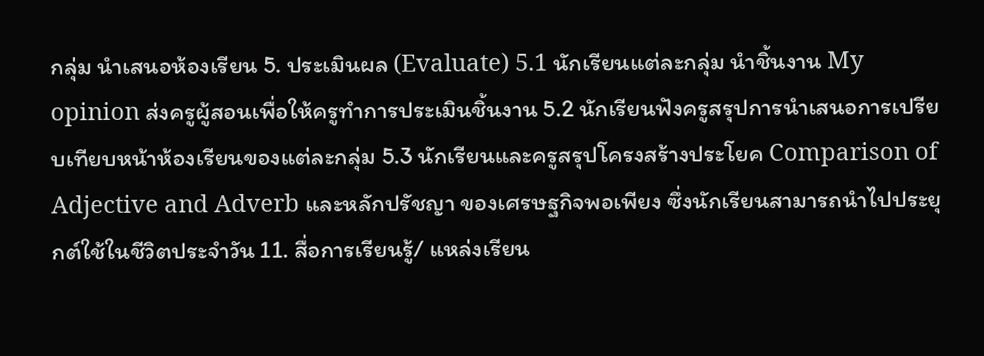กลุ่ม นำเสนอห้องเรียน 5. ประเมินผล (Evaluate) 5.1 นักเรียนแต่ละกลุ่ม นำชิ้นงาน My opinion ส่งครูผู้สอนเพื่อให้ครูทำการประเมินชิ้นงาน 5.2 นักเรียนฟังครูสรุปการนำเสนอการเปรียบเทียบหน้าห้องเรียนของแต่ละกลุ่ม 5.3 นักเรียนและครูสรุปโครงสร้างประโยค Comparison of Adjective and Adverb และหลักปรัชญา ของเศรษฐกิจพอเพียง ซึ่งนักเรียนสามารถนำไปประยุกต์ใช้ในชีวิตประจำวัน 11. สื่อการเรียนรู้/ แหล่งเรียน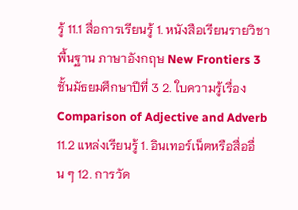รู้ 11.1 สื่อการเรียนรู้ 1. หนังสือเรียนรายวิชาพื้นฐาน ภาษาอังกฤษ New Frontiers 3 ชั้นมัธยมศึกษาปีที่ 3 2. ใบความรู้เรื่อง Comparison of Adjective and Adverb 11.2 แหล่งเรียนรู้ 1. อินเทอร์เน็ตหรือสื่ออื่น ๆ 12. การวัด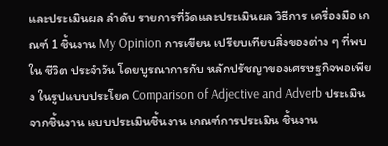และประเมินผล ลำดับ รายการที่วัดและประเมินผล วิธีการ เครื่องมือ เกณฑ์ 1 ชิ้นงาน My Opinion การเขียน เปรียบเทียบสิ่งของต่าง ๆ ที่พบใน ชีวิต ประจำวัน โดยบูรณาการกับ หลักปรัชญาของเศรษฐกิจพอเพียง ในรูปแบบประโยค Comparison of Adjective and Adverb ประเมินจากชิ้นงาน แบบประเมินชิ้นงาน เกณฑ์การประเมิน ชิ้นงาน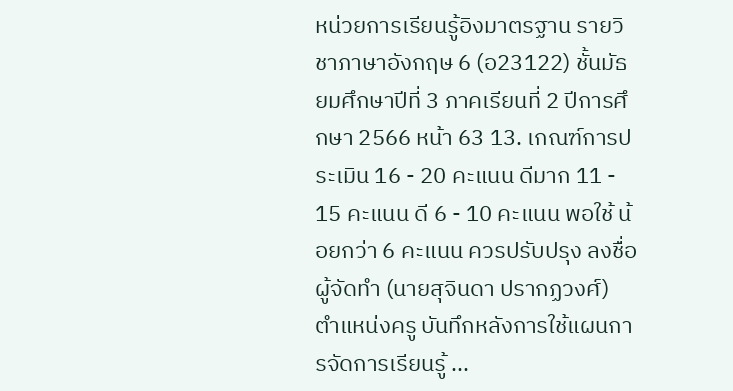หน่วยการเรียนรู้อิงมาตรฐาน รายวิชาภาษาอังกฤษ 6 (อ23122) ชั้นมัธยมศึกษาปีที่ 3 ภาคเรียนที่ 2 ปีการศึกษา 2566 หน้า 63 13. เกณฑ์การประเมิน 16 - 20 คะแนน ดีมาก 11 - 15 คะแนน ดี 6 - 10 คะแนน พอใช้ น้อยกว่า 6 คะแนน ควรปรับปรุง ลงชื่อ ผู้จัดทำ (นายสุจินดา ปรากฏวงศ์) ตำแหน่งครู บันทึกหลังการใช้แผนการจัดการเรียนรู้ ...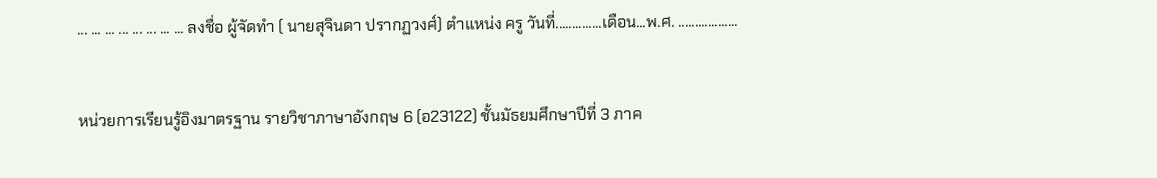... ... ... ... ... ... ... ... ลงชื่อ ผู้จัดทำ ( นายสุจินดา ปรากฏวงศ์) ตำแหน่ง ครู วันที่..............เดือน...พ.ศ. ..................


หน่วยการเรียนรู้อิงมาตรฐาน รายวิชาภาษาอังกฤษ 6 (อ23122) ชั้นมัธยมศึกษาปีที่ 3 ภาค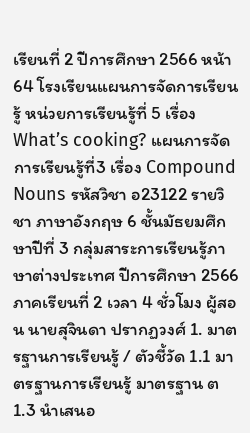เรียนที่ 2 ปีการศึกษา 2566 หน้า 64 โรงเรียนแผนการจัดการเรียนรู้ หน่วยการเรียนรู้ที่ 5 เรื่อง What’s cooking? แผนการจัดการเรียนรู้ที่3 เรื่อง Compound Nouns รหัสวิชา อ23122 รายวิชา ภาษาอังกฤษ 6 ชั้นมัธยมศึกษาปีที่ 3 กลุ่มสาระการเรียนรู้ภาษาต่างประเทศ ปีการศึกษา 2566 ภาคเรียนที่ 2 เวลา 4 ชั่วโมง ผู้สอน นายสุจินดา ปรากฏวงศ์ 1. มาตรฐานการเรียนรู้ / ตัวชี้วัด 1.1 มาตรฐานการเรียนรู้ มาตรฐาน ต 1.3 นำเสนอ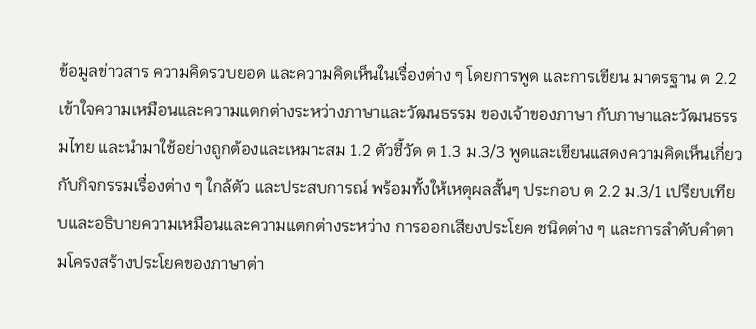ข้อมูลข่าวสาร ความคิดรวบยอด และความคิดเห็นในเรื่องต่าง ๆ โดยการพูด และการเขียน มาตรฐาน ต 2.2 เข้าใจความเหมือนและความแตกต่างระหว่างภาษาและวัฒนธรรม ของเจ้าของภาษา กับภาษาและวัฒนธรรมไทย และนำมาใช้อย่างถูกต้องและเหมาะสม 1.2 ตัวชี้วัด ต 1.3 ม.3/3 พูดและเขียนแสดงความคิดเห็นเกี่ยวกับกิจกรรมเรื่องต่าง ๆ ใกล้ตัว และประสบการณ์ พร้อมทั้งให้เหตุผลสั้นๆ ประกอบ ต 2.2 ม.3/1 เปรียบเทียบและอธิบายความเหมือนและความแตกต่างระหว่าง การออกเสียงประโยค ชนิดต่าง ๆ และการลำดับคำตามโครงสร้างประโยคของภาษาต่า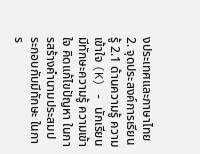งประเทศและภาษาไทย 2. จุดประสงค์การเรียนรู้ 2.1 ด้านความรู้ ความเข้าใจ (K) - นักเรียนมีทักษะความรู้ ความเข้าใจ คิดแก้ไขปัญหา ในการสร้างคำนามประสมประกอบกับมีทักษะ ในการ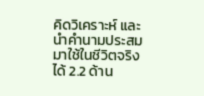คิดวิเคราะห์ และนำคำนามประสมมาใช้ในชีวิตจริงได้ 2.2 ด้าน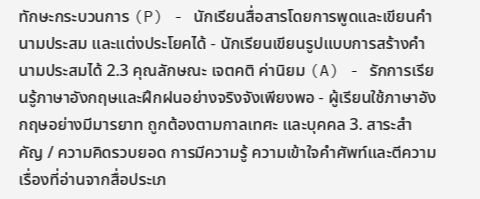ทักษะกระบวนการ (P) - นักเรียนสื่อสารโดยการพูดและเขียนคำนามประสม และแต่งประโยคได้ - นักเรียนเขียนรูปแบบการสร้างคำนามประสมได้ 2.3 คุณลักษณะ เจตคติ ค่านิยม (A) - รักการเรียนรู้ภาษาอังกฤษและฝึกฝนอย่างจริงจังเพียงพอ - ผู้เรียนใช้ภาษาอังกฤษอย่างมีมารยาท ถูกต้องตามกาลเทศะ และบุคคล 3. สาระสำคัญ / ความคิดรวบยอด การมีความรู้ ความเข้าใจคำศัพท์และตีความเรื่องที่อ่านจากสื่อประเภ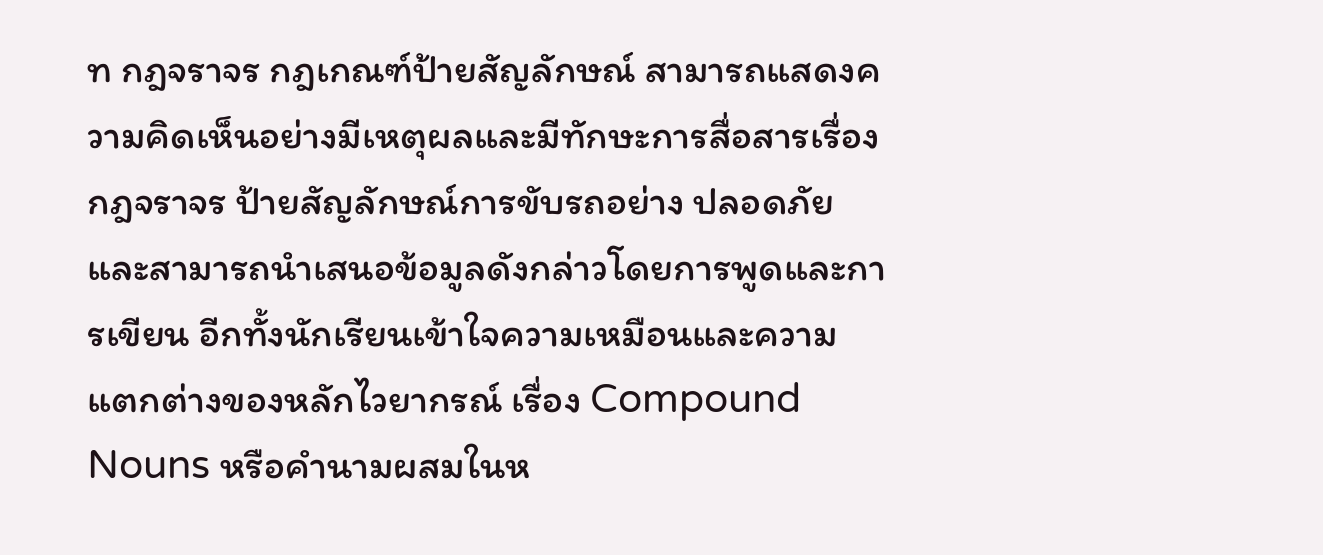ท กฎจราจร กฎเกณฑ์ป้ายสัญลักษณ์ สามารถแสดงความคิดเห็นอย่างมีเหตุผลและมีทักษะการสื่อสารเรื่องกฎจราจร ป้ายสัญลักษณ์การขับรถอย่าง ปลอดภัย และสามารถนำเสนอข้อมูลดังกล่าวโดยการพูดและการเขียน อีกทั้งนักเรียนเข้าใจความเหมือนและความ แตกต่างของหลักไวยากรณ์ เรื่อง Compound Nouns หรือคำนามผสมในห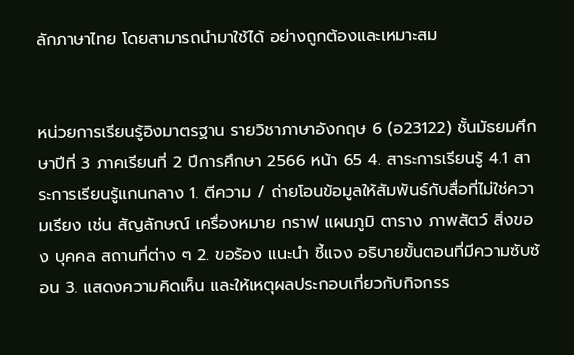ลักภาษาไทย โดยสามารถนำมาใช้ได้ อย่างถูกต้องและเหมาะสม


หน่วยการเรียนรู้อิงมาตรฐาน รายวิชาภาษาอังกฤษ 6 (อ23122) ชั้นมัธยมศึกษาปีที่ 3 ภาคเรียนที่ 2 ปีการศึกษา 2566 หน้า 65 4. สาระการเรียนรู้ 4.1 สาระการเรียนรู้แกนกลาง 1. ตีความ / ถ่ายโอนข้อมูลให้สัมพันธ์กับสื่อที่ไม่ใช่ความเรียง เช่น สัญลักษณ์ เครื่องหมาย กราฟ แผนภูมิ ตาราง ภาพสัตว์ สิ่งของ บุคคล สถานที่ต่าง ๆ 2. ขอร้อง แนะนำ ชี้แจง อธิบายขั้นตอนที่มีความซับซ้อน 3. แสดงความคิดเห็น และให้เหตุผลประกอบเกี่ยวกับกิจกรร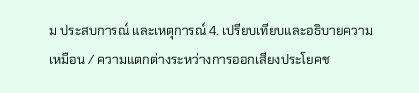ม ประสบการณ์ และเหตุการณ์ 4. เปรียบเทียบและอธิบายความเหมือน / ความแตกต่างระหว่างการออกเสียงประโยคช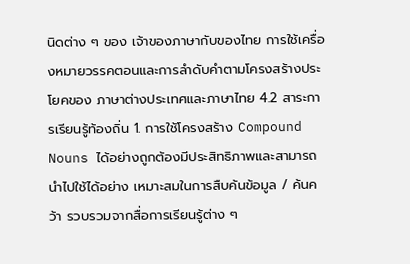นิดต่าง ๆ ของ เจ้าของภาษากับของไทย การใช้เครื่องหมายวรรคตอนและการลำดับคำตามโครงสร้างประโยคของ ภาษาต่างประเทศและภาษาไทย 4.2 สาระการเรียนรู้ท้องถิ่น 1. การใช้โครงสร้าง Compound Nouns ได้อย่างถูกต้องมีประสิทธิภาพและสามารถนำไปใช้ได้อย่าง เหมาะสมในการสืบค้นข้อมูล / ค้นคว้า รวบรวมจากสื่อการเรียนรู้ต่าง ๆ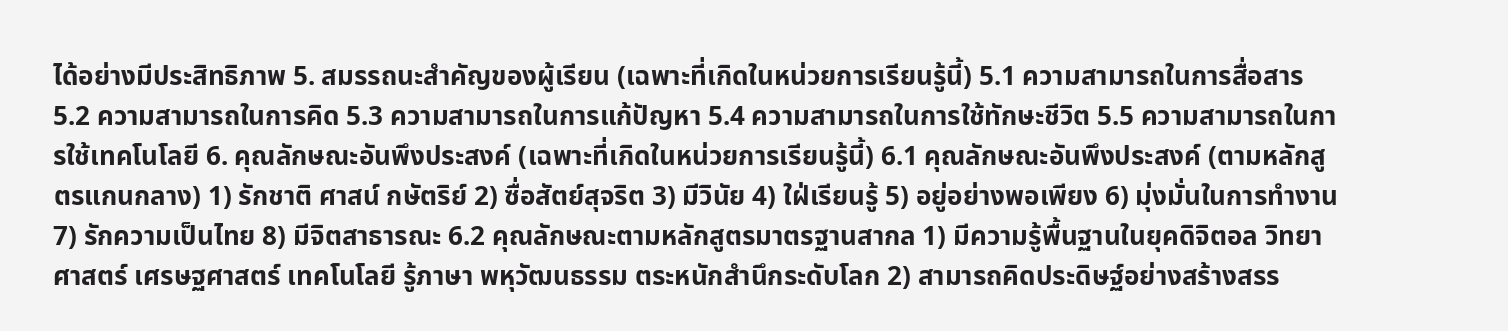ได้อย่างมีประสิทธิภาพ 5. สมรรถนะสำคัญของผู้เรียน (เฉพาะที่เกิดในหน่วยการเรียนรู้นี้) 5.1 ความสามารถในการสื่อสาร 5.2 ความสามารถในการคิด 5.3 ความสามารถในการแก้ปัญหา 5.4 ความสามารถในการใช้ทักษะชีวิต 5.5 ความสามารถในการใช้เทคโนโลยี 6. คุณลักษณะอันพึงประสงค์ (เฉพาะที่เกิดในหน่วยการเรียนรู้นี้) 6.1 คุณลักษณะอันพึงประสงค์ (ตามหลักสูตรแกนกลาง) 1) รักชาติ ศาสน์ กษัตริย์ 2) ซื่อสัตย์สุจริต 3) มีวินัย 4) ใฝ่เรียนรู้ 5) อยู่อย่างพอเพียง 6) มุ่งมั่นในการทำงาน 7) รักความเป็นไทย 8) มีจิตสาธารณะ 6.2 คุณลักษณะตามหลักสูตรมาตรฐานสากล 1) มีความรู้พื้นฐานในยุคดิจิตอล วิทยาศาสตร์ เศรษฐศาสตร์ เทคโนโลยี รู้ภาษา พหุวัฒนธรรม ตระหนักสำนึกระดับโลก 2) สามารถคิดประดิษฐ์อย่างสร้างสรร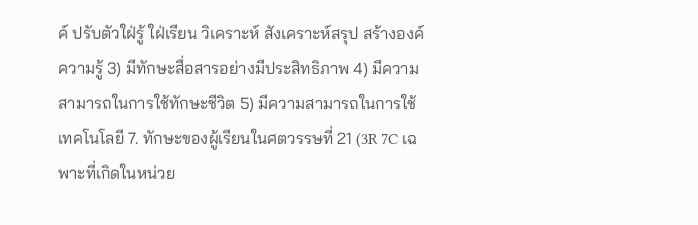ค์ ปรับตัวใฝ่รู้ ใฝ่เรียน วิเคราะห์ สังเคราะห์สรุป สร้างองค์ความรู้ 3) มีทักษะสื่อสารอย่างมีประสิทธิภาพ 4) มีความสามารถในการใช้ทักษะชีวิต 5) มีความสามารถในการใช้เทคโนโลยี 7. ทักษะของผู้เรียนในศตวรรษที่ 21 (3R 7C เฉพาะที่เกิดในหน่วย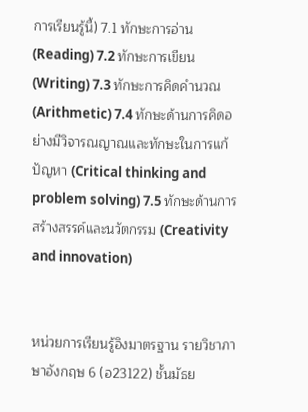การเรียนรู้นี้) 7.1 ทักษะการอ่าน (Reading) 7.2 ทักษะการเขียน (Writing) 7.3 ทักษะการคิดคำนวณ (Arithmetic) 7.4 ทักษะด้านการคิดอย่างมีวิจารณญาณและทักษะในการแก้ปัญหา (Critical thinking and problem solving) 7.5 ทักษะด้านการสร้างสรรค์และนวัตกรรม (Creativity and innovation)


หน่วยการเรียนรู้อิงมาตรฐาน รายวิชาภาษาอังกฤษ 6 (อ23122) ชั้นมัธย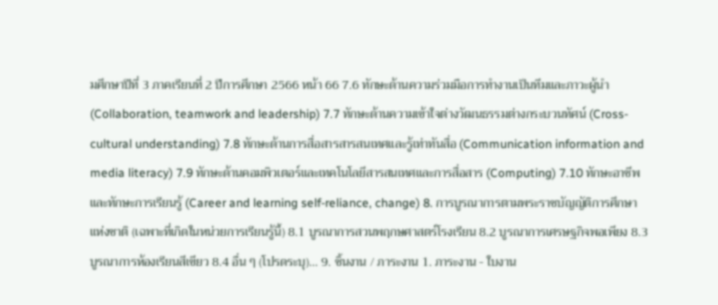มศึกษาปีที่ 3 ภาคเรียนที่ 2 ปีการศึกษา 2566 หน้า 66 7.6 ทักษะด้านความร่วมมือการทำงานเป็นทีมและภาวะผู้นำ (Collaboration, teamwork and leadership) 7.7 ทักษะด้านความเข้าใจต่างวัฒนธรรมต่างกระบวนทัศน์ (Cross-cultural understanding) 7.8 ทักษะด้านการสื่อสารสารสนเทศและรู้เท่าทันสื่อ (Communication information and media literacy) 7.9 ทักษะด้านคอมพิวเตอร์และเทคโนโลยีสารสนเทศและการสื่อสาร (Computing) 7.10 ทักษะอาชีพและทักษะการเรียนรู้ (Career and learning self-reliance, change) 8. การบูรณาการตามพระราชบัญญัติการศึกษาแห่งชาติ (เฉพาะที่เกิดในหน่วยการเรียนรู้นี้) 8.1 บูรณาการสวนพฤกษศาสตร์โรงเรียน 8.2 บูรณาการเศรษฐกิจพอเพียง 8.3 บูรณาการห้องเรียนสีเขียว 8.4 อื่น ๆ (โปรดระบุ)... 9. ชิ้นงาน / ภาระงาน 1. ภาระงาน - ใบงาน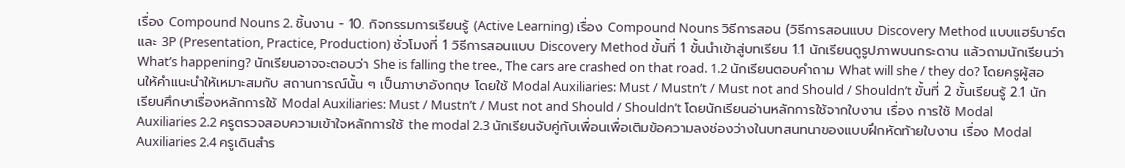เรื่อง Compound Nouns 2. ชิ้นงาน - 10. กิจกรรมการเรียนรู้ (Active Learning) เรื่อง Compound Nouns วิธีการสอน (วิธีการสอนแบบ Discovery Method แบบแฮร์บาร์ตและ 3P (Presentation, Practice, Production) ชั่วโมงที่ 1 วิธีการสอนแบบ Discovery Method ขั้นที่ 1 ขั้นนำเข้าสู่บทเรียน 1.1 นักเรียนดูรูปภาพบนกระดาน แล้วถามนักเรียนว่า What’s happening? นักเรียนอาจจะตอบว่า She is falling the tree., The cars are crashed on that road. 1.2 นักเรียนตอบคำถาม What will she / they do? โดยครูผู้สอนให้คำแนะนำให้เหมาะสมกับ สถานการณ์นั้น ๆ เป็นภาษาอังกฤษ โดยใช้ Modal Auxiliaries: Must / Mustn’t / Must not and Should / Shouldn’t ขั้นที่ 2 ขั้นเรียนรู้ 2.1 นักเรียนศึกษาเรื่องหลักการใช้ Modal Auxiliaries: Must / Mustn’t / Must not and Should / Shouldn’t โดยนักเรียนอ่านหลักการใช้จากใบงาน เรื่อง การใช้ Modal Auxiliaries 2.2 ครูตรวจสอบความเข้าใจหลักการใช้ the modal 2.3 นักเรียนจับคู่กับเพื่อนเพื่อเติมข้อความลงช่องว่างในบทสนทนาของแบบฝึกหัดท้ายใบงาน เรื่อง Modal Auxiliaries 2.4 ครูเดินสำร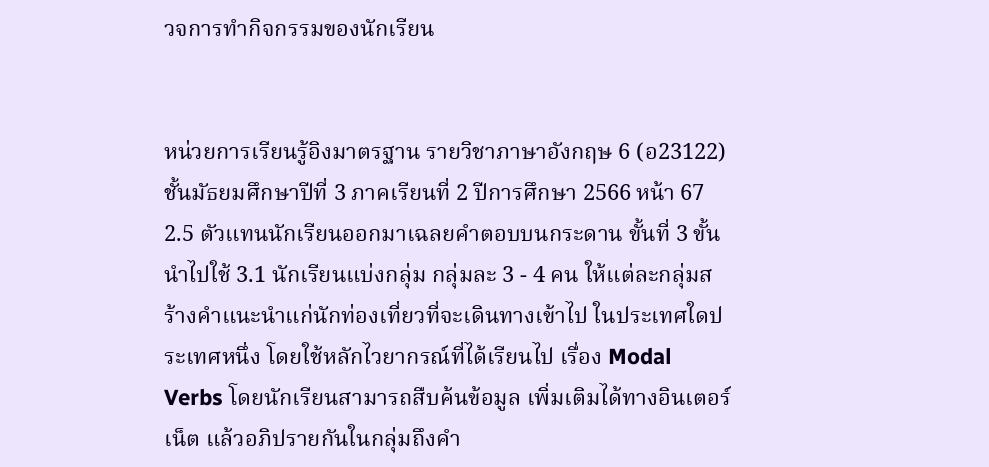วจการทำกิจกรรมของนักเรียน


หน่วยการเรียนรู้อิงมาตรฐาน รายวิชาภาษาอังกฤษ 6 (อ23122) ชั้นมัธยมศึกษาปีที่ 3 ภาคเรียนที่ 2 ปีการศึกษา 2566 หน้า 67 2.5 ตัวแทนนักเรียนออกมาเฉลยคำตอบบนกระดาน ขั้นที่ 3 ขั้นนำไปใช้ 3.1 นักเรียนแบ่งกลุ่ม กลุ่มละ 3 - 4 คน ให้แต่ละกลุ่มสร้างคำแนะนำแก่นักท่องเที่ยวที่จะเดินทางเข้าไป ในประเทศใดประเทศหนึ่ง โดยใช้หลักไวยากรณ์ที่ได้เรียนไป เรื่อง Modal Verbs โดยนักเรียนสามารถสืบค้นข้อมูล เพิ่มเติมได้ทางอินเตอร์เน็ต แล้วอภิปรายกันในกลุ่มถึงคำ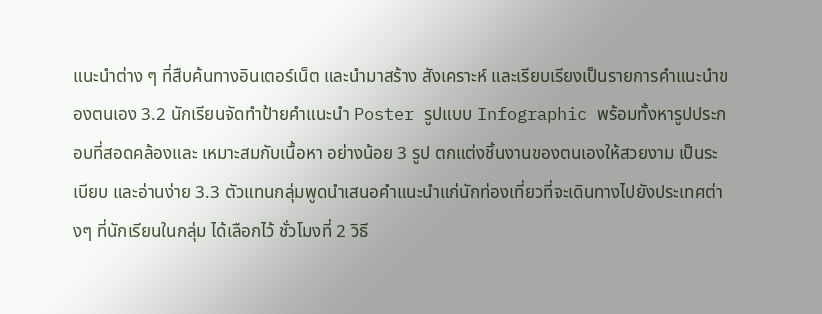แนะนำต่าง ๆ ที่สืบค้นทางอินเตอร์เน็ต และนำมาสร้าง สังเคราะห์ และเรียบเรียงเป็นรายการคำแนะนำของตนเอง 3.2 นักเรียนจัดทำป้ายคำแนะนำ Poster รูปแบบ Infographic พร้อมทั้งหารูปประกอบที่สอดคล้องและ เหมาะสมกับเนื้อหา อย่างน้อย 3 รูป ตกแต่งชิ้นงานของตนเองให้สวยงาม เป็นระเบียบ และอ่านง่าย 3.3 ตัวแทนกลุ่มพูดนำเสนอคำแนะนำแก่นักท่องเที่ยวที่จะเดินทางไปยังประเทศต่างๆ ที่นักเรียนในกลุ่ม ได้เลือกไว้ ชั่วโมงที่ 2 วิธี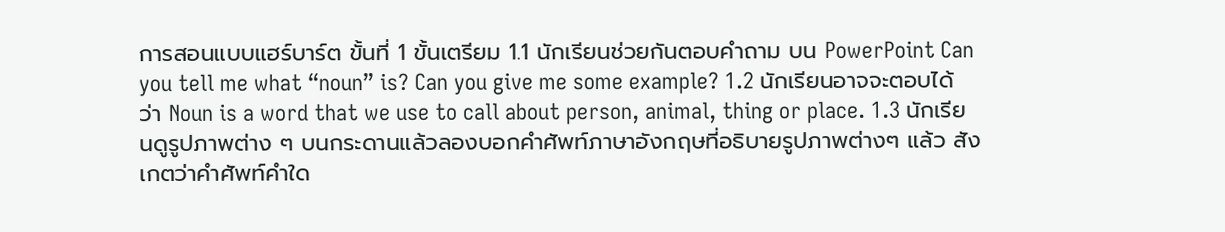การสอนแบบแฮร์บาร์ต ขั้นที่ 1 ขั้นเตรียม 1.1 นักเรียนช่วยกันตอบคำถาม บน PowerPoint Can you tell me what “noun” is? Can you give me some example? 1.2 นักเรียนอาจจะตอบได้ว่า Noun is a word that we use to call about person, animal, thing or place. 1.3 นักเรียนดูรูปภาพต่าง ๆ บนกระดานแล้วลองบอกคำศัพท์ภาษาอังกฤษที่อธิบายรูปภาพต่างๆ แล้ว สังเกตว่าคำศัพท์คำใด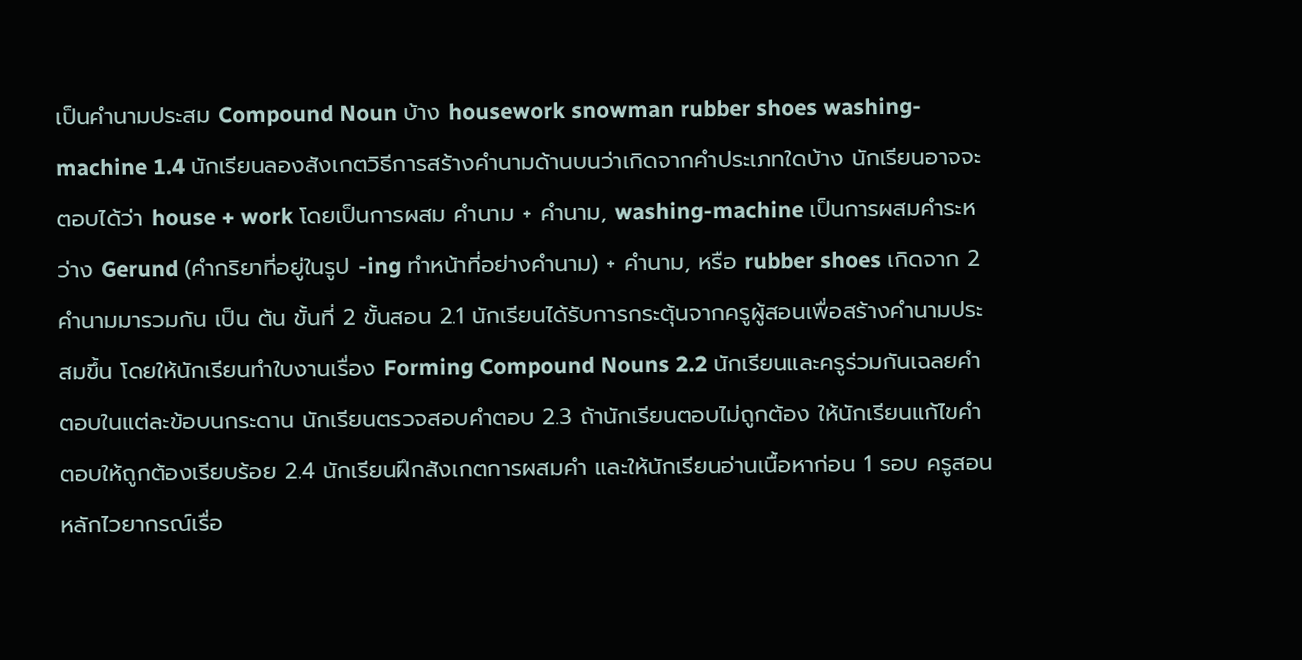เป็นคำนามประสม Compound Noun บ้าง housework snowman rubber shoes washing-machine 1.4 นักเรียนลองสังเกตวิธีการสร้างคำนามด้านบนว่าเกิดจากคำประเภทใดบ้าง นักเรียนอาจจะตอบได้ว่า house + work โดยเป็นการผสม คำนาม + คำนาม, washing-machine เป็นการผสมคำระหว่าง Gerund (คำกริยาที่อยู่ในรูป -ing ทำหน้าที่อย่างคำนาม) + คำนาม, หรือ rubber shoes เกิดจาก 2 คำนามมารวมกัน เป็น ต้น ขั้นที่ 2 ขั้นสอน 2.1 นักเรียนได้รับการกระตุ้นจากครูผู้สอนเพื่อสร้างคำนามประสมขึ้น โดยให้นักเรียนทำใบงานเรื่อง Forming Compound Nouns 2.2 นักเรียนและครูร่วมกันเฉลยคำตอบในแต่ละข้อบนกระดาน นักเรียนตรวจสอบคำตอบ 2.3 ถ้านักเรียนตอบไม่ถูกต้อง ให้นักเรียนแก้ไขคำตอบให้ถูกต้องเรียบร้อย 2.4 นักเรียนฝึกสังเกตการผสมคำ และให้นักเรียนอ่านเนื้อหาก่อน 1 รอบ ครูสอนหลักไวยากรณ์เรื่อ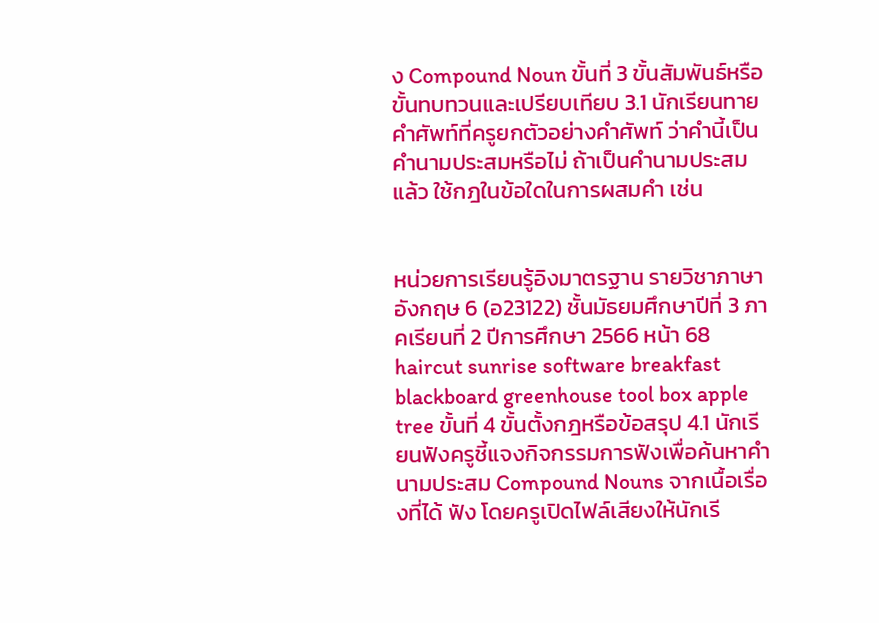ง Compound Noun ขั้นที่ 3 ขั้นสัมพันธ์หรือขั้นทบทวนและเปรียบเทียบ 3.1 นักเรียนทายคำศัพท์ที่ครูยกตัวอย่างคำศัพท์ ว่าคำนี้เป็นคำนามประสมหรือไม่ ถ้าเป็นคำนามประสม แล้ว ใช้กฎในข้อใดในการผสมคำ เช่น


หน่วยการเรียนรู้อิงมาตรฐาน รายวิชาภาษาอังกฤษ 6 (อ23122) ชั้นมัธยมศึกษาปีที่ 3 ภาคเรียนที่ 2 ปีการศึกษา 2566 หน้า 68 haircut sunrise software breakfast blackboard greenhouse tool box apple tree ขั้นที่ 4 ขั้นตั้งกฎหรือข้อสรุป 4.1 นักเรียนฟังครูชี้แจงกิจกรรมการฟังเพื่อค้นหาคำนามประสม Compound Nouns จากเนื้อเรื่องที่ได้ ฟัง โดยครูเปิดไฟล์เสียงให้นักเรี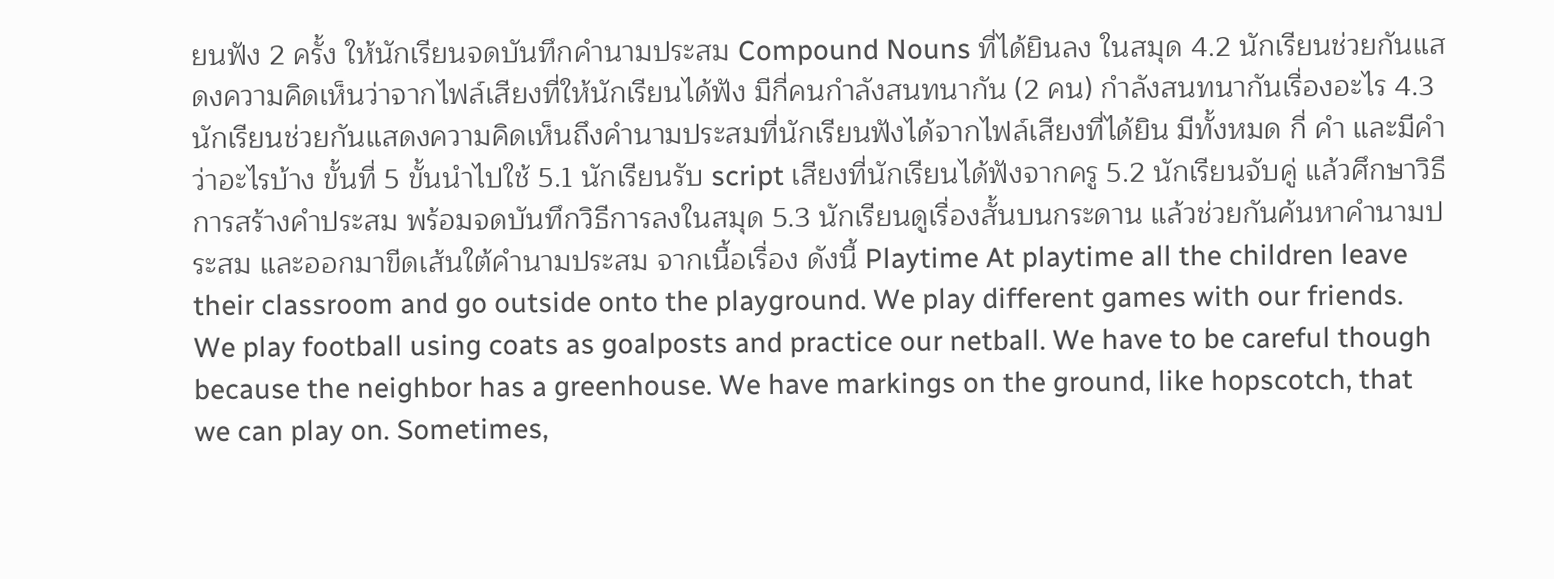ยนฟัง 2 ครั้ง ให้นักเรียนจดบันทึกคำนามประสม Compound Nouns ที่ได้ยินลง ในสมุด 4.2 นักเรียนช่วยกันแสดงความคิดเห็นว่าจากไฟล์เสียงที่ให้นักเรียนได้ฟัง มีกี่คนกำลังสนทนากัน (2 คน) กำลังสนทนากันเรื่องอะไร 4.3 นักเรียนช่วยกันแสดงความคิดเห็นถึงคำนามประสมที่นักเรียนฟังได้จากไฟล์เสียงที่ได้ยิน มีทั้งหมด กี่ คำ และมีคำว่าอะไรบ้าง ขั้นที่ 5 ขั้นนำไปใช้ 5.1 นักเรียนรับ script เสียงที่นักเรียนได้ฟังจากครู 5.2 นักเรียนจับคู่ แล้วศึกษาวิธีการสร้างคำประสม พร้อมจดบันทึกวิธีการลงในสมุด 5.3 นักเรียนดูเรื่องสั้นบนกระดาน แล้วช่วยกันค้นหาคำนามประสม และออกมาขีดเส้นใต้คำนามประสม จากเนื้อเรื่อง ดังนี้ Playtime At playtime all the children leave their classroom and go outside onto the playground. We play different games with our friends. We play football using coats as goalposts and practice our netball. We have to be careful though because the neighbor has a greenhouse. We have markings on the ground, like hopscotch, that we can play on. Sometimes,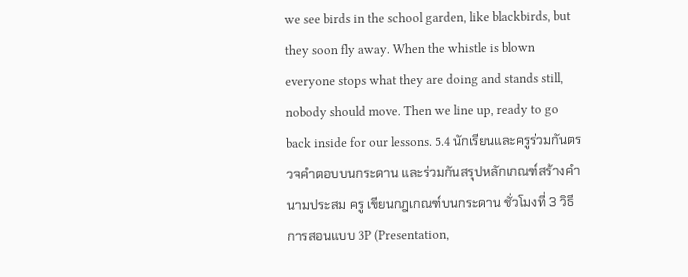we see birds in the school garden, like blackbirds, but they soon fly away. When the whistle is blown everyone stops what they are doing and stands still, nobody should move. Then we line up, ready to go back inside for our lessons. 5.4 นักเรียนและครูร่วมกันตรวจคำตอบบนกระดาน และร่วมกันสรุปหลักเกณฑ์สร้างคำนามประสม ครู เขียนกฎเกณฑ์บนกระดาน ชั่วโมงที่ 3 วิธีการสอนแบบ 3P (Presentation,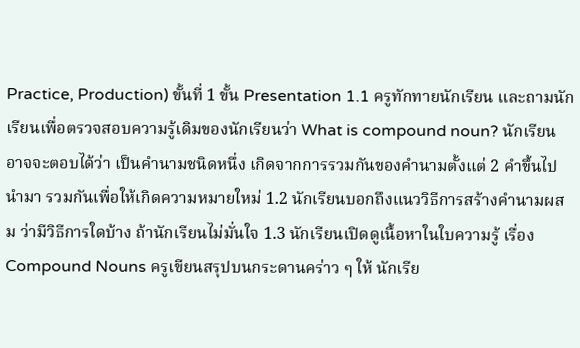Practice, Production) ขั้นที่ 1 ขั้น Presentation 1.1 ครูทักทายนักเรียน และถามนักเรียนเพื่อตรวจสอบความรู้เดิมของนักเรียนว่า What is compound noun? นักเรียนอาจจะตอบได้ว่า เป็นคำนามชนิดหนึ่ง เกิดจากการรวมกันของคำนามตั้งแต่ 2 คำขึ้นไป นำมา รวมกันเพื่อให้เกิดความหมายใหม่ 1.2 นักเรียนบอกถึงแนววิธีการสร้างคำนามผสม ว่ามีวิธีการใดบ้าง ถ้านักเรียนไม่มั่นใจ 1.3 นักเรียนเปิดดูเนื้อหาในใบความรู้ เรื่อง Compound Nouns ครูเขียนสรุปบนกระดานคร่าว ๆ ให้ นักเรีย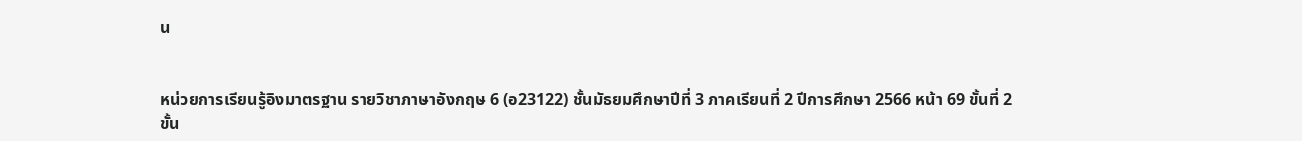น


หน่วยการเรียนรู้อิงมาตรฐาน รายวิชาภาษาอังกฤษ 6 (อ23122) ชั้นมัธยมศึกษาปีที่ 3 ภาคเรียนที่ 2 ปีการศึกษา 2566 หน้า 69 ขั้นที่ 2 ขั้น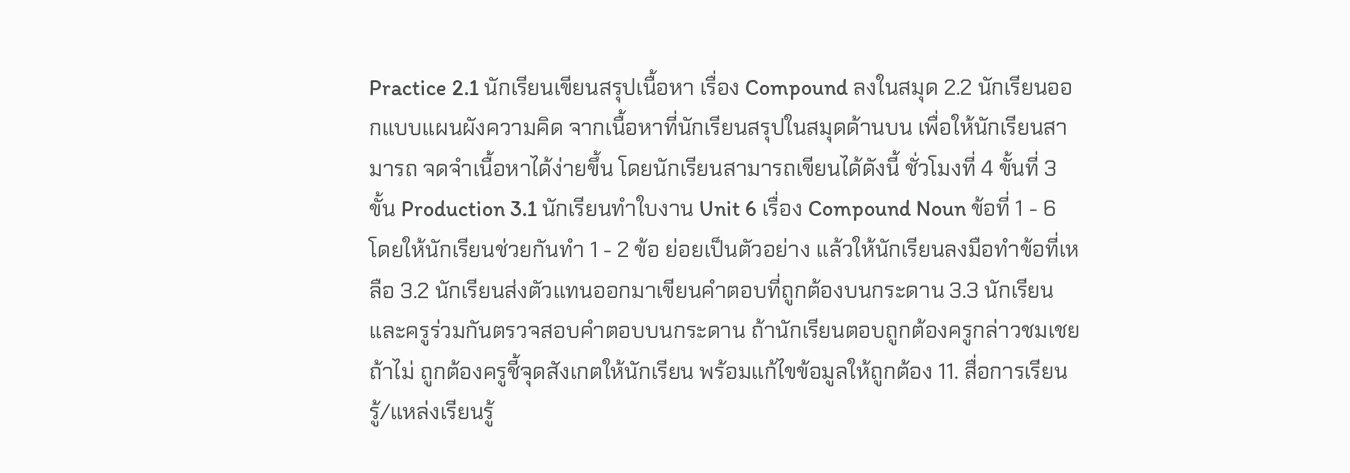Practice 2.1 นักเรียนเขียนสรุปเนื้อหา เรื่อง Compound ลงในสมุด 2.2 นักเรียนออกแบบแผนผังความคิด จากเนื้อหาที่นักเรียนสรุปในสมุดด้านบน เพื่อให้นักเรียนสามารถ จดจำเนื้อหาได้ง่ายขึ้น โดยนักเรียนสามารถเขียนได้ดังนี้ ชั่วโมงที่ 4 ขั้นที่ 3 ขั้น Production 3.1 นักเรียนทำใบงาน Unit 6 เรื่อง Compound Noun ข้อที่ 1 - 6 โดยให้นักเรียนช่วยกันทำ 1 - 2 ข้อ ย่อยเป็นตัวอย่าง แล้วให้นักเรียนลงมือทำข้อที่เหลือ 3.2 นักเรียนส่งตัวแทนออกมาเขียนคำตอบที่ถูกต้องบนกระดาน 3.3 นักเรียนและครูร่วมกันตรวจสอบคำตอบบนกระดาน ถ้านักเรียนตอบถูกต้องครูกล่าวชมเชย ถ้าไม่ ถูกต้องครูชี้จุดสังเกตให้นักเรียน พร้อมแก้ไขข้อมูลให้ถูกต้อง 11. สื่อการเรียนรู้/แหล่งเรียนรู้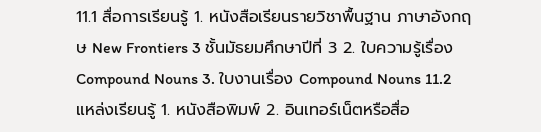11.1 สื่อการเรียนรู้ 1. หนังสือเรียนรายวิชาพื้นฐาน ภาษาอังกฤษ New Frontiers 3 ชั้นมัธยมศึกษาปีที่ 3 2. ใบความรู้เรื่อง Compound Nouns 3. ใบงานเรื่อง Compound Nouns 11.2 แหล่งเรียนรู้ 1. หนังสือพิมพ์ 2. อินเทอร์เน็ตหรือสื่อ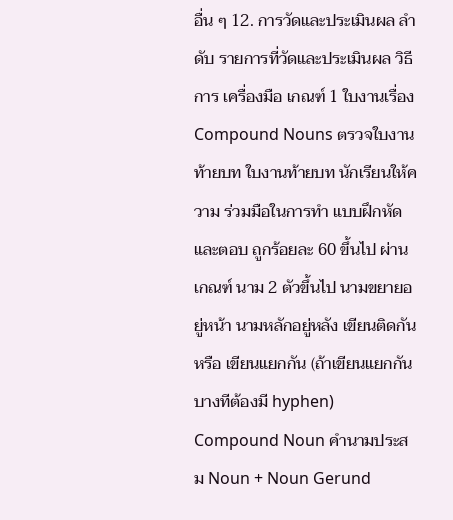อื่น ๆ 12. การวัดและประเมินผล ลำดับ รายการที่วัดและประเมินผล วิธีการ เครื่องมือ เกณฑ์ 1 ใบงานเรื่อง Compound Nouns ตรวจใบงานท้ายบท ใบงานท้ายบท นักเรียนให้ความ ร่วมมือในการทำ แบบฝึกหัดและตอบ ถูกร้อยละ 60 ขึ้นไป ผ่านเกณฑ์ นาม 2 ตัวขึ้นไป นามขยายอยู่หน้า นามหลักอยู่หลัง เขียนติดกัน หรือ เขียนแยกกัน (ถ้าเขียนแยกกัน บางทีต้องมี hyphen) Compound Noun คำนามประสม Noun + Noun Gerund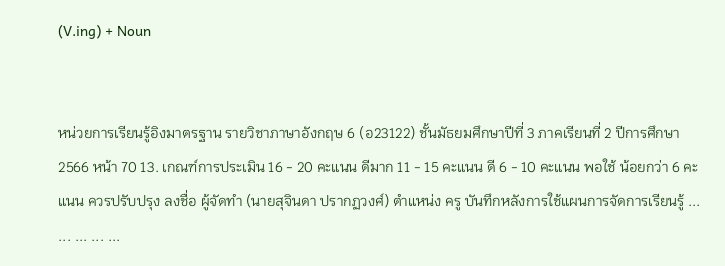(V.ing) + Noun


หน่วยการเรียนรู้อิงมาตรฐาน รายวิชาภาษาอังกฤษ 6 (อ23122) ชั้นมัธยมศึกษาปีที่ 3 ภาคเรียนที่ 2 ปีการศึกษา 2566 หน้า 70 13. เกณฑ์การประเมิน 16 - 20 คะแนน ดีมาก 11 - 15 คะแนน ดี 6 - 10 คะแนน พอใช้ น้อยกว่า 6 คะแนน ควรปรับปรุง ลงชื่อ ผู้จัดทำ (นายสุจินดา ปรากฏวงศ์) ตำแหน่ง ครู บันทึกหลังการใช้แผนการจัดการเรียนรู้ ... ... ... ... ...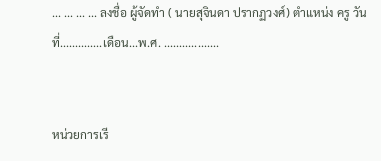... ... ... ... ลงชื่อ ผู้จัดทำ ( นายสุจินดา ปรากฏวงศ์) ตำแหน่ง ครู วันที่..............เดือน...พ.ศ. ..................


หน่วยการเรี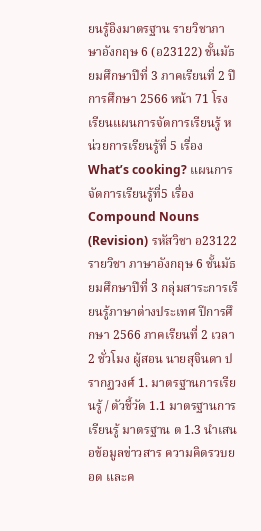ยนรู้อิงมาตรฐาน รายวิชาภาษาอังกฤษ 6 (อ23122) ชั้นมัธยมศึกษาปีที่ 3 ภาคเรียนที่ 2 ปีการศึกษา 2566 หน้า 71 โรงเรียนแผนการจัดการเรียนรู้ หน่วยการเรียนรู้ที่ 5 เรื่อง What’s cooking? แผนการจัดการเรียนรู้ที่5 เรื่อง Compound Nouns (Revision) รหัสวิชา อ23122 รายวิชา ภาษาอังกฤษ 6 ชั้นมัธยมศึกษาปีที่ 3 กลุ่มสาระการเรียนรู้ภาษาต่างประเทศ ปีการศึกษา 2566 ภาคเรียนที่ 2 เวลา 2 ชั่วโมง ผู้สอน นายสุจินดา ปรากฏวงศ์ 1. มาตรฐานการเรียนรู้ / ตัวชี้วัด 1.1 มาตรฐานการเรียนรู้ มาตรฐาน ต 1.3 นำเสนอข้อมูลข่าวสาร ความคิดรวบยอด และค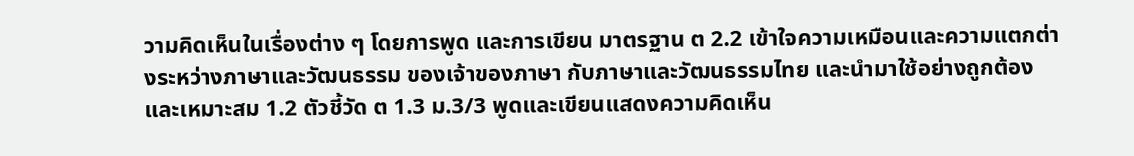วามคิดเห็นในเรื่องต่าง ๆ โดยการพูด และการเขียน มาตรฐาน ต 2.2 เข้าใจความเหมือนและความแตกต่างระหว่างภาษาและวัฒนธรรม ของเจ้าของภาษา กับภาษาและวัฒนธรรมไทย และนำมาใช้อย่างถูกต้องและเหมาะสม 1.2 ตัวชี้วัด ต 1.3 ม.3/3 พูดและเขียนแสดงความคิดเห็น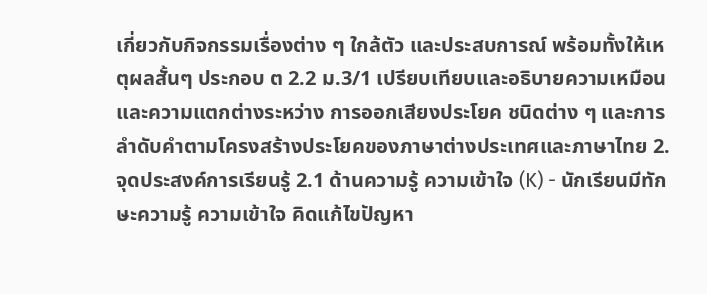เกี่ยวกับกิจกรรมเรื่องต่าง ๆ ใกล้ตัว และประสบการณ์ พร้อมทั้งให้เหตุผลสั้นๆ ประกอบ ต 2.2 ม.3/1 เปรียบเทียบและอธิบายความเหมือนและความแตกต่างระหว่าง การออกเสียงประโยค ชนิดต่าง ๆ และการลำดับคำตามโครงสร้างประโยคของภาษาต่างประเทศและภาษาไทย 2. จุดประสงค์การเรียนรู้ 2.1 ด้านความรู้ ความเข้าใจ (K) - นักเรียนมีทักษะความรู้ ความเข้าใจ คิดแก้ไขปัญหา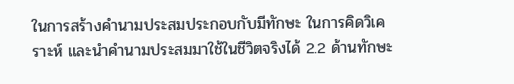ในการสร้างคำนามประสมประกอบกับมีทักษะ ในการคิดวิเคราะห์ และนำคำนามประสมมาใช้ในชีวิตจริงได้ 2.2 ด้านทักษะ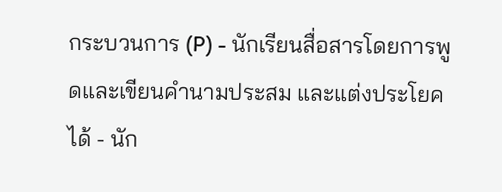กระบวนการ (P) - นักเรียนสื่อสารโดยการพูดและเขียนคำนามประสม และแต่งประโยคได้ - นัก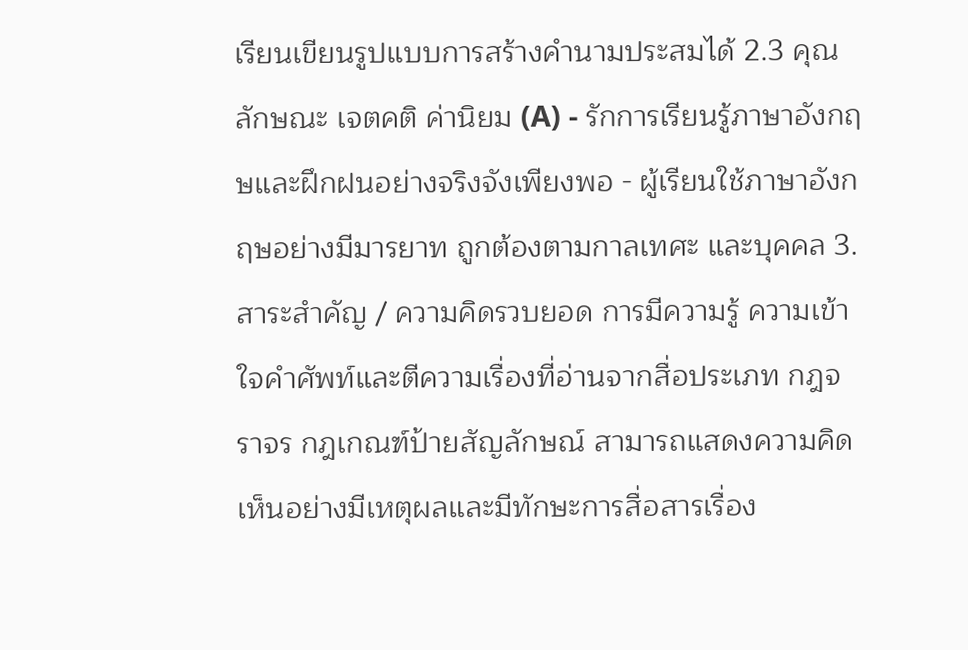เรียนเขียนรูปแบบการสร้างคำนามประสมได้ 2.3 คุณลักษณะ เจตคติ ค่านิยม (A) - รักการเรียนรู้ภาษาอังกฤษและฝึกฝนอย่างจริงจังเพียงพอ - ผู้เรียนใช้ภาษาอังกฤษอย่างมีมารยาท ถูกต้องตามกาลเทศะ และบุคคล 3. สาระสำคัญ / ความคิดรวบยอด การมีความรู้ ความเข้าใจคำศัพท์และตีความเรื่องที่อ่านจากสื่อประเภท กฎจราจร กฎเกณฑ์ป้ายสัญลักษณ์ สามารถแสดงความคิดเห็นอย่างมีเหตุผลและมีทักษะการสื่อสารเรื่อง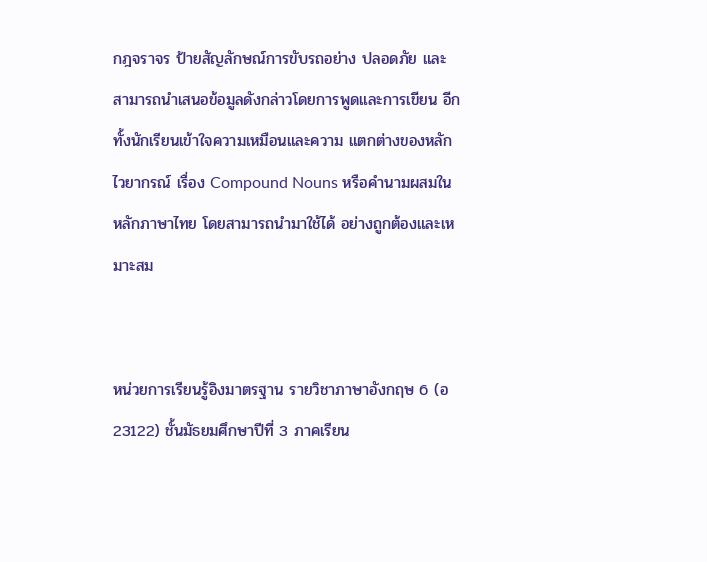กฎจราจร ป้ายสัญลักษณ์การขับรถอย่าง ปลอดภัย และสามารถนำเสนอข้อมูลดังกล่าวโดยการพูดและการเขียน อีกทั้งนักเรียนเข้าใจความเหมือนและความ แตกต่างของหลักไวยากรณ์ เรื่อง Compound Nouns หรือคำนามผสมในหลักภาษาไทย โดยสามารถนำมาใช้ได้ อย่างถูกต้องและเหมาะสม


หน่วยการเรียนรู้อิงมาตรฐาน รายวิชาภาษาอังกฤษ 6 (อ23122) ชั้นมัธยมศึกษาปีที่ 3 ภาคเรียน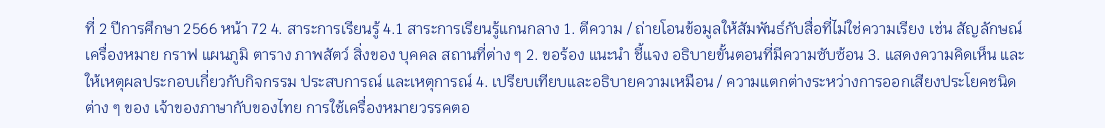ที่ 2 ปีการศึกษา 2566 หน้า 72 4. สาระการเรียนรู้ 4.1 สาระการเรียนรู้แกนกลาง 1. ตีความ / ถ่ายโอนข้อมูลให้สัมพันธ์กับสื่อที่ไม่ใช่ความเรียง เช่น สัญลักษณ์ เครื่องหมาย กราฟ แผนภูมิ ตาราง ภาพสัตว์ สิ่งของ บุคคล สถานที่ต่าง ๆ 2. ขอร้อง แนะนำ ชี้แจง อธิบายขั้นตอนที่มีความซับซ้อน 3. แสดงความคิดเห็น และให้เหตุผลประกอบเกี่ยวกับกิจกรรม ประสบการณ์ และเหตุการณ์ 4. เปรียบเทียบและอธิบายความเหมือน / ความแตกต่างระหว่างการออกเสียงประโยคชนิดต่าง ๆ ของ เจ้าของภาษากับของไทย การใช้เครื่องหมายวรรคตอ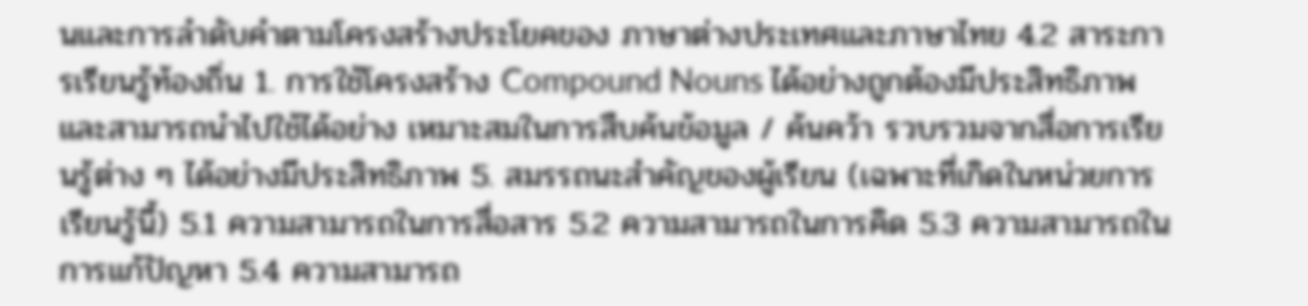นและการลำดับคำตามโครงสร้างประโยคของ ภาษาต่างประเทศและภาษาไทย 4.2 สาระการเรียนรู้ท้องถิ่น 1. การใช้โครงสร้าง Compound Nouns ได้อย่างถูกต้องมีประสิทธิภาพและสามารถนำไปใช้ได้อย่าง เหมาะสมในการสืบค้นข้อมูล / ค้นคว้า รวบรวมจากสื่อการเรียนรู้ต่าง ๆ ได้อย่างมีประสิทธิภาพ 5. สมรรถนะสำคัญของผู้เรียน (เฉพาะที่เกิดในหน่วยการเรียนรู้นี้) 5.1 ความสามารถในการสื่อสาร 5.2 ความสามารถในการคิด 5.3 ความสามารถในการแก้ปัญหา 5.4 ความสามารถ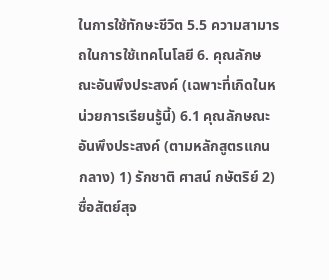ในการใช้ทักษะชีวิต 5.5 ความสามารถในการใช้เทคโนโลยี 6. คุณลักษณะอันพึงประสงค์ (เฉพาะที่เกิดในหน่วยการเรียนรู้นี้) 6.1 คุณลักษณะอันพึงประสงค์ (ตามหลักสูตรแกนกลาง) 1) รักชาติ ศาสน์ กษัตริย์ 2) ซื่อสัตย์สุจ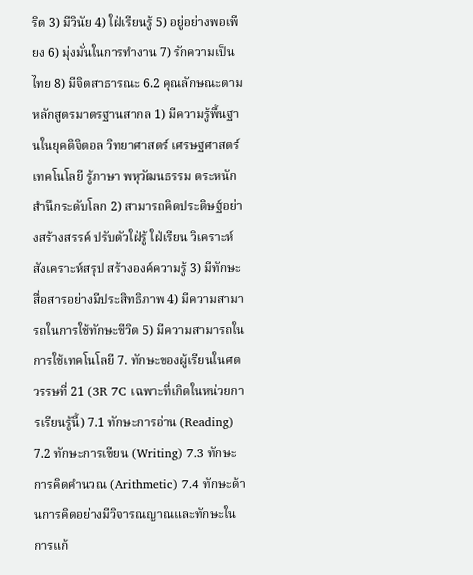ริต 3) มีวินัย 4) ใฝ่เรียนรู้ 5) อยู่อย่างพอเพียง 6) มุ่งมั่นในการทำงาน 7) รักความเป็นไทย 8) มีจิตสาธารณะ 6.2 คุณลักษณะตามหลักสูตรมาตรฐานสากล 1) มีความรู้พื้นฐานในยุคดิจิตอล วิทยาศาสตร์ เศรษฐศาสตร์ เทคโนโลยี รู้ภาษา พหุวัฒนธรรม ตระหนักสำนึกระดับโลก 2) สามารถคิดประดิษฐ์อย่างสร้างสรรค์ ปรับตัวใฝ่รู้ ใฝ่เรียน วิเคราะห์ สังเคราะห์สรุป สร้างองค์ความรู้ 3) มีทักษะสื่อสารอย่างมีประสิทธิภาพ 4) มีความสามารถในการใช้ทักษะชีวิต 5) มีความสามารถในการใช้เทคโนโลยี 7. ทักษะของผู้เรียนในศตวรรษที่ 21 (3R 7C เฉพาะที่เกิดในหน่วยการเรียนรู้นี้) 7.1 ทักษะการอ่าน (Reading) 7.2 ทักษะการเขียน (Writing) 7.3 ทักษะการคิดคำนวณ (Arithmetic) 7.4 ทักษะด้านการคิดอย่างมีวิจารณญาณและทักษะในการแก้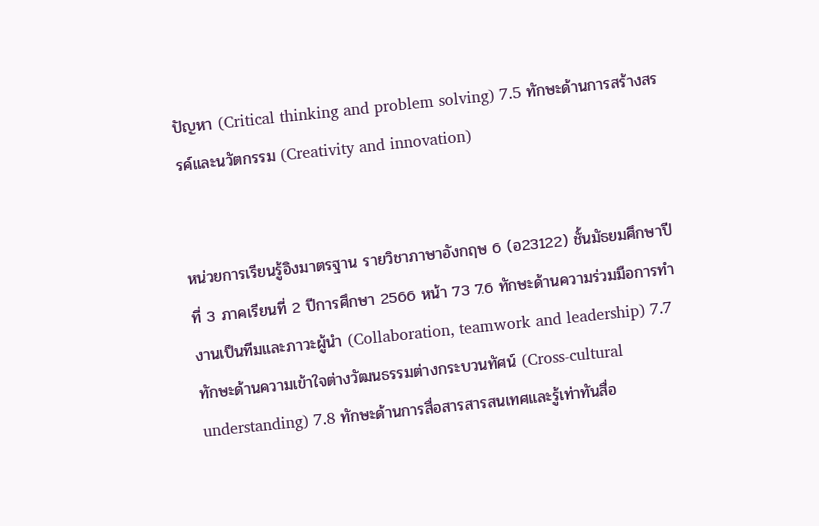ปัญหา (Critical thinking and problem solving) 7.5 ทักษะด้านการสร้างสรรค์และนวัตกรรม (Creativity and innovation)


หน่วยการเรียนรู้อิงมาตรฐาน รายวิชาภาษาอังกฤษ 6 (อ23122) ชั้นมัธยมศึกษาปีที่ 3 ภาคเรียนที่ 2 ปีการศึกษา 2566 หน้า 73 7.6 ทักษะด้านความร่วมมือการทำงานเป็นทีมและภาวะผู้นำ (Collaboration, teamwork and leadership) 7.7 ทักษะด้านความเข้าใจต่างวัฒนธรรมต่างกระบวนทัศน์ (Cross-cultural understanding) 7.8 ทักษะด้านการสื่อสารสารสนเทศและรู้เท่าทันสื่อ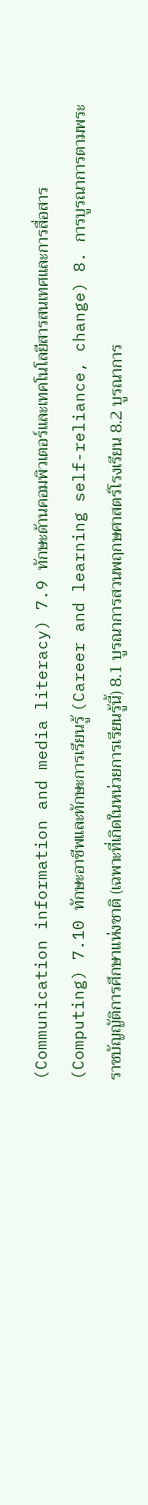(Communication information and media literacy) 7.9 ทักษะด้านคอมพิวเตอร์และเทคโนโลยีสารสนเทศและการสื่อสาร (Computing) 7.10 ทักษะอาชีพและทักษะการเรียนรู้ (Career and learning self-reliance, change) 8. การบูรณาการตามพระราชบัญญัติการศึกษาแห่งชาติ (เฉพาะที่เกิดในหน่วยการเรียนรู้นี้) 8.1 บูรณาการสวนพฤกษศาสตร์โรงเรียน 8.2 บูรณาการ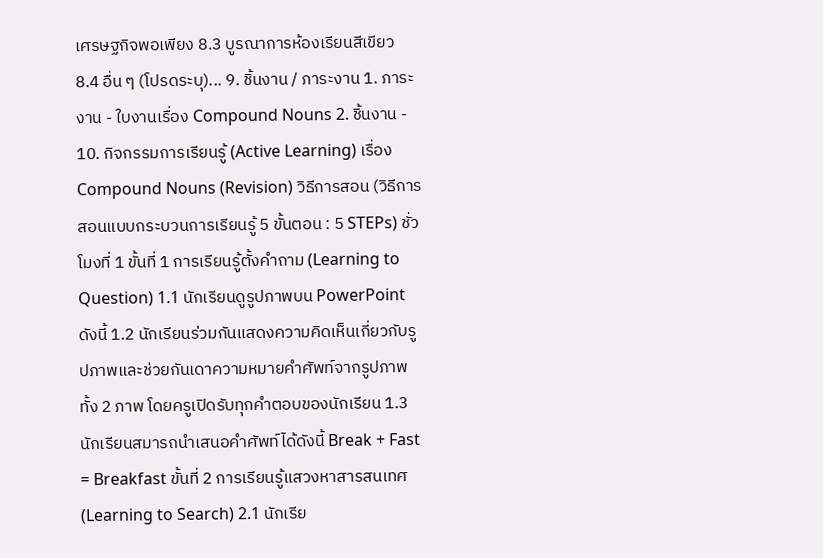เศรษฐกิจพอเพียง 8.3 บูรณาการห้องเรียนสีเขียว 8.4 อื่น ๆ (โปรดระบุ)... 9. ชิ้นงาน / ภาระงาน 1. ภาระงาน - ใบงานเรื่อง Compound Nouns 2. ชิ้นงาน - 10. กิจกรรมการเรียนรู้ (Active Learning) เรื่อง Compound Nouns (Revision) วิธีการสอน (วิธีการสอนแบบกระบวนการเรียนรู้ 5 ขั้นตอน : 5 STEPs) ชั่วโมงที่ 1 ขั้นที่ 1 การเรียนรู้ตั้งคำถาม (Learning to Question) 1.1 นักเรียนดูรูปภาพบน PowerPoint ดังนี้ 1.2 นักเรียนร่วมกันแสดงความคิดเห็นเกี่ยวกับรูปภาพและช่วยกันเดาความหมายคำศัพท์จากรูปภาพทั้ง 2 ภาพ โดยครูเปิดรับทุกคำตอบของนักเรียน 1.3 นักเรียนสมารถนำเสนอคำศัพท์ได้ดังนี้ Break + Fast = Breakfast ขั้นที่ 2 การเรียนรู้แสวงหาสารสนเทศ (Learning to Search) 2.1 นักเรีย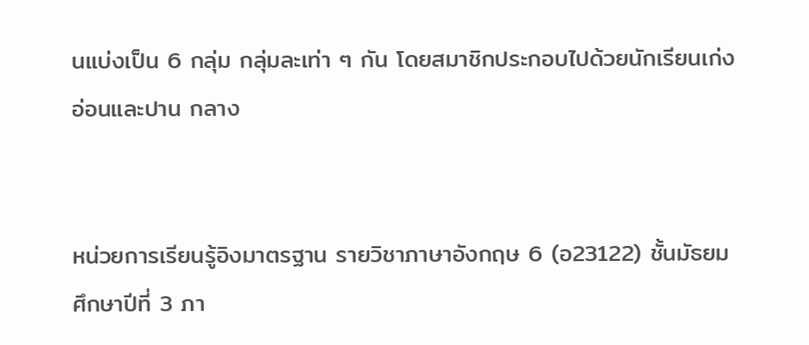นแบ่งเป็น 6 กลุ่ม กลุ่มละเท่า ๆ กัน โดยสมาชิกประกอบไปด้วยนักเรียนเก่ง อ่อนและปาน กลาง


หน่วยการเรียนรู้อิงมาตรฐาน รายวิชาภาษาอังกฤษ 6 (อ23122) ชั้นมัธยมศึกษาปีที่ 3 ภา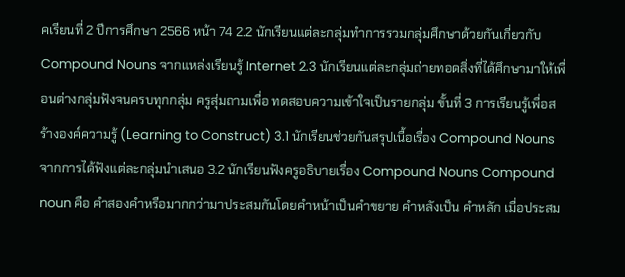คเรียนที่ 2 ปีการศึกษา 2566 หน้า 74 2.2 นักเรียนแต่ละกลุ่มทำการรวมกลุ่มศึกษาด้วยกันเกี่ยวกับ Compound Nouns จากแหล่งเรียนรู้ Internet 2.3 นักเรียนแต่ละกลุ่มถ่ายทอดสิ่งที่ได้ศึกษามาให้เพื่อนต่างกลุ่มฟังจนครบทุกกลุ่ม ครูสุ่มถามเพื่อ ทดสอบความเข้าใจเป็นรายกลุ่ม ขั้นที่ 3 การเรียนรู้เพื่อสร้างองค์ความรู้ (Learning to Construct) 3.1 นักเรียนช่วยกันสรุปเนื้อเรื่อง Compound Nouns จากการได้ฟังแต่ละกลุ่มนำเสนอ 3.2 นักเรียนฟังครูอธิบายเรื่อง Compound Nouns Compound noun คือ คำสองคำหรือมากกว่ามาประสมกันโดยคำหน้าเป็นคำขยาย คำหลังเป็น คำหลัก เมื่อประสม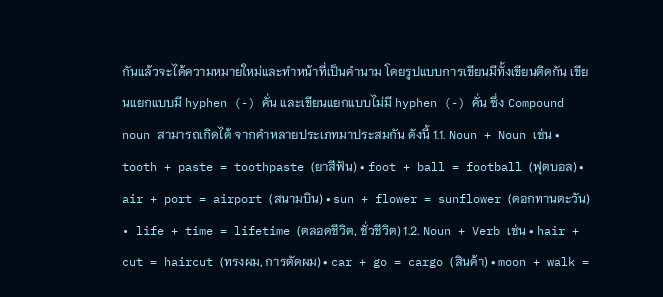กันแล้วจะได้ความหมายใหม่และทำหน้าที่เป็นคำนาม โดยรูปแบบการเขียนมีทั้งเขียนติดกัน เขียนแยกแบบมี hyphen (-) คั่น และเขียนแยกแบบไม่มี hyphen (-) คั่น ซึ่ง Compound noun สามารถเกิดได้ จากคำหลายประเภทมาประสมกัน ดังนี้ 1.1. Noun + Noun เช่น • tooth + paste = toothpaste (ยาสีฟัน) • foot + ball = football (ฟุตบอล) • air + port = airport (สนามบิน) • sun + flower = sunflower (ดอกทานตะวัน) • life + time = lifetime (ตลอดชีวิต, ชั่วชีวิต) 1.2. Noun + Verb เช่น • hair + cut = haircut (ทรงผม, การตัดผม) • car + go = cargo (สินค้า) • moon + walk =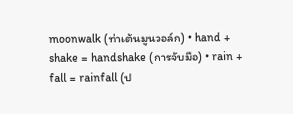moonwalk (ท่าเต้นมูนวอล์ก) • hand + shake = handshake (การจับมือ) • rain + fall = rainfall (ป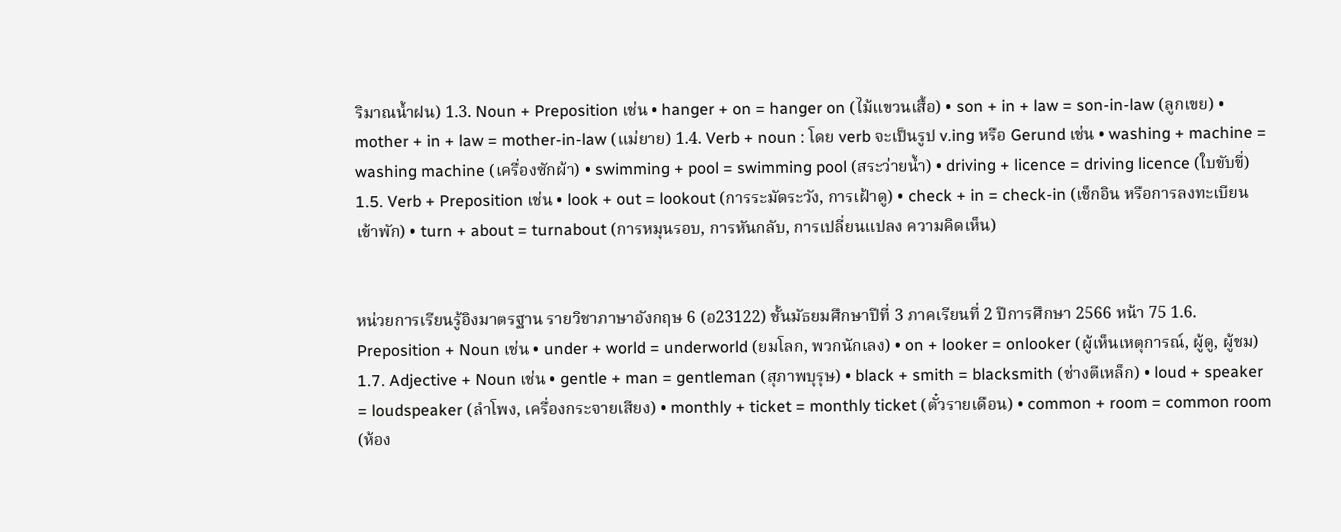ริมาณน้ำฝน) 1.3. Noun + Preposition เช่น • hanger + on = hanger on (ไม้แขวนเสื้อ) • son + in + law = son-in-law (ลูกเขย) • mother + in + law = mother-in-law (แม่ยาย) 1.4. Verb + noun : โดย verb จะเป็นรูป v.ing หรือ Gerund เช่น • washing + machine = washing machine (เครื่องซักผ้า) • swimming + pool = swimming pool (สระว่ายน้ำ) • driving + licence = driving licence (ใบขับขี่) 1.5. Verb + Preposition เช่น • look + out = lookout (การระมัดระวัง, การเฝ้าดู) • check + in = check-in (เช็กอิน หรือการลงทะเบียนเข้าพัก) • turn + about = turnabout (การหมุนรอบ, การหันกลับ, การเปลี่ยนแปลง ความคิดเห็น)


หน่วยการเรียนรู้อิงมาตรฐาน รายวิชาภาษาอังกฤษ 6 (อ23122) ชั้นมัธยมศึกษาปีที่ 3 ภาคเรียนที่ 2 ปีการศึกษา 2566 หน้า 75 1.6. Preposition + Noun เช่น • under + world = underworld (ยมโลก, พวกนักเลง) • on + looker = onlooker (ผู้เห็นเหตุการณ์, ผู้ดู, ผู้ชม) 1.7. Adjective + Noun เช่น • gentle + man = gentleman (สุภาพบุรุษ) • black + smith = blacksmith (ช่างตีเหล็ก) • loud + speaker = loudspeaker (ลำโพง, เครื่องกระจายเสียง) • monthly + ticket = monthly ticket (ตั๋วรายเดือน) • common + room = common room (ห้อง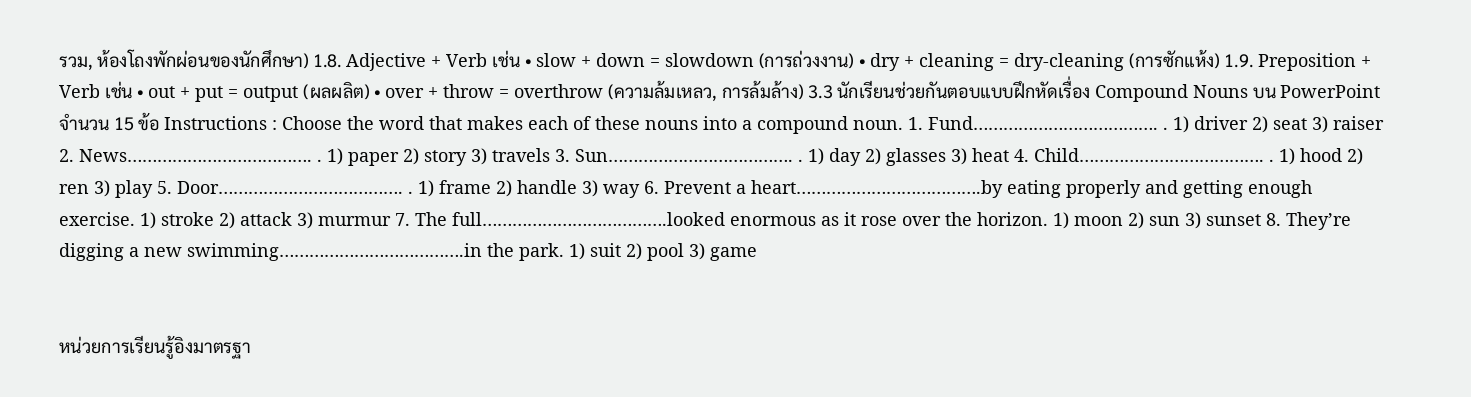รวม, ห้องโถงพักผ่อนของนักศึกษา) 1.8. Adjective + Verb เช่น • slow + down = slowdown (การถ่วงงาน) • dry + cleaning = dry-cleaning (การซักแห้ง) 1.9. Preposition + Verb เช่น • out + put = output (ผลผลิต) • over + throw = overthrow (ความล้มเหลว, การล้มล้าง) 3.3 นักเรียนช่วยกันตอบแบบฝึกหัดเรื่อง Compound Nouns บน PowerPoint จำนวน 15 ข้อ Instructions : Choose the word that makes each of these nouns into a compound noun. 1. Fund………………………………. . 1) driver 2) seat 3) raiser 2. News………………………………. . 1) paper 2) story 3) travels 3. Sun………………………………. . 1) day 2) glasses 3) heat 4. Child………………………………. . 1) hood 2) ren 3) play 5. Door………………………………. . 1) frame 2) handle 3) way 6. Prevent a heart……………………………….by eating properly and getting enough exercise. 1) stroke 2) attack 3) murmur 7. The full……………………………….looked enormous as it rose over the horizon. 1) moon 2) sun 3) sunset 8. They’re digging a new swimming……………………………….in the park. 1) suit 2) pool 3) game


หน่วยการเรียนรู้อิงมาตรฐา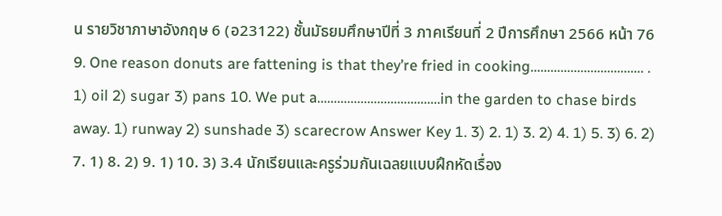น รายวิชาภาษาอังกฤษ 6 (อ23122) ชั้นมัธยมศึกษาปีที่ 3 ภาคเรียนที่ 2 ปีการศึกษา 2566 หน้า 76 9. One reason donuts are fattening is that they’re fried in cooking……………………………. . 1) oil 2) sugar 3) pans 10. We put a……………………………….in the garden to chase birds away. 1) runway 2) sunshade 3) scarecrow Answer Key 1. 3) 2. 1) 3. 2) 4. 1) 5. 3) 6. 2) 7. 1) 8. 2) 9. 1) 10. 3) 3.4 นักเรียนและครูร่วมกันเฉลยแบบฝึกหัดเรื่อง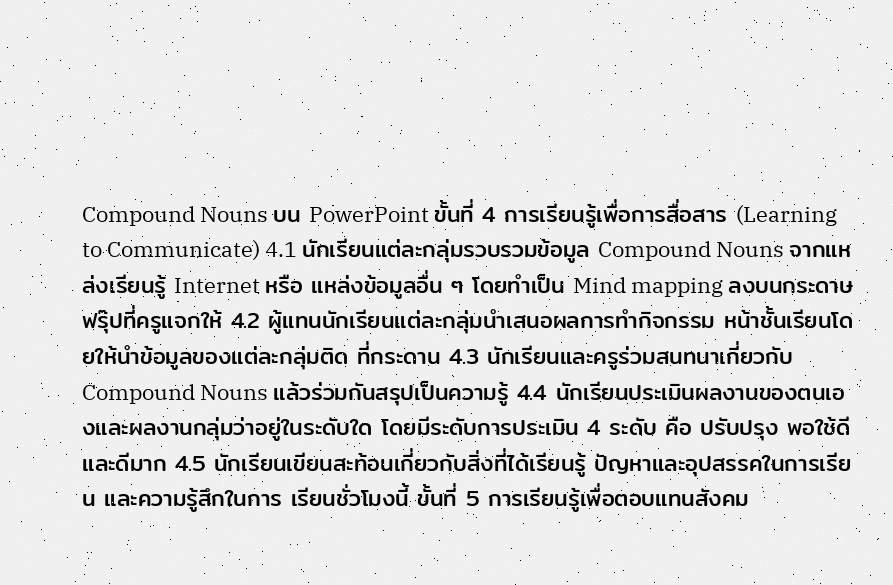Compound Nouns บน PowerPoint ขั้นที่ 4 การเรียนรู้เพื่อการสื่อสาร (Learning to Communicate) 4.1 นักเรียนแต่ละกลุ่มรวบรวมข้อมูล Compound Nouns จากแหล่งเรียนรู้ Internet หรือ แหล่งข้อมูลอื่น ๆ โดยทำเป็น Mind mapping ลงบนกระดาษฟรุ๊ปที่ครูแจกให้ 4.2 ผู้แทนนักเรียนแต่ละกลุ่มนำเสนอผลการทำกิจกรรม หน้าชั้นเรียนโดยให้นำข้อมูลของแต่ละกลุ่มติด ที่กระดาน 4.3 นักเรียนและครูร่วมสนทนาเกี่ยวกับ Compound Nouns แล้วร่วมกันสรุปเป็นความรู้ 4.4 นักเรียนประเมินผลงานของตนเองและผลงานกลุ่มว่าอยู่ในระดับใด โดยมีระดับการประเมิน 4 ระดับ คือ ปรับปรุง พอใช้ดีและดีมาก 4.5 นักเรียนเขียนสะท้อนเกี่ยวกับสิ่งที่ได้เรียนรู้ ปัญหาและอุปสรรคในการเรียน และความรู้สึกในการ เรียนชั่วโมงนี้ ขั้นที่ 5 การเรียนรู้เพื่อตอบแทนสังคม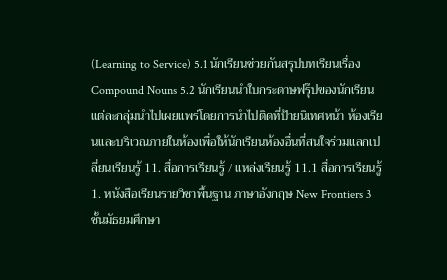(Learning to Service) 5.1 นักเรียนช่วยกันสรุปบทเรียนเรื่อง Compound Nouns 5.2 นักเรียนนำใบกระดาษฟรุ๊ปของนักเรียนแต่ละกลุ่มนำไปเผยแพร่โดยการนำไปติดที่ป้ายนิเทศหน้า ห้องเรียนและบริเวณภายในห้องเพื่อให้นักเรียนห้องอื่นที่สนใจร่วมแลกเปลี่ยนเรียนรู้ 11. สื่อการเรียนรู้ / แหล่งเรียนรู้ 11.1 สื่อการเรียนรู้ 1. หนังสือเรียนรายวิชาพื้นฐาน ภาษาอังกฤษ New Frontiers 3 ชั้นมัธยมศึกษา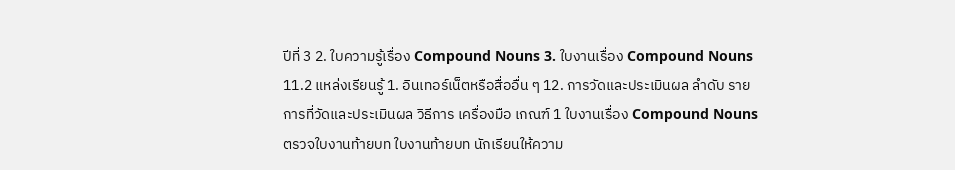ปีที่ 3 2. ใบความรู้เรื่อง Compound Nouns 3. ใบงานเรื่อง Compound Nouns 11.2 แหล่งเรียนรู้ 1. อินเทอร์เน็ตหรือสื่ออื่น ๆ 12. การวัดและประเมินผล ลำดับ รายการที่วัดและประเมินผล วิธีการ เครื่องมือ เกณฑ์ 1 ใบงานเรื่อง Compound Nouns ตรวจใบงานท้ายบท ใบงานท้ายบท นักเรียนให้ความ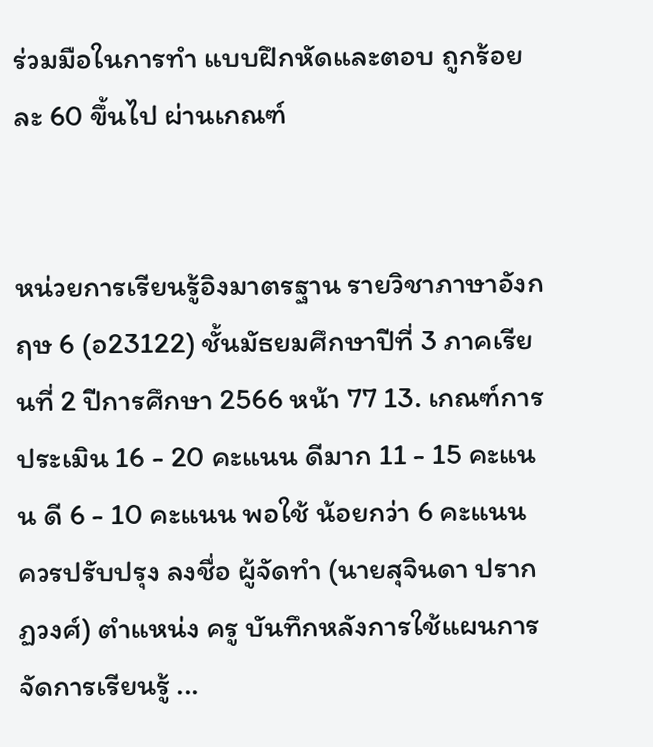ร่วมมือในการทำ แบบฝึกหัดและตอบ ถูกร้อยละ 60 ขึ้นไป ผ่านเกณฑ์


หน่วยการเรียนรู้อิงมาตรฐาน รายวิชาภาษาอังกฤษ 6 (อ23122) ชั้นมัธยมศึกษาปีที่ 3 ภาคเรียนที่ 2 ปีการศึกษา 2566 หน้า 77 13. เกณฑ์การประเมิน 16 - 20 คะแนน ดีมาก 11 - 15 คะแนน ดี 6 - 10 คะแนน พอใช้ น้อยกว่า 6 คะแนน ควรปรับปรุง ลงชื่อ ผู้จัดทำ (นายสุจินดา ปรากฏวงศ์) ตำแหน่ง ครู บันทึกหลังการใช้แผนการจัดการเรียนรู้ ...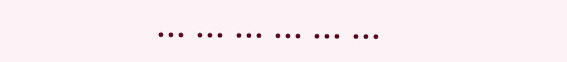... ... ... ... ... ...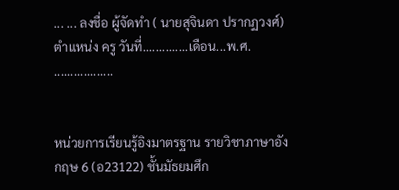... ... ลงชื่อ ผู้จัดทำ ( นายสุจินดา ปรากฏวงศ์) ตำแหน่ง ครู วันที่..............เดือน...พ.ศ. ..................


หน่วยการเรียนรู้อิงมาตรฐาน รายวิชาภาษาอังกฤษ 6 (อ23122) ชั้นมัธยมศึก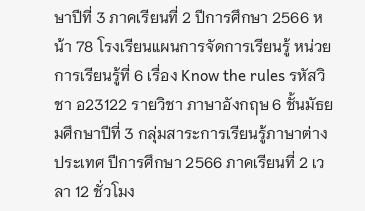ษาปีที่ 3 ภาคเรียนที่ 2 ปีการศึกษา 2566 หน้า 78 โรงเรียนแผนการจัดการเรียนรู้ หน่วยการเรียนรู้ที่ 6 เรื่อง Know the rules รหัสวิชา อ23122 รายวิชา ภาษาอังกฤษ 6 ชั้นมัธยมศึกษาปีที่ 3 กลุ่มสาระการเรียนรู้ภาษาต่างประเทศ ปีการศึกษา 2566 ภาคเรียนที่ 2 เวลา 12 ชั่วโมง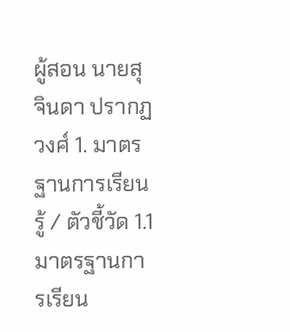ผู้สอน นายสุจินดา ปรากฏวงศ์ 1. มาตรฐานการเรียนรู้ / ตัวชี้วัด 1.1 มาตรฐานการเรียน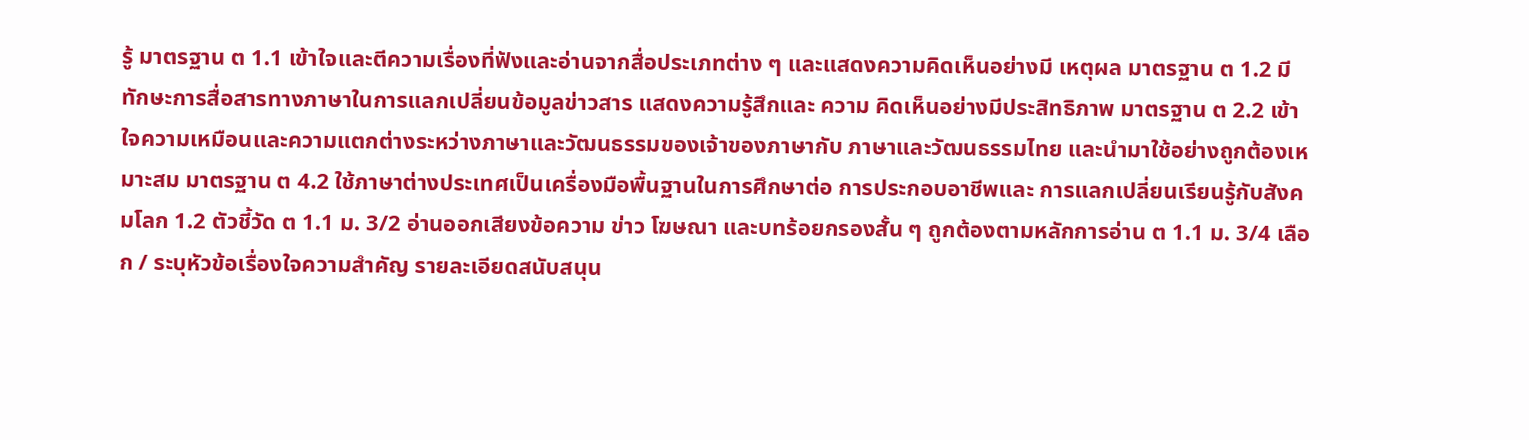รู้ มาตรฐาน ต 1.1 เข้าใจและตีความเรื่องที่ฟังและอ่านจากสื่อประเภทต่าง ๆ และแสดงความคิดเห็นอย่างมี เหตุผล มาตรฐาน ต 1.2 มีทักษะการสื่อสารทางภาษาในการแลกเปลี่ยนข้อมูลข่าวสาร แสดงความรู้สึกและ ความ คิดเห็นอย่างมีประสิทธิภาพ มาตรฐาน ต 2.2 เข้าใจความเหมือนและความแตกต่างระหว่างภาษาและวัฒนธรรมของเจ้าของภาษากับ ภาษาและวัฒนธรรมไทย และนำมาใช้อย่างถูกต้องเหมาะสม มาตรฐาน ต 4.2 ใช้ภาษาต่างประเทศเป็นเครื่องมือพื้นฐานในการศึกษาต่อ การประกอบอาชีพและ การแลกเปลี่ยนเรียนรู้กับสังคมโลก 1.2 ตัวชี้วัด ต 1.1 ม. 3/2 อ่านออกเสียงข้อความ ข่าว โฆษณา และบทร้อยกรองสั้น ๆ ถูกต้องตามหลักการอ่าน ต 1.1 ม. 3/4 เลือก / ระบุหัวข้อเรื่องใจความสำคัญ รายละเอียดสนับสนุน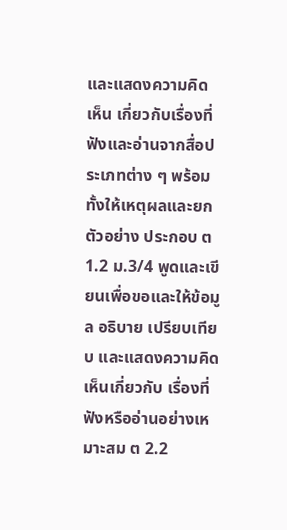และแสดงความคิดเห็น เกี่ยวกับเรื่องที่ฟังและอ่านจากสื่อประเภทต่าง ๆ พร้อมทั้งให้เหตุผลและยกตัวอย่าง ประกอบ ต 1.2 ม.3/4 พูดและเขียนเพื่อขอและให้ข้อมูล อธิบาย เปรียบเทียบ และแสดงความคิดเห็นเกี่ยวกับ เรื่องที่ฟังหรืออ่านอย่างเหมาะสม ต 2.2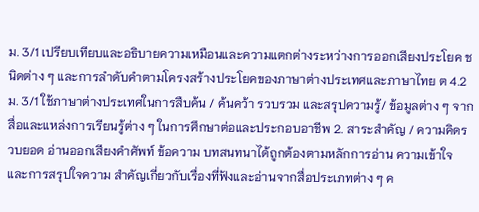ม. 3/1 เปรียบเทียบและอธิบายความเหมือนและความแตกต่างระหว่างการออกเสียงประโยค ชนิดต่าง ๆ และการลำดับคำตามโครงสร้างประโยคของภาษาต่างประเทศและภาษาไทย ต 4.2 ม. 3/1 ใช้ภาษาต่างประเทศในการสืบค้น / ค้นคว้า รวบรวม และสรุปความรู้/ ข้อมูลต่าง ๆ จาก สื่อและแหล่งการเรียนรู้ต่าง ๆ ในการศึกษาต่อและประกอบอาชีพ 2. สาระสำคัญ / ความคิดรวบยอด อ่านออกเสียงคำศัพท์ ข้อความ บทสนทนาได้ถูกต้องตามหลักการอ่าน ความเข้าใจและการสรุปใจความ สำคัญเกี่ยวกับเรื่องที่ฟังและอ่านจากสื่อประเภทต่าง ๆ ค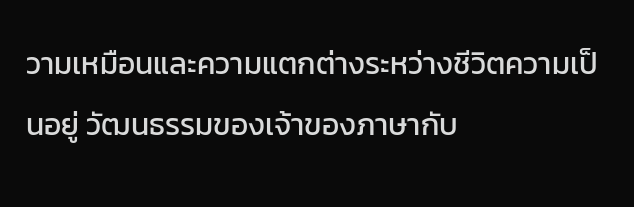วามเหมือนและความแตกต่างระหว่างชีวิตความเป็นอยู่ วัฒนธรรมของเจ้าของภาษากับ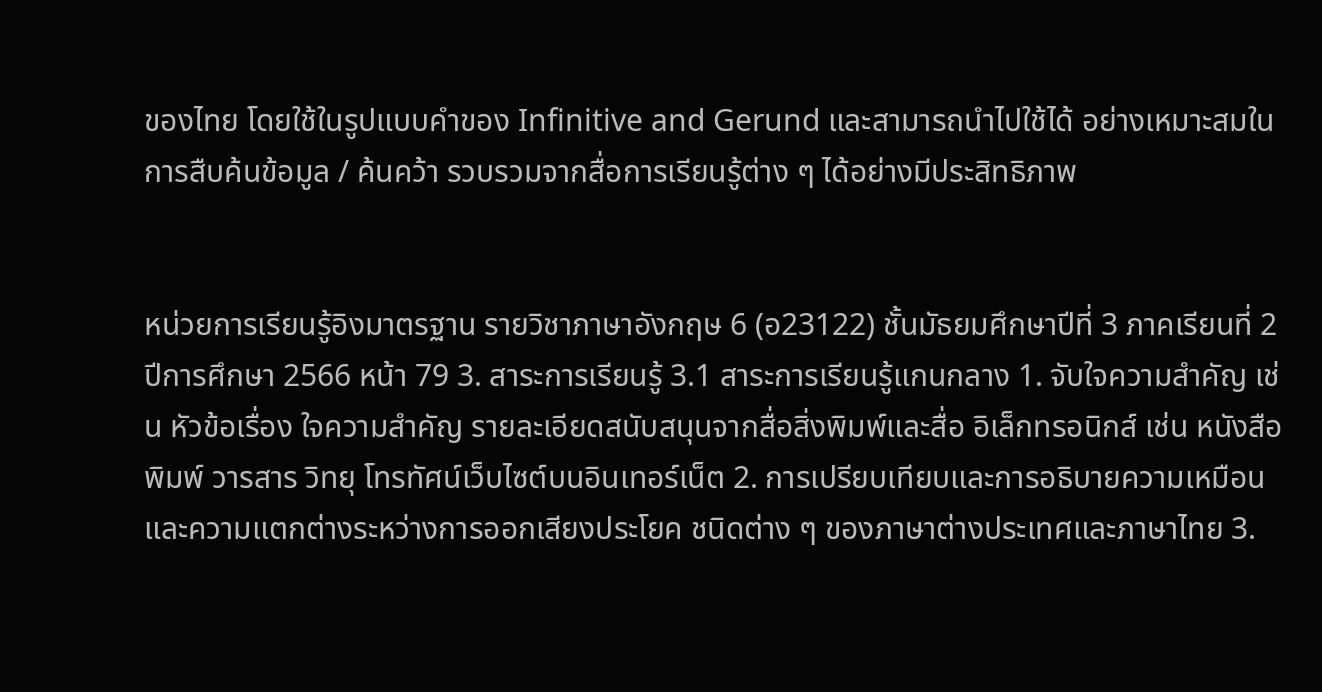ของไทย โดยใช้ในรูปแบบคำของ Infinitive and Gerund และสามารถนำไปใช้ได้ อย่างเหมาะสมในการสืบค้นข้อมูล / ค้นคว้า รวบรวมจากสื่อการเรียนรู้ต่าง ๆ ได้อย่างมีประสิทธิภาพ


หน่วยการเรียนรู้อิงมาตรฐาน รายวิชาภาษาอังกฤษ 6 (อ23122) ชั้นมัธยมศึกษาปีที่ 3 ภาคเรียนที่ 2 ปีการศึกษา 2566 หน้า 79 3. สาระการเรียนรู้ 3.1 สาระการเรียนรู้แกนกลาง 1. จับใจความสำคัญ เช่น หัวข้อเรื่อง ใจความสำคัญ รายละเอียดสนับสนุนจากสื่อสิ่งพิมพ์และสื่อ อิเล็กทรอนิกส์ เช่น หนังสือพิมพ์ วารสาร วิทยุ โทรทัศน์เว็บไซต์บนอินเทอร์เน็ต 2. การเปรียบเทียบและการอธิบายความเหมือนและความแตกต่างระหว่างการออกเสียงประโยค ชนิดต่าง ๆ ของภาษาต่างประเทศและภาษาไทย 3.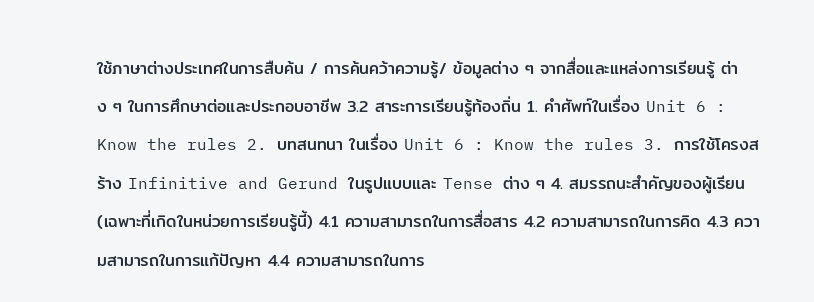ใช้ภาษาต่างประเทศในการสืบค้น / การค้นคว้าความรู้/ ข้อมูลต่าง ๆ จากสื่อและแหล่งการเรียนรู้ ต่าง ๆ ในการศึกษาต่อและประกอบอาชีพ 3.2 สาระการเรียนรู้ท้องถิ่น 1. คำศัพท์ในเรื่อง Unit 6 : Know the rules 2. บทสนทนา ในเรื่อง Unit 6 : Know the rules 3. การใช้โครงสร้าง Infinitive and Gerund ในรูปแบบและ Tense ต่าง ๆ 4. สมรรถนะสำคัญของผู้เรียน (เฉพาะที่เกิดในหน่วยการเรียนรู้นี้) 4.1 ความสามารถในการสื่อสาร 4.2 ความสามารถในการคิด 4.3 ความสามารถในการแก้ปัญหา 4.4 ความสามารถในการ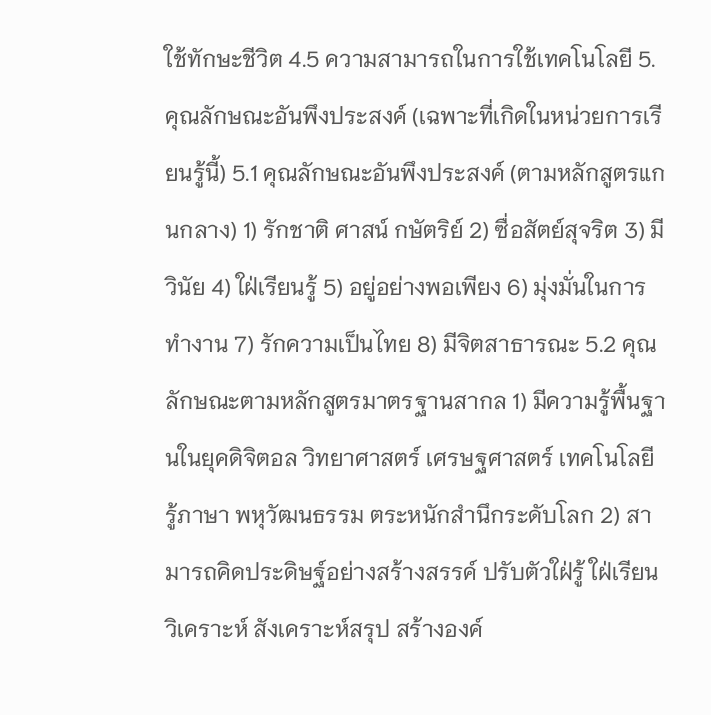ใช้ทักษะชีวิต 4.5 ความสามารถในการใช้เทคโนโลยี 5. คุณลักษณะอันพึงประสงค์ (เฉพาะที่เกิดในหน่วยการเรียนรู้นี้) 5.1 คุณลักษณะอันพึงประสงค์ (ตามหลักสูตรแกนกลาง) 1) รักชาติ ศาสน์ กษัตริย์ 2) ซื่อสัตย์สุจริต 3) มีวินัย 4) ใฝ่เรียนรู้ 5) อยู่อย่างพอเพียง 6) มุ่งมั่นในการทำงาน 7) รักความเป็นไทย 8) มีจิตสาธารณะ 5.2 คุณลักษณะตามหลักสูตรมาตรฐานสากล 1) มีความรู้พื้นฐานในยุคดิจิตอล วิทยาศาสตร์ เศรษฐศาสตร์ เทคโนโลยี รู้ภาษา พหุวัฒนธรรม ตระหนักสำนึกระดับโลก 2) สามารถคิดประดิษฐ์อย่างสร้างสรรค์ ปรับตัวใฝ่รู้ ใฝ่เรียน วิเคราะห์ สังเคราะห์สรุป สร้างองค์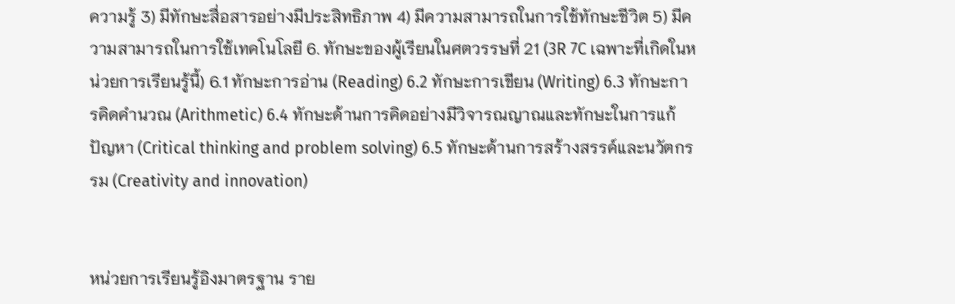ความรู้ 3) มีทักษะสื่อสารอย่างมีประสิทธิภาพ 4) มีความสามารถในการใช้ทักษะชีวิต 5) มีความสามารถในการใช้เทคโนโลยี 6. ทักษะของผู้เรียนในศตวรรษที่ 21 (3R 7C เฉพาะที่เกิดในหน่วยการเรียนรู้นี้) 6.1 ทักษะการอ่าน (Reading) 6.2 ทักษะการเขียน (Writing) 6.3 ทักษะการคิดคำนวณ (Arithmetic) 6.4 ทักษะด้านการคิดอย่างมีวิจารณญาณและทักษะในการแก้ปัญหา (Critical thinking and problem solving) 6.5 ทักษะด้านการสร้างสรรค์และนวัตกรรม (Creativity and innovation)


หน่วยการเรียนรู้อิงมาตรฐาน ราย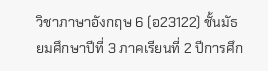วิชาภาษาอังกฤษ 6 (อ23122) ชั้นมัธยมศึกษาปีที่ 3 ภาคเรียนที่ 2 ปีการศึก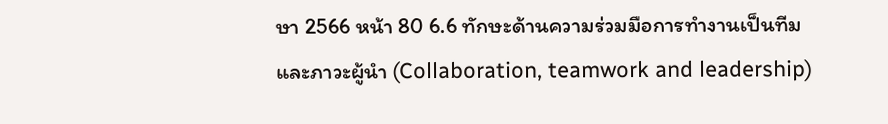ษา 2566 หน้า 80 6.6 ทักษะด้านความร่วมมือการทำงานเป็นทีมและภาวะผู้นำ (Collaboration, teamwork and leadership)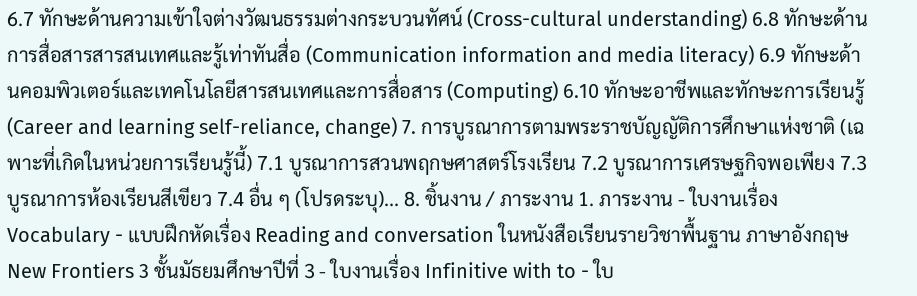6.7 ทักษะด้านความเข้าใจต่างวัฒนธรรมต่างกระบวนทัศน์ (Cross-cultural understanding) 6.8 ทักษะด้านการสื่อสารสารสนเทศและรู้เท่าทันสื่อ (Communication information and media literacy) 6.9 ทักษะด้านคอมพิวเตอร์และเทคโนโลยีสารสนเทศและการสื่อสาร (Computing) 6.10 ทักษะอาชีพและทักษะการเรียนรู้ (Career and learning self-reliance, change) 7. การบูรณาการตามพระราชบัญญัติการศึกษาแห่งชาติ (เฉพาะที่เกิดในหน่วยการเรียนรู้นี้) 7.1 บูรณาการสวนพฤกษศาสตร์โรงเรียน 7.2 บูรณาการเศรษฐกิจพอเพียง 7.3 บูรณาการห้องเรียนสีเขียว 7.4 อื่น ๆ (โปรดระบุ)... 8. ชิ้นงาน / ภาระงาน 1. ภาระงาน - ใบงานเรื่อง Vocabulary - แบบฝึกหัดเรื่อง Reading and conversation ในหนังสือเรียนรายวิชาพื้นฐาน ภาษาอังกฤษ New Frontiers 3 ชั้นมัธยมศึกษาปีที่ 3 - ใบงานเรื่อง Infinitive with to - ใบ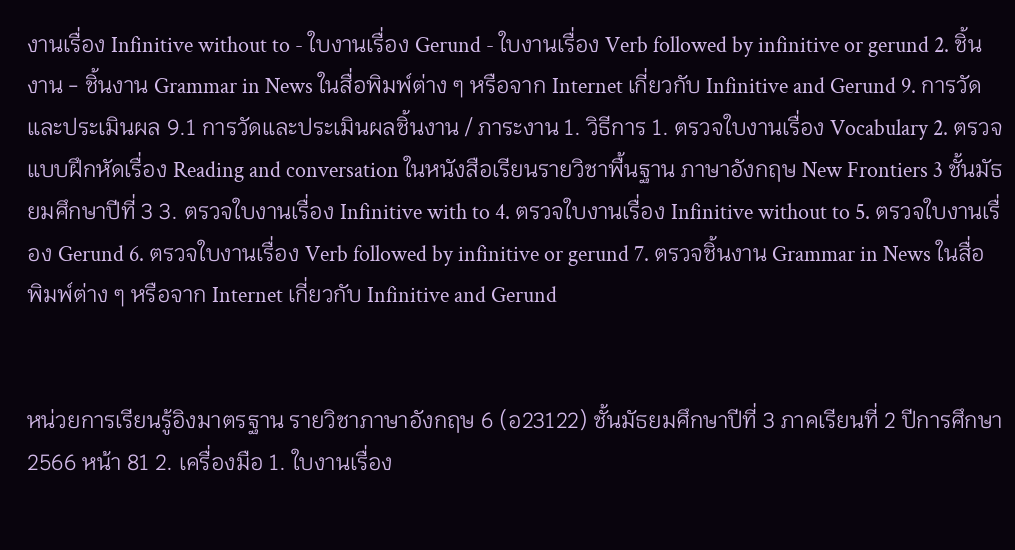งานเรื่อง Infinitive without to - ใบงานเรื่อง Gerund - ใบงานเรื่อง Verb followed by infinitive or gerund 2. ชิ้นงาน - ชิ้นงาน Grammar in News ในสื่อพิมพ์ต่าง ๆ หรือจาก Internet เกี่ยวกับ Infinitive and Gerund 9. การวัดและประเมินผล 9.1 การวัดและประเมินผลชิ้นงาน / ภาระงาน 1. วิธีการ 1. ตรวจใบงานเรื่อง Vocabulary 2. ตรวจแบบฝึกหัดเรื่อง Reading and conversation ในหนังสือเรียนรายวิชาพื้นฐาน ภาษาอังกฤษ New Frontiers 3 ชั้นมัธยมศึกษาปีที่ 3 3. ตรวจใบงานเรื่อง Infinitive with to 4. ตรวจใบงานเรื่อง Infinitive without to 5. ตรวจใบงานเรื่อง Gerund 6. ตรวจใบงานเรื่อง Verb followed by infinitive or gerund 7. ตรวจชิ้นงาน Grammar in News ในสื่อพิมพ์ต่าง ๆ หรือจาก Internet เกี่ยวกับ Infinitive and Gerund


หน่วยการเรียนรู้อิงมาตรฐาน รายวิชาภาษาอังกฤษ 6 (อ23122) ชั้นมัธยมศึกษาปีที่ 3 ภาคเรียนที่ 2 ปีการศึกษา 2566 หน้า 81 2. เครื่องมือ 1. ใบงานเรื่อง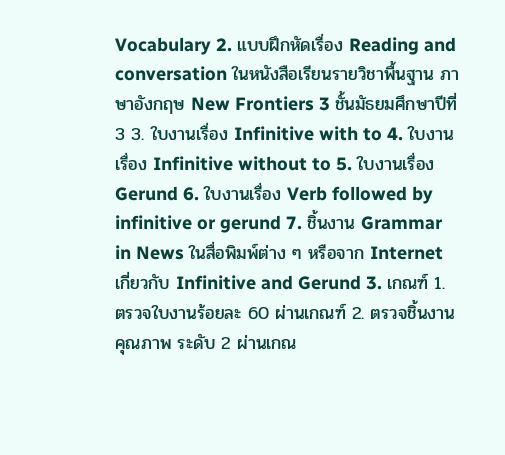Vocabulary 2. แบบฝึกหัดเรื่อง Reading and conversation ในหนังสือเรียนรายวิชาพื้นฐาน ภาษาอังกฤษ New Frontiers 3 ชั้นมัธยมศึกษาปีที่ 3 3. ใบงานเรื่อง Infinitive with to 4. ใบงานเรื่อง Infinitive without to 5. ใบงานเรื่อง Gerund 6. ใบงานเรื่อง Verb followed by infinitive or gerund 7. ชิ้นงาน Grammar in News ในสื่อพิมพ์ต่าง ๆ หรือจาก Internet เกี่ยวกับ Infinitive and Gerund 3. เกณฑ์ 1. ตรวจใบงานร้อยละ 60 ผ่านเกณฑ์ 2. ตรวจชิ้นงานคุณภาพ ระดับ 2 ผ่านเกณ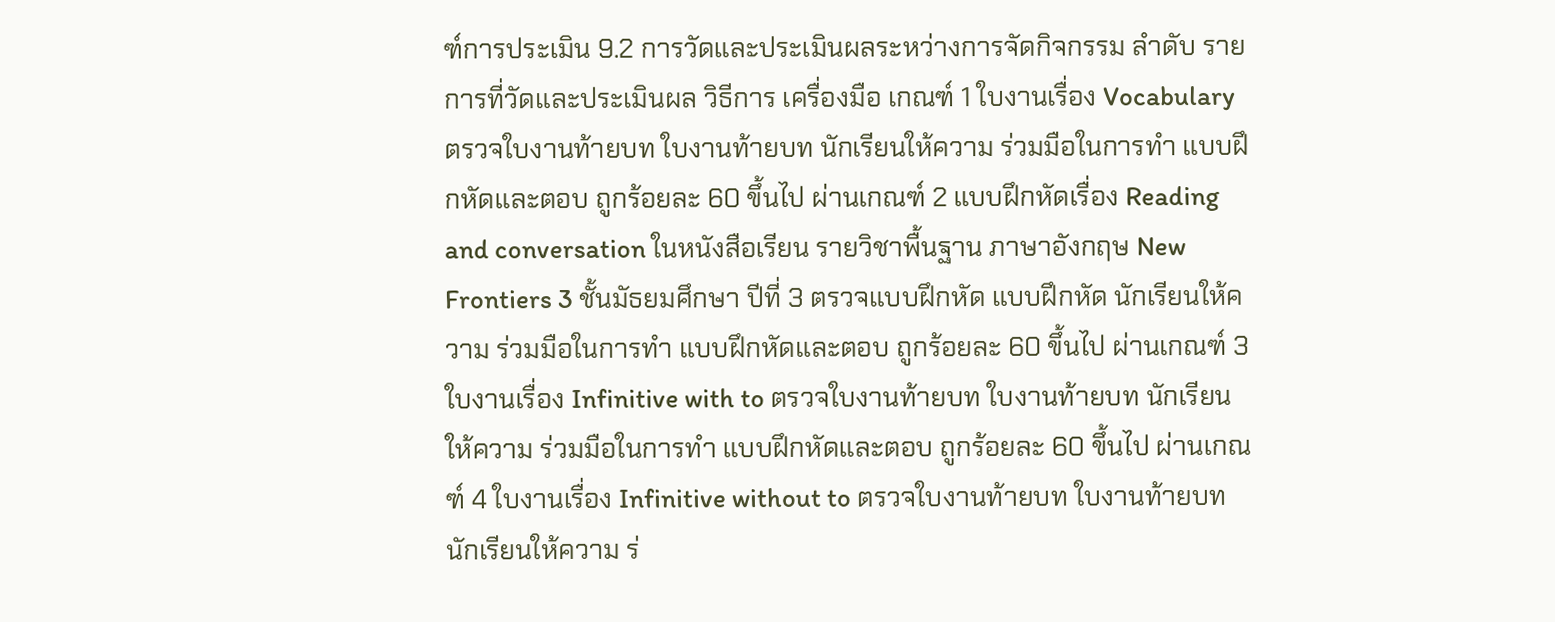ฑ์การประเมิน 9.2 การวัดและประเมินผลระหว่างการจัดกิจกรรม ลำดับ รายการที่วัดและประเมินผล วิธีการ เครื่องมือ เกณฑ์ 1 ใบงานเรื่อง Vocabulary ตรวจใบงานท้ายบท ใบงานท้ายบท นักเรียนให้ความ ร่วมมือในการทำ แบบฝึกหัดและตอบ ถูกร้อยละ 60 ขึ้นไป ผ่านเกณฑ์ 2 แบบฝึกหัดเรื่อง Reading and conversation ในหนังสือเรียน รายวิชาพื้นฐาน ภาษาอังกฤษ New Frontiers 3 ชั้นมัธยมศึกษา ปีที่ 3 ตรวจแบบฝึกหัด แบบฝึกหัด นักเรียนให้ความ ร่วมมือในการทำ แบบฝึกหัดและตอบ ถูกร้อยละ 60 ขึ้นไป ผ่านเกณฑ์ 3 ใบงานเรื่อง Infinitive with to ตรวจใบงานท้ายบท ใบงานท้ายบท นักเรียนให้ความ ร่วมมือในการทำ แบบฝึกหัดและตอบ ถูกร้อยละ 60 ขึ้นไป ผ่านเกณฑ์ 4 ใบงานเรื่อง Infinitive without to ตรวจใบงานท้ายบท ใบงานท้ายบท นักเรียนให้ความ ร่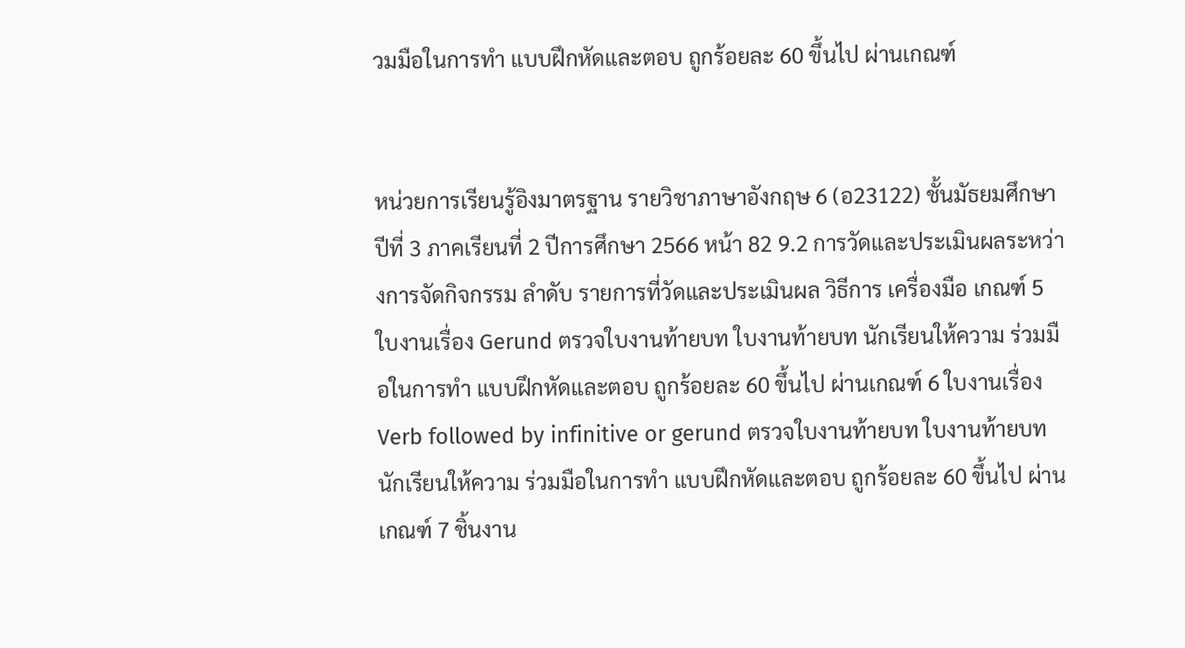วมมือในการทำ แบบฝึกหัดและตอบ ถูกร้อยละ 60 ขึ้นไป ผ่านเกณฑ์


หน่วยการเรียนรู้อิงมาตรฐาน รายวิชาภาษาอังกฤษ 6 (อ23122) ชั้นมัธยมศึกษาปีที่ 3 ภาคเรียนที่ 2 ปีการศึกษา 2566 หน้า 82 9.2 การวัดและประเมินผลระหว่างการจัดกิจกรรม ลำดับ รายการที่วัดและประเมินผล วิธีการ เครื่องมือ เกณฑ์ 5 ใบงานเรื่อง Gerund ตรวจใบงานท้ายบท ใบงานท้ายบท นักเรียนให้ความ ร่วมมือในการทำ แบบฝึกหัดและตอบ ถูกร้อยละ 60 ขึ้นไป ผ่านเกณฑ์ 6 ใบงานเรื่อง Verb followed by infinitive or gerund ตรวจใบงานท้ายบท ใบงานท้ายบท นักเรียนให้ความ ร่วมมือในการทำ แบบฝึกหัดและตอบ ถูกร้อยละ 60 ขึ้นไป ผ่านเกณฑ์ 7 ชิ้นงาน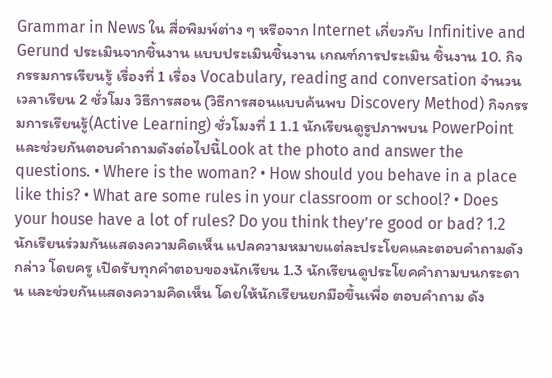Grammar in News ใน สื่อพิมพ์ต่าง ๆ หรือจาก Internet เกี่ยวกับ Infinitive and Gerund ประเมินจากชิ้นงาน แบบประเมินชิ้นงาน เกณฑ์การประเมิน ชิ้นงาน 10. กิจกรรมการเรียนรู้ เรื่องที่ 1 เรื่อง Vocabulary, reading and conversation จำนวนเวลาเรียน 2 ชั่วโมง วิธีการสอน (วิธีการสอนแบบค้นพบ Discovery Method) กิจกรรมการเรียนรู้(Active Learning) ชั่วโมงที่ 1 1.1 นักเรียนดูรูปภาพบน PowerPoint และช่วยกันตอบคำถามดังต่อไปนี้Look at the photo and answer the questions. • Where is the woman? • How should you behave in a place like this? • What are some rules in your classroom or school? • Does your house have a lot of rules? Do you think they’re good or bad? 1.2 นักเรียนร่วมกันแสดงความคิดเห็น แปลความหมายแต่ละประโยคและตอบคำถามดังกล่าว โดยครู เปิดรับทุกคำตอบของนักเรียน 1.3 นักเรียนดูประโยคคำถามบนกระดาน และช่วยกันแสดงความคิดเห็น โดยให้นักเรียนยกมือขึ้นเพื่อ ตอบคำถาม ดัง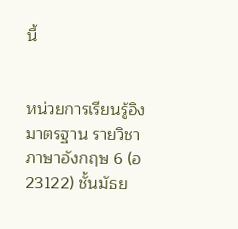นี้


หน่วยการเรียนรู้อิงมาตรฐาน รายวิชาภาษาอังกฤษ 6 (อ23122) ชั้นมัธย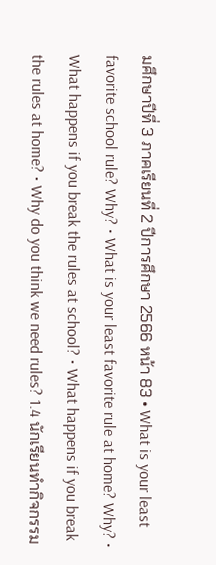มศึกษาปีที่ 3 ภาคเรียนที่ 2 ปีการศึกษา 2566 หน้า 83 • What is your least favorite school rule? Why? • What is your least favorite rule at home? Why? • What happens if you break the rules at school? • What happens if you break the rules at home? • Why do you think we need rules? 1.4 นักเรียนทำกิจกรรม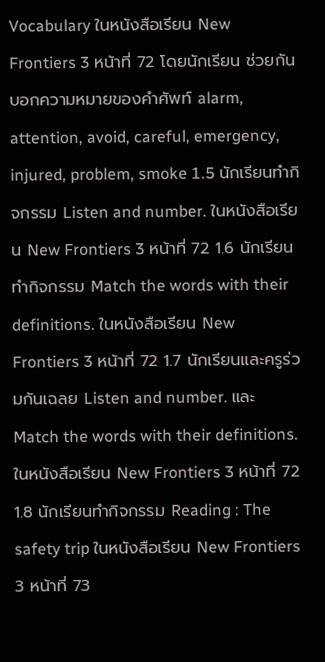Vocabulary ในหนังสือเรียน New Frontiers 3 หน้าที่ 72 โดยนักเรียน ช่วยกันบอกความหมายของคำศัพท์ alarm, attention, avoid, careful, emergency, injured, problem, smoke 1.5 นักเรียนทำกิจกรรม Listen and number. ในหนังสือเรียน New Frontiers 3 หน้าที่ 72 1.6 นักเรียนทำกิจกรรม Match the words with their definitions. ในหนังสือเรียน New Frontiers 3 หน้าที่ 72 1.7 นักเรียนและครูร่วมกันเฉลย Listen and number. และ Match the words with their definitions. ในหนังสือเรียน New Frontiers 3 หน้าที่ 72 1.8 นักเรียนทำกิจกรรม Reading : The safety trip ในหนังสือเรียน New Frontiers 3 หน้าที่ 73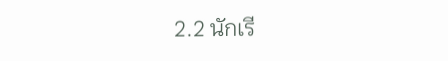2.2 นักเรี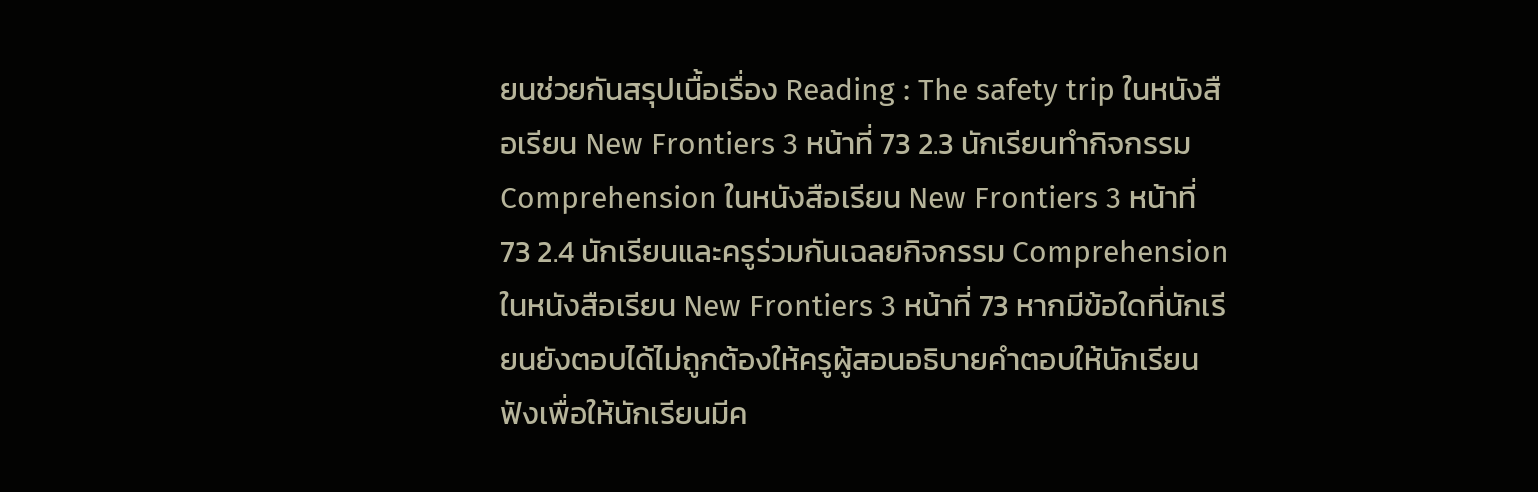ยนช่วยกันสรุปเนื้อเรื่อง Reading : The safety trip ในหนังสือเรียน New Frontiers 3 หน้าที่ 73 2.3 นักเรียนทำกิจกรรม Comprehension ในหนังสือเรียน New Frontiers 3 หน้าที่ 73 2.4 นักเรียนและครูร่วมกันเฉลยกิจกรรม Comprehension ในหนังสือเรียน New Frontiers 3 หน้าที่ 73 หากมีข้อใดที่นักเรียนยังตอบได้ไม่ถูกต้องให้ครูผู้สอนอธิบายคำตอบให้นักเรียนฟังเพื่อให้นักเรียนมีค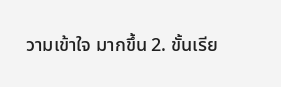วามเข้าใจ มากขึ้น 2. ขั้นเรีย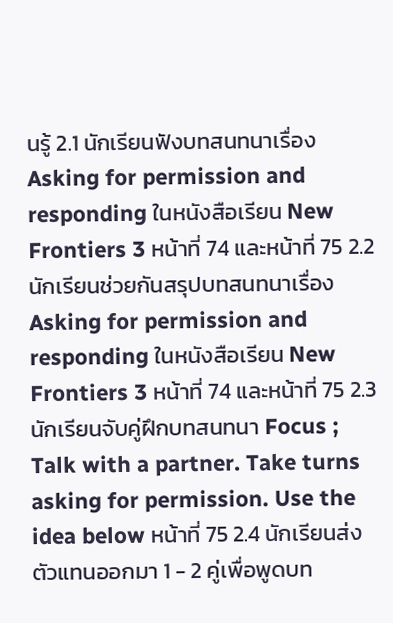นรู้ 2.1 นักเรียนฟังบทสนทนาเรื่อง Asking for permission and responding ในหนังสือเรียน New Frontiers 3 หน้าที่ 74 และหน้าที่ 75 2.2 นักเรียนช่วยกันสรุปบทสนทนาเรื่อง Asking for permission and responding ในหนังสือเรียน New Frontiers 3 หน้าที่ 74 และหน้าที่ 75 2.3 นักเรียนจับคู่ฝึกบทสนทนา Focus ; Talk with a partner. Take turns asking for permission. Use the idea below หน้าที่ 75 2.4 นักเรียนส่งตัวแทนออกมา 1 - 2 คู่เพื่อพูดบท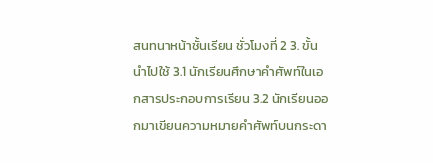สนทนาหน้าชั้นเรียน ชั่วโมงที่ 2 3. ขั้นนำไปใช้ 3.1 นักเรียนศึกษาคำศัพท์ในเอกสารประกอบการเรียน 3.2 นักเรียนออกมาเขียนความหมายคำศัพท์บนกระดา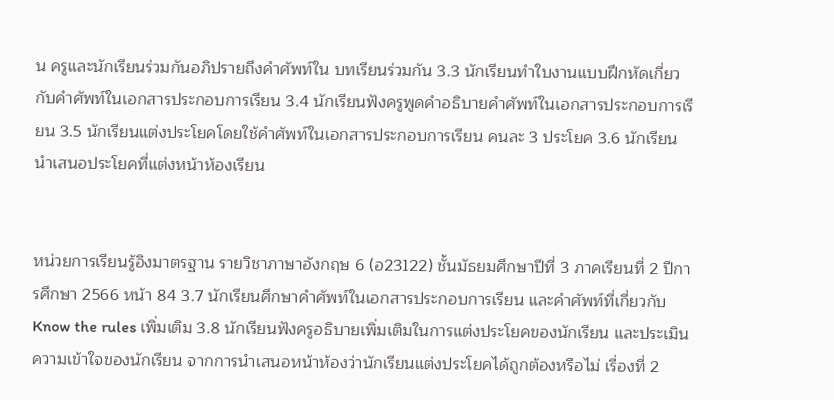น ครูและนักเรียนร่วมกันอภิปรายถึงคำศัพท์ใน บทเรียนร่วมกัน 3.3 นักเรียนทำใบงานแบบฝึกหัดเกี่ยวกับคำศัพท์ในเอกสารประกอบการเรียน 3.4 นักเรียนฟังครูพูดคำอธิบายคำศัพท์ในเอกสารประกอบการเรียน 3.5 นักเรียนแต่งประโยคโดยใช้คำศัพท์ในเอกสารประกอบการเรียน คนละ 3 ประโยค 3.6 นักเรียนนำเสนอประโยคที่แต่งหน้าห้องเรียน


หน่วยการเรียนรู้อิงมาตรฐาน รายวิชาภาษาอังกฤษ 6 (อ23122) ชั้นมัธยมศึกษาปีที่ 3 ภาคเรียนที่ 2 ปีการศึกษา 2566 หน้า 84 3.7 นักเรียนศึกษาคำศัพท์ในเอกสารประกอบการเรียน และคำศัพท์ที่เกี่ยวกับ Know the rules เพิ่มเติม 3.8 นักเรียนฟังครูอธิบายเพิ่มเติมในการแต่งประโยคของนักเรียน และประเมินความเข้าใจของนักเรียน จากการนำเสนอหน้าห้องว่านักเรียนแต่งประโยคได้ถูกต้องหรือไม่ เรื่องที่ 2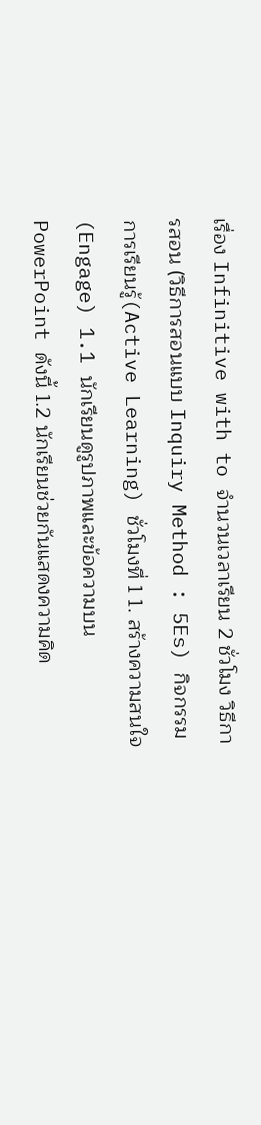เรื่อง Infinitive with to จำนวนเวลาเรียน 2 ชั่วโมง วิธีการสอน (วิธีการสอนแบบ Inquiry Method : 5Es) กิจกรรมการเรียนรู้(Active Learning) ชั่วโมงที่ 1 1. สร้างความสนใจ (Engage) 1.1 นักเรียนดูรูปภาพและข้อความบน PowerPoint ดังนี้ 1.2 นักเรียนช่วยกันแสดงความคิด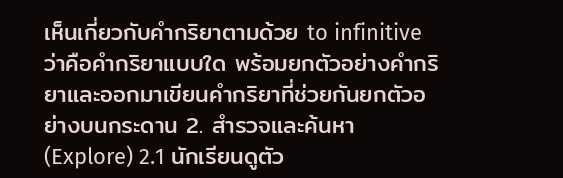เห็นเกี่ยวกับคำกริยาตามด้วย to infinitive ว่าคือคำกริยาแบบใด พร้อมยกตัวอย่างคำกริยาและออกมาเขียนคำกริยาที่ช่วยกันยกตัวอย่างบนกระดาน 2. สำรวจและค้นหา (Explore) 2.1 นักเรียนดูตัว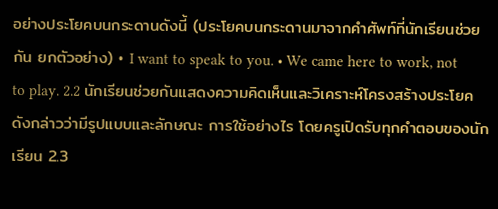อย่างประโยคบนกระดานดังนี้ (ประโยคบนกระดานมาจากคำศัพท์ที่นักเรียนช่วยกัน ยกตัวอย่าง) • I want to speak to you. • We came here to work, not to play. 2.2 นักเรียนช่วยกันแสดงความคิดเห็นและวิเคราะห์โครงสร้างประโยคดังกล่าวว่ามีรูปแบบและลักษณะ การใช้อย่างไร โดยครูเปิดรับทุกคำตอบของนักเรียน 2.3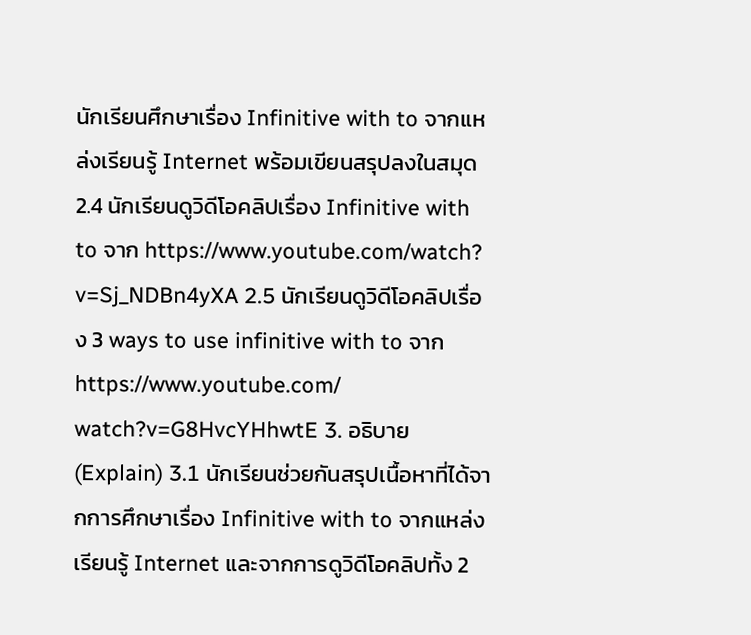นักเรียนศึกษาเรื่อง Infinitive with to จากแหล่งเรียนรู้ Internet พร้อมเขียนสรุปลงในสมุด 2.4 นักเรียนดูวิดีโอคลิปเรื่อง Infinitive with to จาก https://www.youtube.com/watch? v=Sj_NDBn4yXA 2.5 นักเรียนดูวิดีโอคลิปเรื่อง 3 ways to use infinitive with to จาก https://www.youtube.com/ watch?v=G8HvcYHhwtE 3. อธิบาย (Explain) 3.1 นักเรียนช่วยกันสรุปเนื้อหาที่ได้จากการศึกษาเรื่อง Infinitive with to จากแหล่งเรียนรู้ Internet และจากการดูวิดีโอคลิปทั้ง 2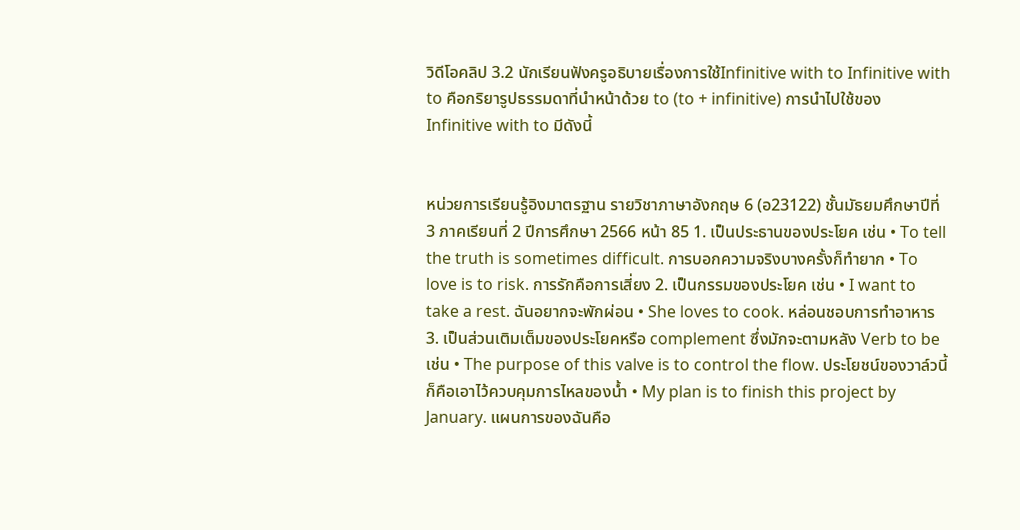วิดีโอคลิป 3.2 นักเรียนฟังครูอธิบายเรื่องการใช้Infinitive with to Infinitive with to คือกริยารูปธรรมดาที่นำหน้าด้วย to (to + infinitive) การนำไปใช้ของ Infinitive with to มีดังนี้


หน่วยการเรียนรู้อิงมาตรฐาน รายวิชาภาษาอังกฤษ 6 (อ23122) ชั้นมัธยมศึกษาปีที่ 3 ภาคเรียนที่ 2 ปีการศึกษา 2566 หน้า 85 1. เป็นประธานของประโยค เช่น • To tell the truth is sometimes difficult. การบอกความจริงบางครั้งก็ทำยาก • To love is to risk. การรักคือการเสี่ยง 2. เป็นกรรมของประโยค เช่น • I want to take a rest. ฉันอยากจะพักผ่อน • She loves to cook. หล่อนชอบการทำอาหาร 3. เป็นส่วนเติมเต็มของประโยคหรือ complement ซึ่งมักจะตามหลัง Verb to be เช่น • The purpose of this valve is to control the flow. ประโยชน์ของวาล์วนี้ก็คือเอาไว้ควบคุมการไหลของน้ำ • My plan is to finish this project by January. แผนการของฉันคือ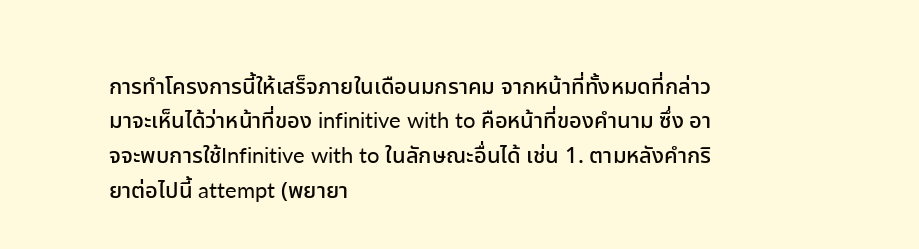การทำโครงการนี้ให้เสร็จภายในเดือนมกราคม จากหน้าที่ทั้งหมดที่กล่าวมาจะเห็นได้ว่าหน้าที่ของ infinitive with to คือหน้าที่ของคำนาม ซึ่ง อาจจะพบการใช้Infinitive with to ในลักษณะอื่นได้ เช่น 1. ตามหลังคำกริยาต่อไปนี้ attempt (พยายา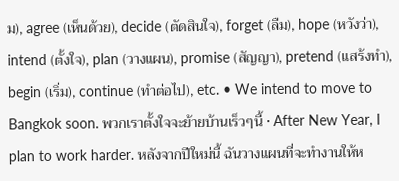ม), agree (เห็นด้วย), decide (ตัดสินใจ), forget (ลืม), hope (หวังว่า), intend (ตั้งใจ), plan (วางแผน), promise (สัญญา), pretend (แสร้งทำ), begin (เริ่ม), continue (ทำต่อไป), etc. • We intend to move to Bangkok soon. พวกเราตั้งใจจะย้ายบ้านเร็วๆนี้ • After New Year, I plan to work harder. หลังจากปีใหม่นี้ ฉันวางแผนที่จะทำงานให้ห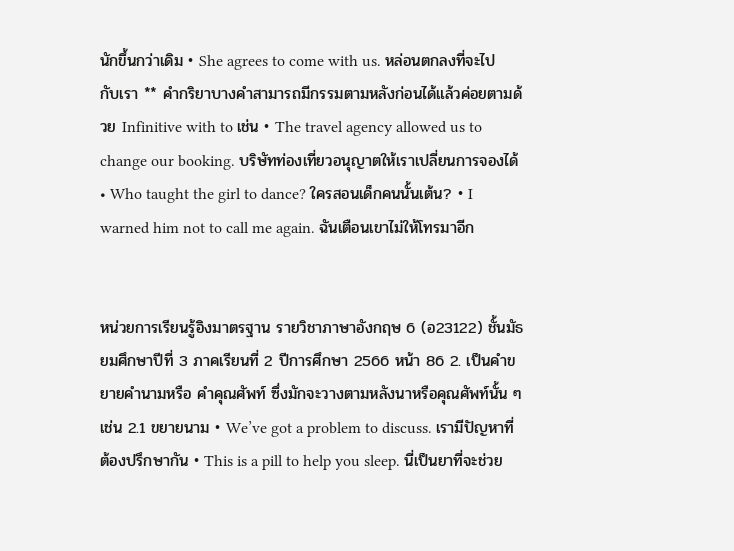นักขึ้นกว่าเดิม • She agrees to come with us. หล่อนตกลงที่จะไปกับเรา ** คำกริยาบางคำสามารถมีกรรมตามหลังก่อนได้แล้วค่อยตามด้วย Infinitive with to เช่น • The travel agency allowed us to change our booking. บริษัทท่องเที่ยวอนุญาตให้เราเปลี่ยนการจองได้ • Who taught the girl to dance? ใครสอนเด็กคนนั้นเต้น? • I warned him not to call me again. ฉันเตือนเขาไม่ให้โทรมาอีก


หน่วยการเรียนรู้อิงมาตรฐาน รายวิชาภาษาอังกฤษ 6 (อ23122) ชั้นมัธยมศึกษาปีที่ 3 ภาคเรียนที่ 2 ปีการศึกษา 2566 หน้า 86 2. เป็นคำขยายคำนามหรือ คำคุณศัพท์ ซึ่งมักจะวางตามหลังนาหรือคุณศัพท์นั้น ๆ เช่น 2.1 ขยายนาม • We’ve got a problem to discuss. เรามีปัญหาที่ต้องปรึกษากัน • This is a pill to help you sleep. นี่เป็นยาที่จะช่วย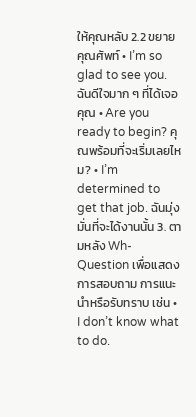ให้คุณหลับ 2.2 ขยายคุณศัพท์ • I’m so glad to see you. ฉันดีใจมาก ๆ ที่ได้เจอคุณ • Are you ready to begin? คุณพร้อมที่จะเริ่มเลยไหม? • I’m determined to get that job. ฉันมุ่งมั่นที่จะได้งานนั้น 3. ตามหลัง Wh-Question เพื่อแสดงการสอบถาม การแนะนำหรือรับทราบ เช่น • I don’t know what to do.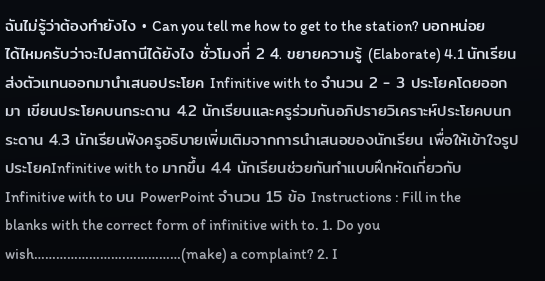ฉันไม่รู้ว่าต้องทำยังไง • Can you tell me how to get to the station? บอกหน่อยได้ไหมครับว่าจะไปสถานีได้ยังไง ชั่วโมงที่ 2 4. ขยายความรู้ (Elaborate) 4.1 นักเรียนส่งตัวแทนออกมานำเสนอประโยค Infinitive with to จำนวน 2 - 3 ประโยคโดยออกมา เขียนประโยคบนกระดาน 4.2 นักเรียนและครูร่วมกันอภิปรายวิเคราะห์ประโยคบนกระดาน 4.3 นักเรียนฟังครูอธิบายเพิ่มเติมจากการนำเสนอของนักเรียน เพื่อให้เข้าใจรูปประโยคInfinitive with to มากขึ้น 4.4 นักเรียนช่วยกันทำแบบฝึกหัดเกี่ยวกับ Infinitive with to บน PowerPoint จำนวน 15 ข้อ Instructions : Fill in the blanks with the correct form of infinitive with to. 1. Do you wish…………………….……………(make) a complaint? 2. I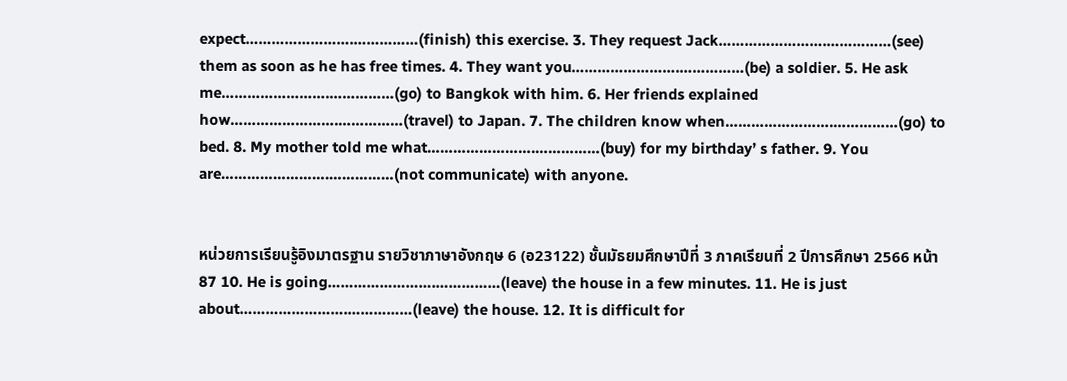expect…………………….……………(finish) this exercise. 3. They request Jack…………………….……………(see) them as soon as he has free times. 4. They want you…………………….……………(be) a soldier. 5. He ask me…………………….……………(go) to Bangkok with him. 6. Her friends explained how…………………….……………(travel) to Japan. 7. The children know when…………………….……………(go) to bed. 8. My mother told me what…………………….……………(buy) for my birthday’ s father. 9. You are…………………….……………(not communicate) with anyone.


หน่วยการเรียนรู้อิงมาตรฐาน รายวิชาภาษาอังกฤษ 6 (อ23122) ชั้นมัธยมศึกษาปีที่ 3 ภาคเรียนที่ 2 ปีการศึกษา 2566 หน้า 87 10. He is going…………………….……………(leave) the house in a few minutes. 11. He is just about…………………….……………(leave) the house. 12. It is difficult for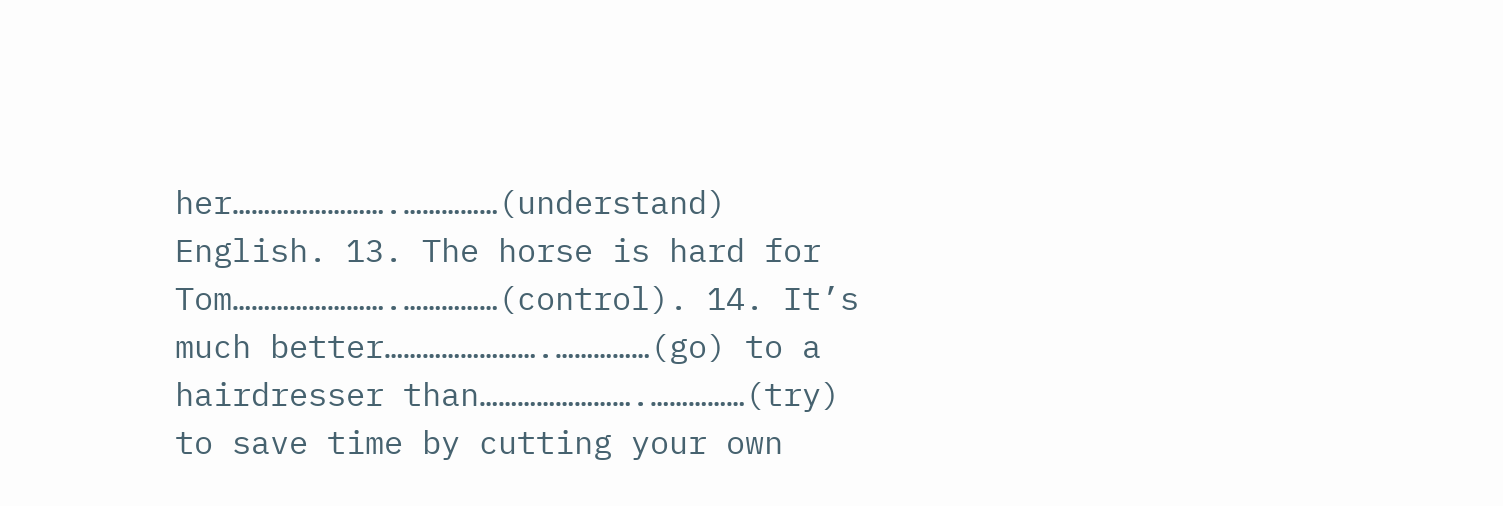her…………………….……………(understand) English. 13. The horse is hard for Tom…………………….……………(control). 14. It’s much better…………………….……………(go) to a hairdresser than…………………….……………(try) to save time by cutting your own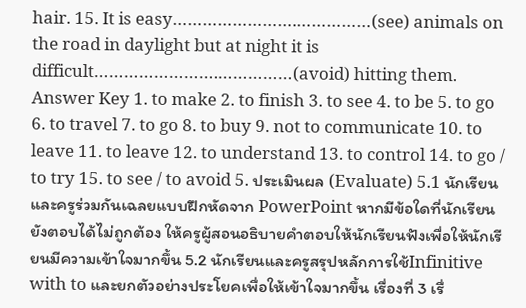hair. 15. It is easy…………………….……………(see) animals on the road in daylight but at night it is difficult…………………….……………(avoid) hitting them. Answer Key 1. to make 2. to finish 3. to see 4. to be 5. to go 6. to travel 7. to go 8. to buy 9. not to communicate 10. to leave 11. to leave 12. to understand 13. to control 14. to go / to try 15. to see / to avoid 5. ประเมินผล (Evaluate) 5.1 นักเรียนและครูร่วมกันเฉลยแบบฝึกหัดจาก PowerPoint หากมีข้อใดที่นักเรียนยังตอบได้ไม่ถูกต้อง ให้ครูผู้สอนอธิบายคำตอบให้นักเรียนฟังเพื่อให้นักเรียนมีความเข้าใจมากขึ้น 5.2 นักเรียนและครูสรุปหลักการใช้Infinitive with to และยกตัวอย่างประโยคเพื่อให้เข้าใจมากขึ้น เรื่องที่ 3 เรื่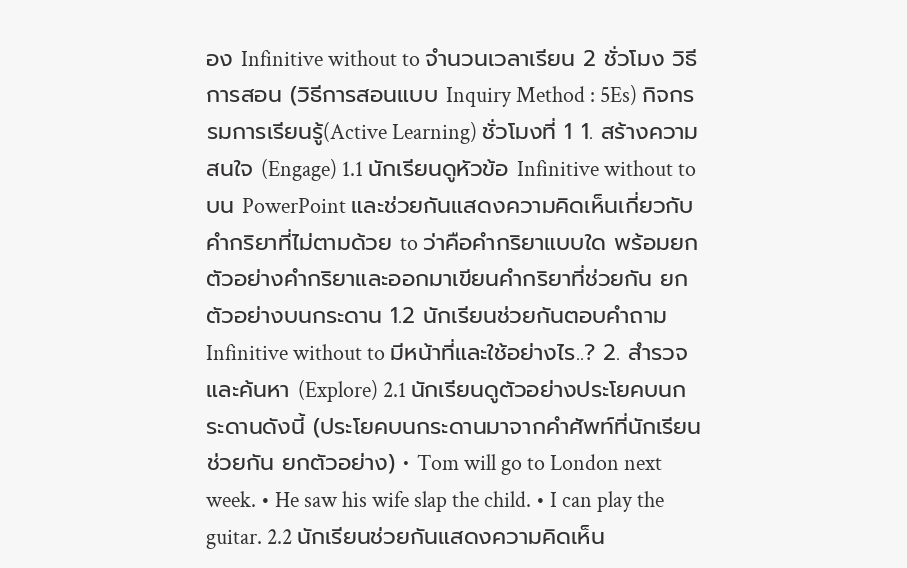อง Infinitive without to จำนวนเวลาเรียน 2 ชั่วโมง วิธีการสอน (วิธีการสอนแบบ Inquiry Method : 5Es) กิจกรรมการเรียนรู้(Active Learning) ชั่วโมงที่ 1 1. สร้างความสนใจ (Engage) 1.1 นักเรียนดูหัวข้อ Infinitive without to บน PowerPoint และช่วยกันแสดงความคิดเห็นเกี่ยวกับ คำกริยาที่ไม่ตามด้วย to ว่าคือคำกริยาแบบใด พร้อมยกตัวอย่างคำกริยาและออกมาเขียนคำกริยาที่ช่วยกัน ยกตัวอย่างบนกระดาน 1.2 นักเรียนช่วยกันตอบคำถาม Infinitive without to มีหน้าที่และใช้อย่างไร..? 2. สำรวจและค้นหา (Explore) 2.1 นักเรียนดูตัวอย่างประโยคบนกระดานดังนี้ (ประโยคบนกระดานมาจากคำศัพท์ที่นักเรียนช่วยกัน ยกตัวอย่าง) • Tom will go to London next week. • He saw his wife slap the child. • I can play the guitar. 2.2 นักเรียนช่วยกันแสดงความคิดเห็น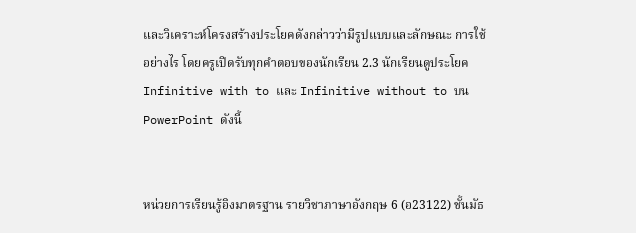และวิเคราะห์โครงสร้างประโยคดังกล่าวว่ามีรูปแบบและลักษณะ การใช้อย่างไร โดยครูเปิดรับทุกคำตอบของนักเรียน 2.3 นักเรียนดูประโยคInfinitive with to และ Infinitive without to บน PowerPoint ดังนี้


หน่วยการเรียนรู้อิงมาตรฐาน รายวิชาภาษาอังกฤษ 6 (อ23122) ชั้นมัธ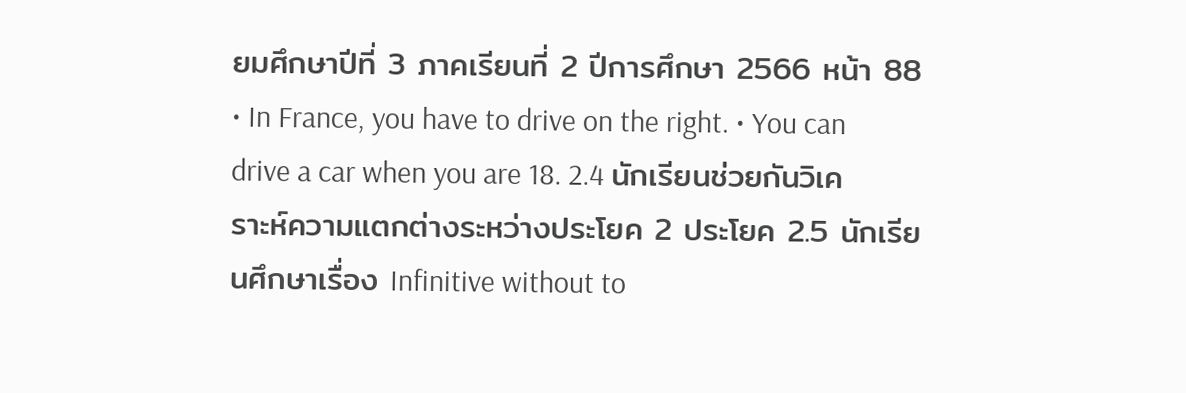ยมศึกษาปีที่ 3 ภาคเรียนที่ 2 ปีการศึกษา 2566 หน้า 88 • In France, you have to drive on the right. • You can drive a car when you are 18. 2.4 นักเรียนช่วยกันวิเคราะห์ความแตกต่างระหว่างประโยค 2 ประโยค 2.5 นักเรียนศึกษาเรื่อง Infinitive without to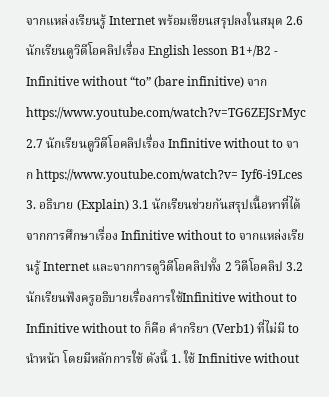จากแหล่งเรียนรู้ Internet พร้อมเขียนสรุปลงในสมุด 2.6 นักเรียนดูวิดีโอคลิปเรื่อง English lesson B1+/B2 - Infinitive without “to” (bare infinitive) จาก https://www.youtube.com/watch?v=TG6ZEJSrMyc 2.7 นักเรียนดูวิดีโอคลิปเรื่อง Infinitive without to จาก https://www.youtube.com/watch?v= Iyf6-i9Lces 3. อธิบาย (Explain) 3.1 นักเรียนช่วยกันสรุปเนื้อหาที่ได้จากการศึกษาเรื่อง Infinitive without to จากแหล่งเรียนรู้ Internet และจากการดูวิดีโอคลิปทั้ง 2 วิดีโอคลิป 3.2 นักเรียนฟังครูอธิบายเรื่องการใช้Infinitive without to Infinitive without to ก็คือ คำกริยา (Verb1) ที่ไม่มี to นำหน้า โดยมีหลักการใช้ ดังนี้ 1. ใช้ Infinitive without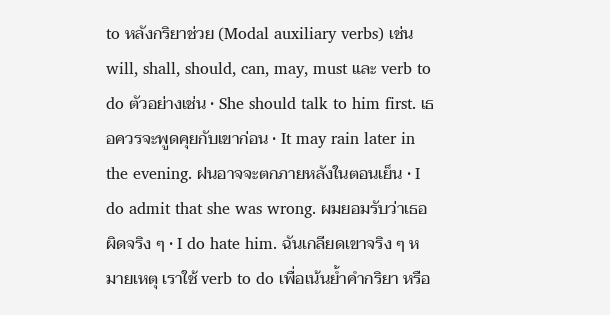to หลังกริยาช่วย (Modal auxiliary verbs) เช่น will, shall, should, can, may, must และ verb to do ตัวอย่างเช่น • She should talk to him first. เธอควรจะพูดคุยกับเขาก่อน • It may rain later in the evening. ฝนอาจจะตกภายหลังในตอนเย็น • I do admit that she was wrong. ผมยอมรับว่าเธอผิดจริง ๆ • I do hate him. ฉันเกลียดเขาจริง ๆ หมายเหตุ เราใช้ verb to do เพื่อเน้นย้ำคำกริยา หรือ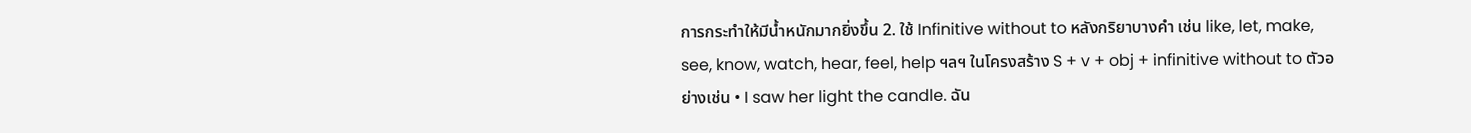การกระทำให้มีน้ำหนักมากยิ่งขึ้น 2. ใช้ Infinitive without to หลังกริยาบางคำ เช่น like, let, make, see, know, watch, hear, feel, help ฯลฯ ในโครงสร้าง S + v + obj + infinitive without to ตัวอย่างเช่น • I saw her light the candle. ฉัน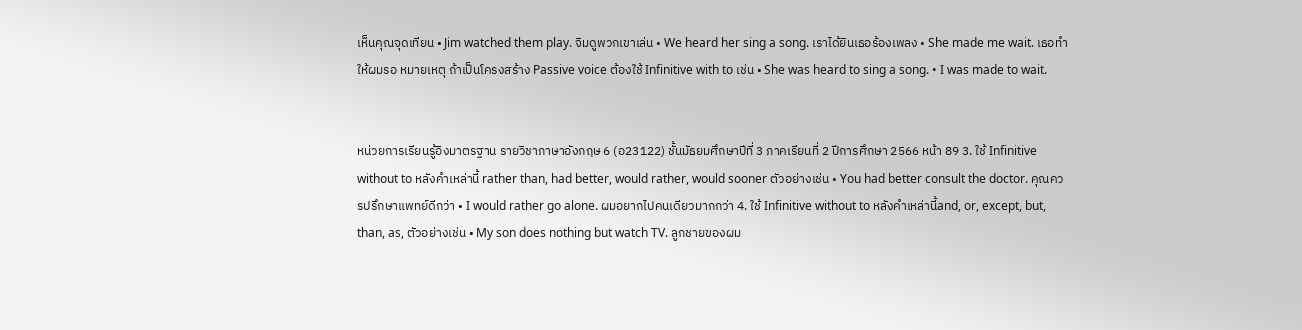เห็นคุณจุดเทียน • Jim watched them play. จิมดูพวกเขาเล่น • We heard her sing a song. เราได้ยินเธอร้องเพลง • She made me wait. เธอทำให้ผมรอ หมายเหตุ ถ้าเป็นโครงสร้าง Passive voice ต้องใช้ Infinitive with to เช่น • She was heard to sing a song. • I was made to wait.


หน่วยการเรียนรู้อิงมาตรฐาน รายวิชาภาษาอังกฤษ 6 (อ23122) ชั้นมัธยมศึกษาปีที่ 3 ภาคเรียนที่ 2 ปีการศึกษา 2566 หน้า 89 3. ใช้ Infinitive without to หลังคำเหล่านี้ rather than, had better, would rather, would sooner ตัวอย่างเช่น • You had better consult the doctor. คุณควรปรึกษาแพทย์ดีกว่า • I would rather go alone. ผมอยากไปคนเดียวมากกว่า 4. ใช้ Infinitive without to หลังคำเหล่านี้and, or, except, but, than, as, ตัวอย่างเช่น • My son does nothing but watch TV. ลูกชายของผม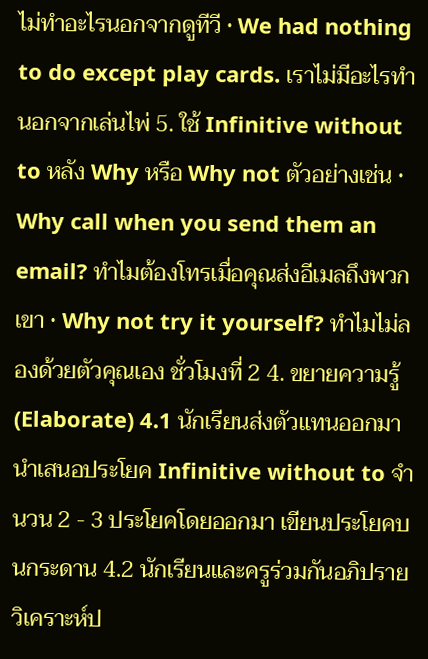ไม่ทำอะไรนอกจากดูทีวี • We had nothing to do except play cards. เราไม่มีอะไรทำนอกจากเล่นไพ่ 5. ใช้ Infinitive without to หลัง Why หรือ Why not ตัวอย่างเช่น • Why call when you send them an email? ทำไมต้องโทรเมื่อคุณส่งอีเมลถึงพวกเขา • Why not try it yourself? ทำไมไม่ลองด้วยตัวคุณเอง ชั่วโมงที่ 2 4. ขยายความรู้ (Elaborate) 4.1 นักเรียนส่งตัวแทนออกมานำเสนอประโยค Infinitive without to จำนวน 2 - 3 ประโยคโดยออกมา เขียนประโยคบนกระดาน 4.2 นักเรียนและครูร่วมกันอภิปรายวิเคราะห์ป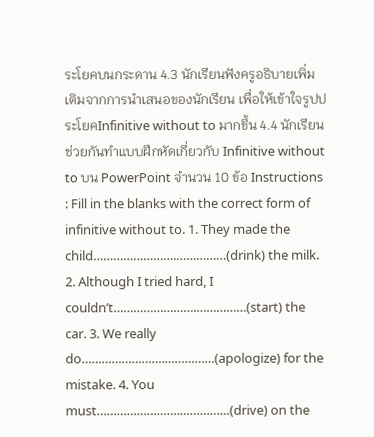ระโยคบนกระดาน 4.3 นักเรียนฟังครูอธิบายเพิ่มเติมจากการนำเสนอของนักเรียน เพื่อให้เข้าใจรูปประโยคInfinitive without to มากขึ้น 4.4 นักเรียนช่วยกันทำแบบฝึกหัดเกี่ยวกับ Infinitive without to บน PowerPoint จำนวน 10 ข้อ Instructions : Fill in the blanks with the correct form of infinitive without to. 1. They made the child…………………….……………(drink) the milk. 2. Although I tried hard, I couldn’t…………………….……………(start) the car. 3. We really do…………………….……………(apologize) for the mistake. 4. You must…………………….……………(drive) on the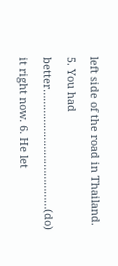left side of the road in Thailand. 5. You had better…………………….……………(do) it right now. 6. He let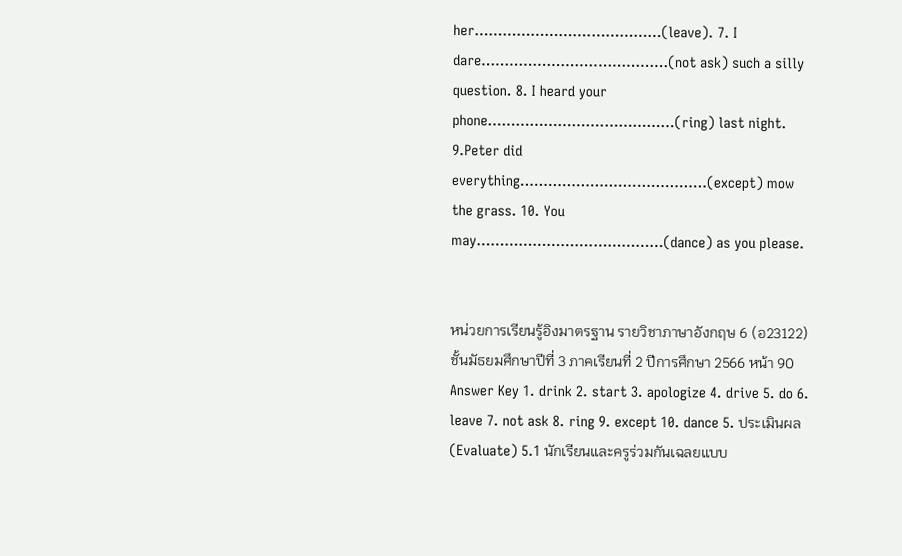her…………………….……………(leave). 7. I dare…………………….……………(not ask) such a silly question. 8. I heard your phone…………………….……………(ring) last night. 9.Peter did everything…………………….……………(except) mow the grass. 10. You may…………………….……………(dance) as you please.


หน่วยการเรียนรู้อิงมาตรฐาน รายวิชาภาษาอังกฤษ 6 (อ23122) ชั้นมัธยมศึกษาปีที่ 3 ภาคเรียนที่ 2 ปีการศึกษา 2566 หน้า 90 Answer Key 1. drink 2. start 3. apologize 4. drive 5. do 6. leave 7. not ask 8. ring 9. except 10. dance 5. ประเมินผล (Evaluate) 5.1 นักเรียนและครูร่วมกันเฉลยแบบ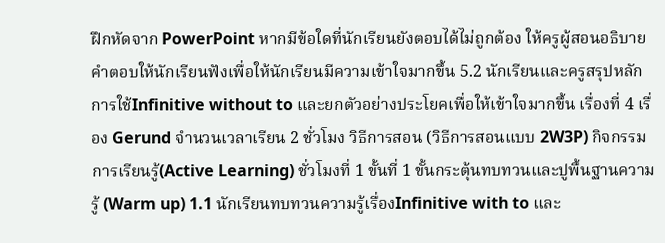ฝึกหัดจาก PowerPoint หากมีข้อใดที่นักเรียนยังตอบได้ไม่ถูกต้อง ให้ครูผู้สอนอธิบายคำตอบให้นักเรียนฟังเพื่อให้นักเรียนมีความเข้าใจมากขึ้น 5.2 นักเรียนและครูสรุปหลักการใช้Infinitive without to และยกตัวอย่างประโยคเพื่อให้เข้าใจมากขึ้น เรื่องที่ 4 เรื่อง Gerund จำนวนเวลาเรียน 2 ชั่วโมง วิธีการสอน (วิธีการสอนแบบ 2W3P) กิจกรรมการเรียนรู้(Active Learning) ชั่วโมงที่ 1 ขั้นที่ 1 ขั้นกระตุ้นทบทวนและปูพื้นฐานความรู้ (Warm up) 1.1 นักเรียนทบทวนความรู้เรื่องInfinitive with to และ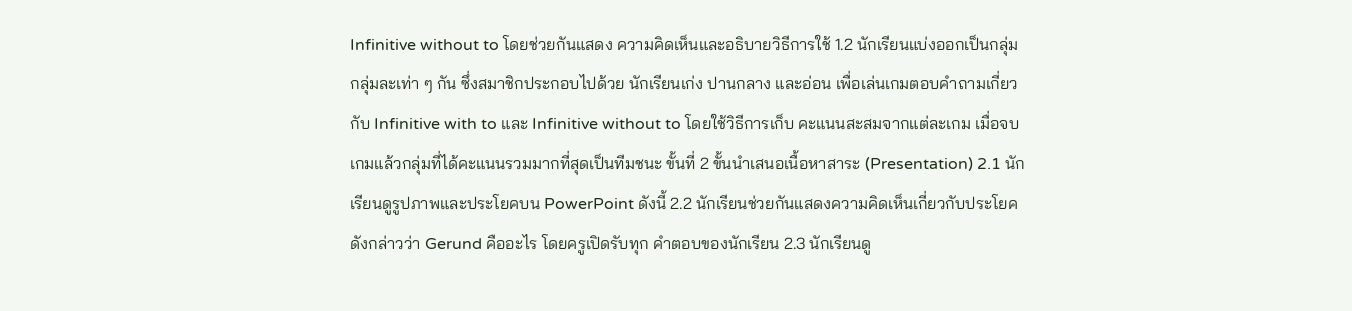Infinitive without to โดยช่วยกันแสดง ความคิดเห็นและอธิบายวิธีการใช้ 1.2 นักเรียนแบ่งออกเป็นกลุ่ม กลุ่มละเท่า ๆ กัน ซึ่งสมาชิกประกอบไปด้วย นักเรียนเก่ง ปานกลาง และอ่อน เพื่อเล่นเกมตอบคำถามเกี่ยวกับ Infinitive with to และ Infinitive without to โดยใช้วิธีการเก็บ คะแนนสะสมจากแต่ละเกม เมื่อจบเกมแล้วกลุ่มที่ได้คะแนนรวมมากที่สุดเป็นทีมชนะ ขั้นที่ 2 ขั้นนำเสนอเนื้อหาสาระ (Presentation) 2.1 นักเรียนดูรูปภาพและประโยคบน PowerPoint ดังนี้ 2.2 นักเรียนช่วยกันแสดงความคิดเห็นเกี่ยวกับประโยคดังกล่าวว่า Gerund คืออะไร โดยครูเปิดรับทุก คำตอบของนักเรียน 2.3 นักเรียนดู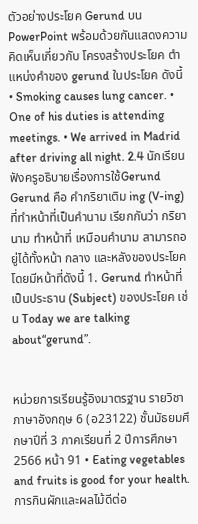ตัวอย่างประโยค Gerund บน PowerPoint พร้อมด้วยกันแสดงความคิดเห็นเกี่ยวกับ โครงสร้างประโยค ตำแหน่งคำของ gerund ในประโยค ดังนี้ • Smoking causes lung cancer. • One of his duties is attending meetings. • We arrived in Madrid after driving all night. 2.4 นักเรียนฟังครูอธิบายเรื่องการใช้Gerund Gerund คือ คำกริยาเติม ing (V-ing) ที่ทำหน้าที่เป็นคำนาม เรียกกันว่า กริยานาม ทำหน้าที่ เหมือนคำนาม สามารถอยู่ได้ทั้งหน้า กลาง และหลังของประโยค โดยมีหน้าที่ดังนี้ 1. Gerund ทำหน้าที่เป็นประธาน (Subject) ของประโยค เช่น Today we are talking about“gerund”.


หน่วยการเรียนรู้อิงมาตรฐาน รายวิชาภาษาอังกฤษ 6 (อ23122) ชั้นมัธยมศึกษาปีที่ 3 ภาคเรียนที่ 2 ปีการศึกษา 2566 หน้า 91 • Eating vegetables and fruits is good for your health. การกินผักและผลไม้ดีต่อ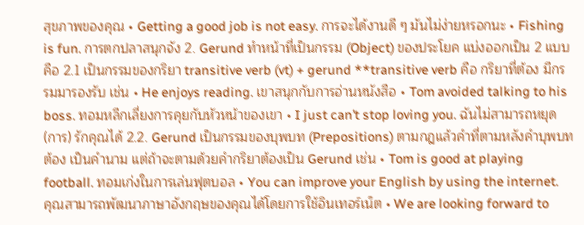สุขภาพของคุณ • Getting a good job is not easy. การจะได้งานดี ๆ มันไม่ง่ายหรอกนะ • Fishing is fun. การตกปลาสนุกจัง 2. Gerund ทำหน้าที่เป็นกรรม (Object) ของประโยค แบ่งออกเป็น 2 แบบ คือ 2.1 เป็นกรรมของกริยา transitive verb (vt) + gerund **transitive verb คือ กริยาที่ต้อง มีกรรมมารองรับ เช่น • He enjoys reading. เขาสนุกกับการอ่านหนังสือ • Tom avoided talking to his boss. ทอมหลีกเลี่ยงการคุยกับหัวหน้าของเขา • I just can’t stop loving you. ฉันไม่สามารถหยุด (การ) รักคุณได้ 2.2. Gerund เป็นกรรมของบุพบท (Prepositions) ตามกฎแล้วคำที่ตามหลังคำบุพบทต้อง เป็นคำนาม แต่ถ้าจะตามด้วยคำกริยาต้องเป็น Gerund เช่น • Tom is good at playing football. ทอมเก่งในการเล่นฟุตบอล • You can improve your English by using the internet. คุณสามารถพัฒนาภาษาอังกฤษของคุณได้โดยการใช้อินเทอร์เน็ต • We are looking forward to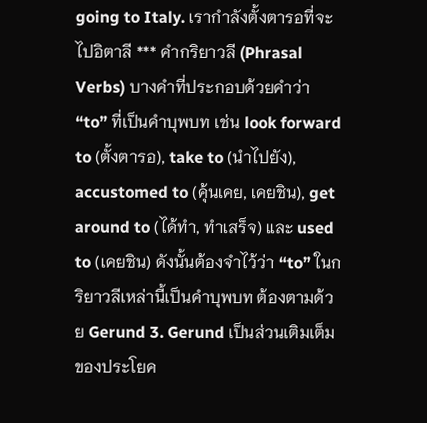going to Italy. เรากำลังตั้งตารอที่จะไปอิตาลี *** คำกริยาวลี (Phrasal Verbs) บางคำที่ประกอบด้วยคำว่า “to” ที่เป็นคำบุพบท เช่น look forward to (ตั้งตารอ), take to (นำไปยัง), accustomed to (คุ้นเคย, เคยชิน), get around to (ได้ทำ, ทำเสร็จ) และ used to (เคยชิน) ดังนั้นต้องจำไว้ว่า “to” ในกริยาวลีเหล่านี้เป็นคำบุพบท ต้องตามด้วย Gerund 3. Gerund เป็นส่วนเติมเต็มของประโยค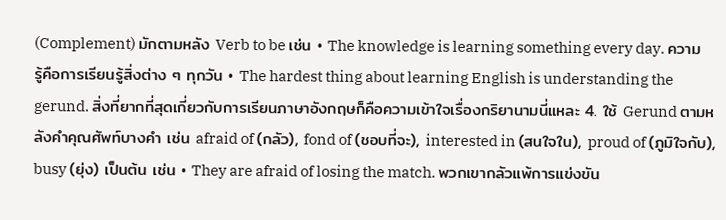(Complement) มักตามหลัง Verb to be เช่น • The knowledge is learning something every day. ความรู้คือการเรียนรู้สิ่งต่าง ๆ ทุกวัน • The hardest thing about learning English is understanding the gerund. สิ่งที่ยากที่สุดเกี่ยวกับการเรียนภาษาอังกฤษก็คือความเข้าใจเรื่องกริยานามนี่แหละ 4. ใช้ Gerund ตามหลังคำคุณศัพท์บางคำ เช่น afraid of (กลัว), fond of (ชอบที่จะ), interested in (สนใจใน), proud of (ภูมิใจกับ), busy (ยุ่ง) เป็นต้น เช่น • They are afraid of losing the match. พวกเขากลัวแพ้การแข่งขัน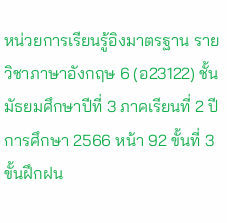หน่วยการเรียนรู้อิงมาตรฐาน รายวิชาภาษาอังกฤษ 6 (อ23122) ชั้นมัธยมศึกษาปีที่ 3 ภาคเรียนที่ 2 ปีการศึกษา 2566 หน้า 92 ขั้นที่ 3 ขั้นฝึกฝน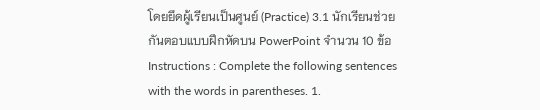โดยยึดผู้เรียนเป็นศูนย์ (Practice) 3.1 นักเรียนช่วยกันตอบแบบฝึกหัดบน PowerPoint จำนวน 10 ข้อ Instructions : Complete the following sentences with the words in parentheses. 1.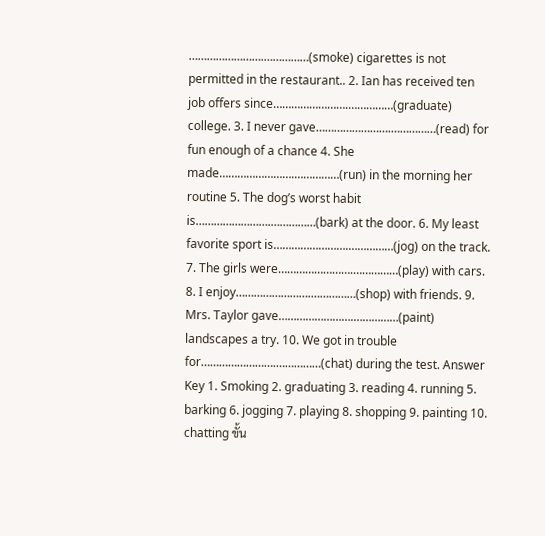…………………….……………(smoke) cigarettes is not permitted in the restaurant.. 2. Ian has received ten job offers since…………………….……………(graduate) college. 3. I never gave…………………….……………(read) for fun enough of a chance 4. She made…………………….……………(run) in the morning her routine 5. The dog’s worst habit is…………………….……………(bark) at the door. 6. My least favorite sport is…………………….……………(jog) on the track. 7. The girls were…………………….……………(play) with cars. 8. I enjoy…………………….……………(shop) with friends. 9. Mrs. Taylor gave…………………….……………(paint) landscapes a try. 10. We got in trouble for…………………….……………(chat) during the test. Answer Key 1. Smoking 2. graduating 3. reading 4. running 5. barking 6. jogging 7. playing 8. shopping 9. painting 10. chatting ขั้น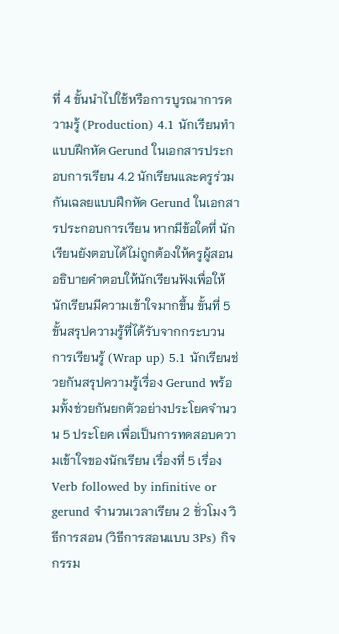ที่ 4 ขั้นนำไปใช้หรือการบูรณาการความรู้ (Production) 4.1 นักเรียนทำแบบฝึกหัด Gerund ในเอกสารประกอบการเรียน 4.2 นักเรียนและครูร่วมกันเฉลยแบบฝึกหัด Gerund ในเอกสารประกอบการเรียน หากมีข้อใดที่ นักเรียนยังตอบได้ไม่ถูกต้องให้ครูผู้สอนอธิบายคำตอบให้นักเรียนฟังเพื่อให้นักเรียนมีความเข้าใจมากขึ้น ขั้นที่ 5 ขั้นสรุปความรู้ที่ได้รับจากกระบวน การเรียนรู้ (Wrap up) 5.1 นักเรียนช่วยกันสรุปความรู้เรื่อง Gerund พร้อมทั้งช่วยกันยกตัวอย่างประโยคจำนวน 5 ประโยค เพื่อเป็นการทดสอบความเข้าใจของนักเรียน เรื่องที่ 5 เรื่อง Verb followed by infinitive or gerund จำนวนเวลาเรียน 2 ชั่วโมง วิธีการสอน (วิธีการสอนแบบ 3Ps) กิจกรรม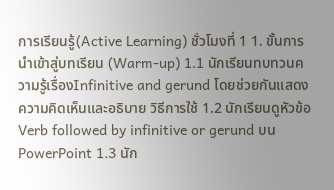การเรียนรู้(Active Learning) ชั่วโมงที่ 1 1. ขั้นการนำเข้าสู่บทเรียน (Warm-up) 1.1 นักเรียนทบทวนความรู้เรื่องInfinitive and gerund โดยช่วยกันแสดงความคิดเห็นและอธิบาย วิธีการใช้ 1.2 นักเรียนดูหัวข้อ Verb followed by infinitive or gerund บน PowerPoint 1.3 นัก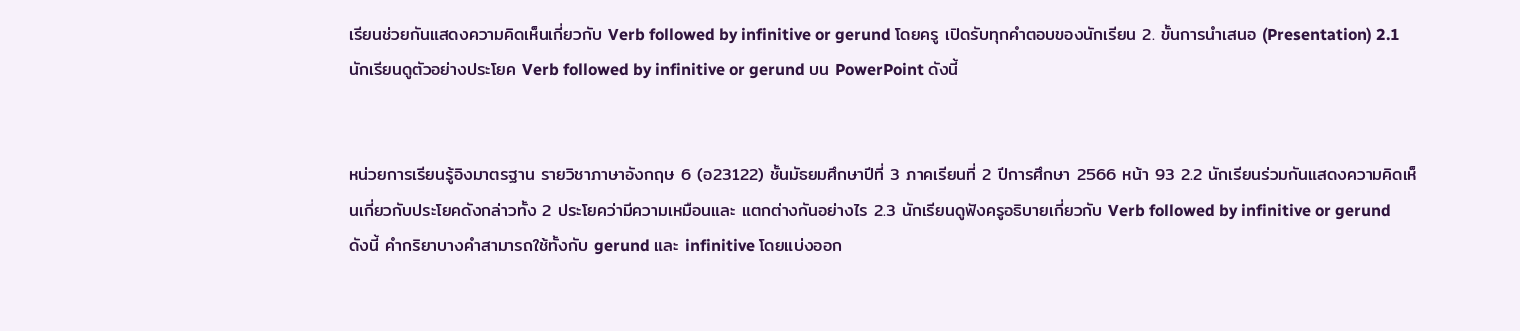เรียนช่วยกันแสดงความคิดเห็นเกี่ยวกับ Verb followed by infinitive or gerund โดยครู เปิดรับทุกคำตอบของนักเรียน 2. ขั้นการนำเสนอ (Presentation) 2.1 นักเรียนดูตัวอย่างประโยค Verb followed by infinitive or gerund บน PowerPoint ดังนี้


หน่วยการเรียนรู้อิงมาตรฐาน รายวิชาภาษาอังกฤษ 6 (อ23122) ชั้นมัธยมศึกษาปีที่ 3 ภาคเรียนที่ 2 ปีการศึกษา 2566 หน้า 93 2.2 นักเรียนร่วมกันแสดงความคิดเห็นเกี่ยวกับประโยคดังกล่าวทั้ง 2 ประโยคว่ามีความเหมือนและ แตกต่างกันอย่างไร 2.3 นักเรียนดูฟังครูอธิบายเกี่ยวกับ Verb followed by infinitive or gerund ดังนี้ คำกริยาบางคำสามารถใช้ทั้งกับ gerund และ infinitive โดยแบ่งออก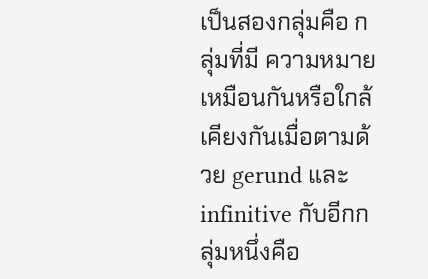เป็นสองกลุ่มคือ กลุ่มที่มี ความหมายเหมือนกันหรือใกล้เคียงกันเมื่อตามด้วย gerund และ infinitive กับอีกกลุ่มหนึ่งคือ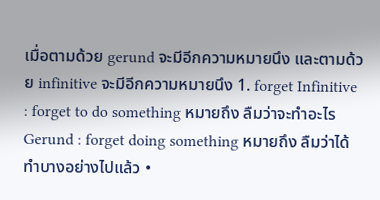เมื่อตามด้วย gerund จะมีอีกความหมายนึง และตามด้วย infinitive จะมีอีกความหมายนึง 1. forget Infinitive : forget to do something หมายถึง ลืมว่าจะทำอะไร Gerund : forget doing something หมายถึง ลืมว่าได้ทำบางอย่างไปแล้ว •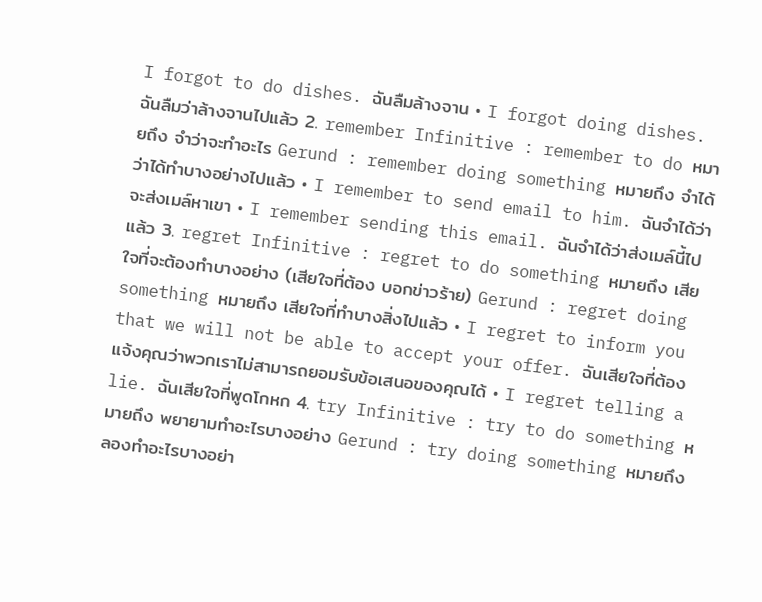I forgot to do dishes. ฉันลืมล้างจาน • I forgot doing dishes. ฉันลืมว่าล้างจานไปแล้ว 2. remember Infinitive : remember to do หมายถึง จำว่าจะทำอะไร Gerund : remember doing something หมายถึง จำได้ว่าได้ทำบางอย่างไปแล้ว • I remember to send email to him. ฉันจำได้ว่าจะส่งเมล์หาเขา • I remember sending this email. ฉันจำได้ว่าส่งเมล์นี้ไปแล้ว 3. regret Infinitive : regret to do something หมายถึง เสียใจที่จะต้องทำบางอย่าง (เสียใจที่ต้อง บอกข่าวร้าย) Gerund : regret doing something หมายถึง เสียใจที่ทำบางสิ่งไปแล้ว • I regret to inform you that we will not be able to accept your offer. ฉันเสียใจที่ต้องแจ้งคุณว่าพวกเราไม่สามารถยอมรับข้อเสนอของคุณได้ • I regret telling a lie. ฉันเสียใจที่พูดโกหก 4. try Infinitive : try to do something หมายถึง พยายามทำอะไรบางอย่าง Gerund : try doing something หมายถึง ลองทำอะไรบางอย่า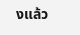งแล้ว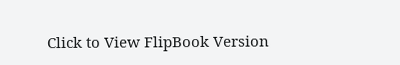Click to View FlipBook Version